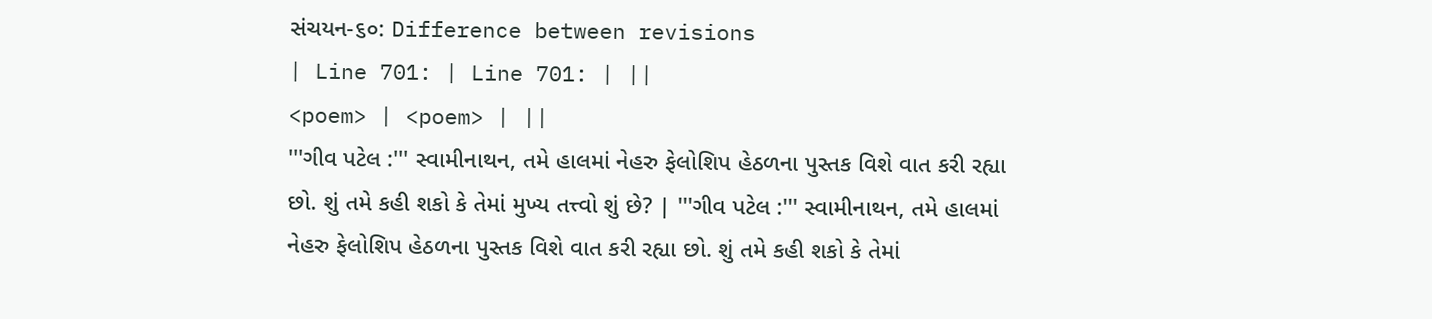સંચયન-૬૦: Difference between revisions
| Line 701: | Line 701: | ||
<poem> | <poem> | ||
'''ગીવ પટેલ :''' સ્વામીનાથન, તમે હાલમાં નેહરુ ફેલોશિપ હેઠળના પુસ્તક વિશે વાત કરી રહ્યા છો. શું તમે કહી શકો કે તેમાં મુખ્ય તત્ત્વો શું છે? | '''ગીવ પટેલ :''' સ્વામીનાથન, તમે હાલમાં નેહરુ ફેલોશિપ હેઠળના પુસ્તક વિશે વાત કરી રહ્યા છો. શું તમે કહી શકો કે તેમાં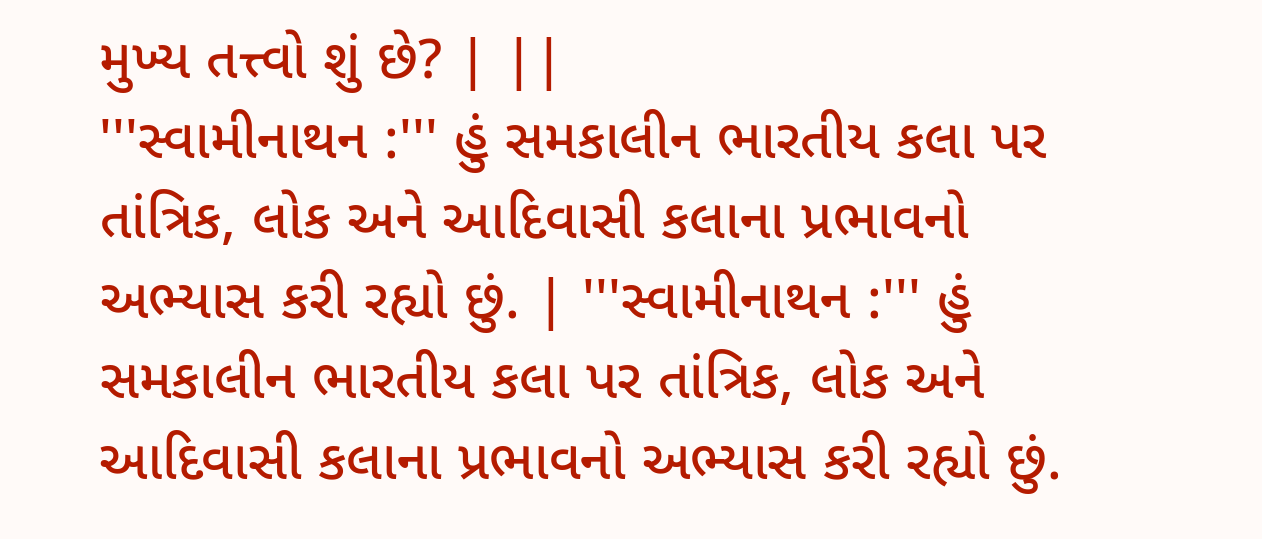મુખ્ય તત્ત્વો શું છે? | ||
'''સ્વામીનાથન :''' હું સમકાલીન ભારતીય કલા પર તાંત્રિક, લોક અને આદિવાસી કલાના પ્રભાવનો અભ્યાસ કરી રહ્યો છું. | '''સ્વામીનાથન :''' હું સમકાલીન ભારતીય કલા પર તાંત્રિક, લોક અને આદિવાસી કલાના પ્રભાવનો અભ્યાસ કરી રહ્યો છું.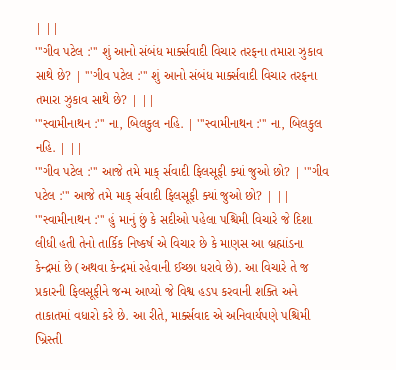| ||
'''ગીવ પટેલ :''' શું આનો સંબંધ માર્ક્સવાદી વિચાર તરફના તમારા ઝુકાવ સાથે છે? | '''ગીવ પટેલ :''' શું આનો સંબંધ માર્ક્સવાદી વિચાર તરફના તમારા ઝુકાવ સાથે છે? | ||
'''સ્વામીનાથન :''' ના, બિલકુલ નહિ. | '''સ્વામીનાથન :''' ના, બિલકુલ નહિ. | ||
'''ગીવ પટેલ :''' આજે તમે માક્ ર્સવાદી ફિલસૂફી ક્યાં જુઓ છો? | '''ગીવ પટેલ :''' આજે તમે માક્ ર્સવાદી ફિલસૂફી ક્યાં જુઓ છો? | ||
'''સ્વામીનાથન :''' હું માનું છું કે સદીઓ પહેલા પશ્ચિમી વિચારે જે દિશા લીધી હતી તેનો તાર્કિક નિષ્કર્ષ એ વિચાર છે કે માણસ આ બ્રહ્માંડના કેન્દ્રમાં છે (અથવા કેન્દ્રમાં રહેવાની ઈચ્છા ધરાવે છે). આ વિચારે તે જ પ્રકારની ફિલસૂફીને જન્મ આપ્યો જે વિશ્વ હડપ કરવાની શક્તિ અને તાકાતમાં વધારો કરે છે. આ રીતે, માર્ક્સવાદ એ અનિવાર્યપણે પશ્ચિમી ખ્રિસ્તી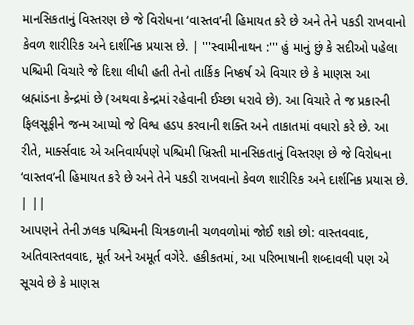માનસિકતાનું વિસ્તરણ છે જે વિરોધના ‘વાસ્તવ’ની હિમાયત કરે છે અને તેને પકડી રાખવાનો કેવળ શારીરિક અને દાર્શનિક પ્રયાસ છે. | '''સ્વામીનાથન :''' હું માનું છું કે સદીઓ પહેલા પશ્ચિમી વિચારે જે દિશા લીધી હતી તેનો તાર્કિક નિષ્કર્ષ એ વિચાર છે કે માણસ આ બ્રહ્માંડના કેન્દ્રમાં છે (અથવા કેન્દ્રમાં રહેવાની ઈચ્છા ધરાવે છે). આ વિચારે તે જ પ્રકારની ફિલસૂફીને જન્મ આપ્યો જે વિશ્વ હડપ કરવાની શક્તિ અને તાકાતમાં વધારો કરે છે. આ રીતે, માર્ક્સવાદ એ અનિવાર્યપણે પશ્ચિમી ખ્રિસ્તી માનસિકતાનું વિસ્તરણ છે જે વિરોધના ‘વાસ્તવ’ની હિમાયત કરે છે અને તેને પકડી રાખવાનો કેવળ શારીરિક અને દાર્શનિક પ્રયાસ છે. | ||
આપણને તેની ઝલક પશ્ચિમની ચિત્રકળાની ચળવળોમાં જોઈ શકો છો: વાસ્તવવાદ, અતિવાસ્તવવાદ, મૂર્ત અને અમૂર્ત વગેરે. હકીકતમાં, આ પરિભાષાની શબ્દાવલી પણ એ સૂચવે છે કે માણસ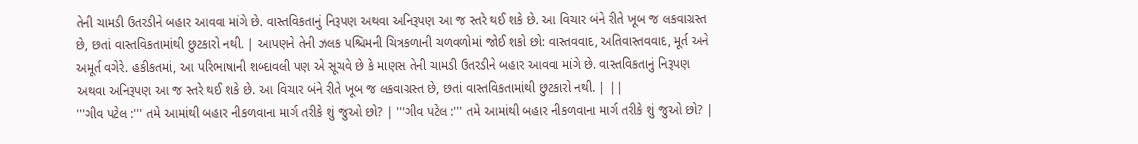તેની ચામડી ઉતરડીને બહાર આવવા માંગે છે. વાસ્તવિકતાનું નિરૂપણ અથવા અનિરૂપણ આ જ સ્તરે થઈ શકે છે. આ વિચાર બંને રીતે ખૂબ જ લકવાગ્રસ્ત છે, છતાં વાસ્તવિકતામાંથી છુટકારો નથી. | આપણને તેની ઝલક પશ્ચિમની ચિત્રકળાની ચળવળોમાં જોઈ શકો છો: વાસ્તવવાદ, અતિવાસ્તવવાદ, મૂર્ત અને અમૂર્ત વગેરે. હકીકતમાં, આ પરિભાષાની શબ્દાવલી પણ એ સૂચવે છે કે માણસ તેની ચામડી ઉતરડીને બહાર આવવા માંગે છે. વાસ્તવિકતાનું નિરૂપણ અથવા અનિરૂપણ આ જ સ્તરે થઈ શકે છે. આ વિચાર બંને રીતે ખૂબ જ લકવાગ્રસ્ત છે, છતાં વાસ્તવિકતામાંથી છુટકારો નથી. | ||
'''ગીવ પટેલ :''' તમે આમાંથી બહાર નીકળવાના માર્ગ તરીકે શું જુઓ છો? | '''ગીવ પટેલ :''' તમે આમાંથી બહાર નીકળવાના માર્ગ તરીકે શું જુઓ છો? |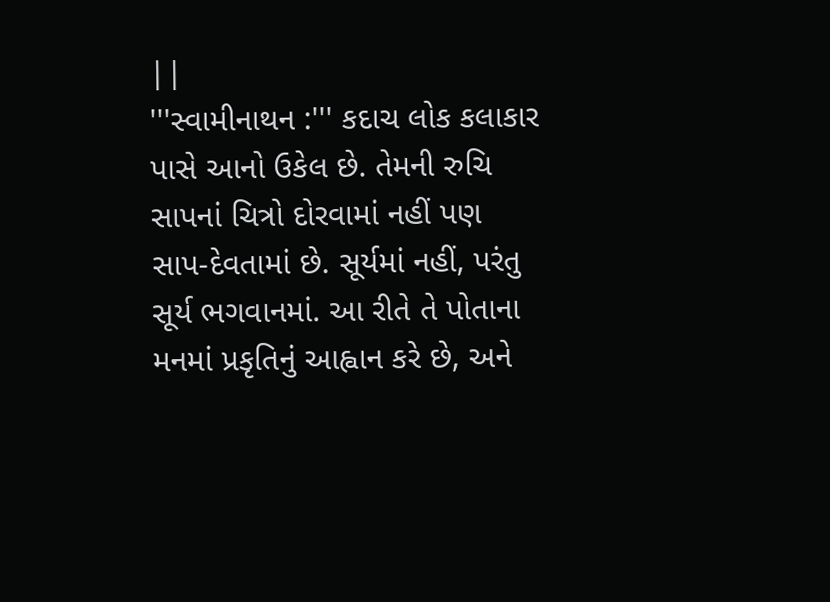||
'''સ્વામીનાથન :''' કદાચ લોક કલાકાર પાસે આનો ઉકેલ છે. તેમની રુચિ સાપનાં ચિત્રો દોરવામાં નહીં પણ સાપ-દેવતામાં છે. સૂર્યમાં નહીં, પરંતુ સૂર્ય ભગવાનમાં. આ રીતે તે પોતાના મનમાં પ્રકૃતિનું આહ્વાન કરે છે, અને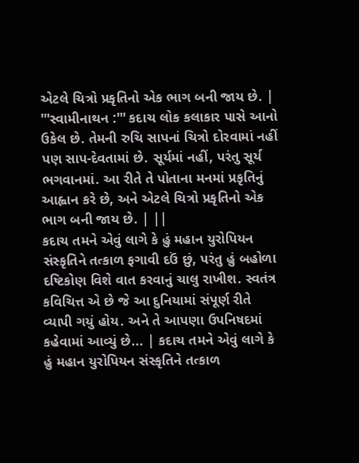એટલે ચિત્રો પ્રકૃતિનો એક ભાગ બની જાય છે. | '''સ્વામીનાથન :''' કદાચ લોક કલાકાર પાસે આનો ઉકેલ છે. તેમની રુચિ સાપનાં ચિત્રો દોરવામાં નહીં પણ સાપ-દેવતામાં છે. સૂર્યમાં નહીં, પરંતુ સૂર્ય ભગવાનમાં. આ રીતે તે પોતાના મનમાં પ્રકૃતિનું આહ્વાન કરે છે, અને એટલે ચિત્રો પ્રકૃતિનો એક ભાગ બની જાય છે. | ||
કદાચ તમને એવું લાગે કે હું મહાન યુરોપિયન સંસ્કૃતિને તત્કાળ ફગાવી દઉં છું, પરંતુ હું બહોળા દષ્ટિકોણ વિશે વાત કરવાનું ચાલુ રાખીશ. સ્વતંત્ર કવિચિત્ત એ છે જે આ દુનિયામાં સંપૂર્ણ રીતે વ્યાપી ગયું હોય. અને તે આપણા ઉપનિષદમાં કહેવામાં આવ્યું છે... | કદાચ તમને એવું લાગે કે હું મહાન યુરોપિયન સંસ્કૃતિને તત્કાળ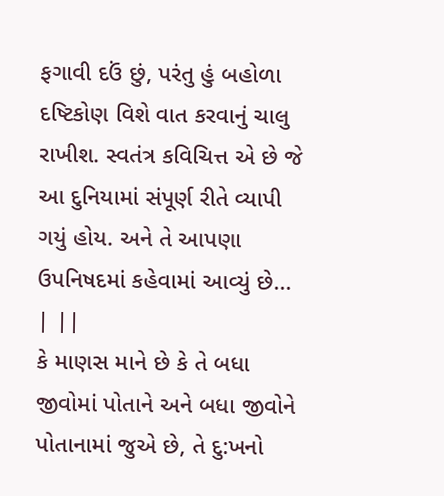ફગાવી દઉં છું, પરંતુ હું બહોળા દષ્ટિકોણ વિશે વાત કરવાનું ચાલુ રાખીશ. સ્વતંત્ર કવિચિત્ત એ છે જે આ દુનિયામાં સંપૂર્ણ રીતે વ્યાપી ગયું હોય. અને તે આપણા ઉપનિષદમાં કહેવામાં આવ્યું છે... | ||
કે માણસ માને છે કે તે બધા જીવોમાં પોતાને અને બધા જીવોને પોતાનામાં જુએ છે, તે દુ:ખનો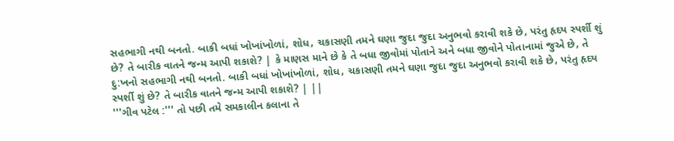સહભાગી નથી બનતો. બાકી બધાં ખોખાંખોળાં, શોધ, ચકાસણી તમને ઘણા જુદા જુદા અનુભવો કરાવી શકે છે, પરંતુ હૃદય સ્પર્શી શું છે? તે બારીક વાતને જન્મ આપી શકાશે? | કે માણસ માને છે કે તે બધા જીવોમાં પોતાને અને બધા જીવોને પોતાનામાં જુએ છે, તે દુ:ખનો સહભાગી નથી બનતો. બાકી બધાં ખોખાંખોળાં, શોધ, ચકાસણી તમને ઘણા જુદા જુદા અનુભવો કરાવી શકે છે, પરંતુ હૃદય સ્પર્શી શું છે? તે બારીક વાતને જન્મ આપી શકાશે? | ||
'''ગીવ પટેલ :''' તો પછી તમે સમકાલીન કલાના તે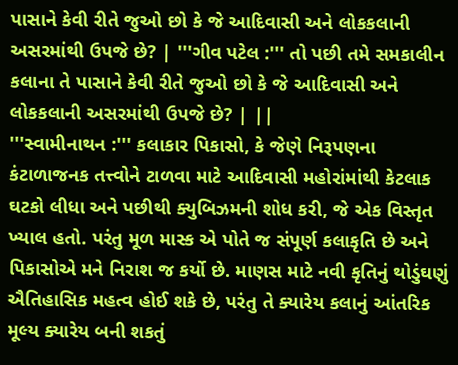પાસાને કેવી રીતે જુઓ છો કે જે આદિવાસી અને લોકકલાની અસરમાંથી ઉપજે છે? | '''ગીવ પટેલ :''' તો પછી તમે સમકાલીન કલાના તે પાસાને કેવી રીતે જુઓ છો કે જે આદિવાસી અને લોકકલાની અસરમાંથી ઉપજે છે? | ||
'''સ્વામીનાથન :''' કલાકાર પિકાસો, કે જેણે નિરૂપણના કંટાળાજનક તત્ત્વોને ટાળવા માટે આદિવાસી મહોરાંમાંથી કેટલાક ઘટકો લીધા અને પછીથી ક્યુબિઝમની શોધ કરી, જે એક વિસ્તૃત ખ્યાલ હતો. પરંતુ મૂળ માસ્ક એ પોતે જ સંપૂર્ણ કલાકૃતિ છે અને પિકાસોએ મને નિરાશ જ કર્યો છે. માણસ માટે નવી કૃતિનું થોડુંઘણું ઐતિહાસિક મહત્વ હોઈ શકે છે, પરંતુ તે ક્યારેય કલાનું આંતરિક મૂલ્ય ક્યારેય બની શકતું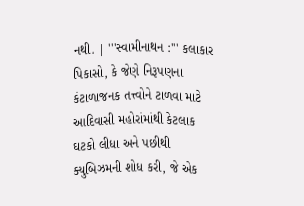નથી. | '''સ્વામીનાથન :''' કલાકાર પિકાસો, કે જેણે નિરૂપણના કંટાળાજનક તત્ત્વોને ટાળવા માટે આદિવાસી મહોરાંમાંથી કેટલાક ઘટકો લીધા અને પછીથી ક્યુબિઝમની શોધ કરી, જે એક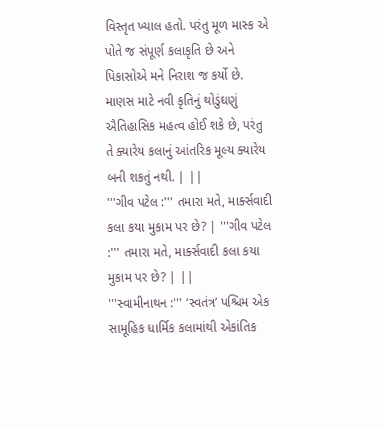વિસ્તૃત ખ્યાલ હતો. પરંતુ મૂળ માસ્ક એ પોતે જ સંપૂર્ણ કલાકૃતિ છે અને પિકાસોએ મને નિરાશ જ કર્યો છે. માણસ માટે નવી કૃતિનું થોડુંઘણું ઐતિહાસિક મહત્વ હોઈ શકે છે, પરંતુ તે ક્યારેય કલાનું આંતરિક મૂલ્ય ક્યારેય બની શકતું નથી. | ||
'''ગીવ પટેલ :''' તમારા મતે, માર્ક્સવાદી કલા કયા મુકામ પર છે? | '''ગીવ પટેલ :''' તમારા મતે, માર્ક્સવાદી કલા કયા મુકામ પર છે? | ||
'''સ્વામીનાથન :''' ‘સ્વતંત્ર’ પશ્ચિમ એક સામૂહિક ધાર્મિક કલામાંથી એકાંતિક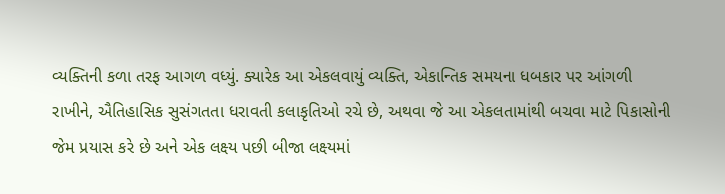વ્યક્તિની કળા તરફ આગળ વધ્યું. ક્યારેક આ એકલવાયું વ્યક્તિ, એકાન્તિક સમયના ધબકાર પર આંગળી રાખીને, ઐતિહાસિક સુસંગતતા ધરાવતી કલાકૃતિઓ રચે છે, અથવા જે આ એકલતામાંથી બચવા માટે પિકાસોની જેમ પ્રયાસ કરે છે અને એક લક્ષ્ય પછી બીજા લક્ષ્યમાં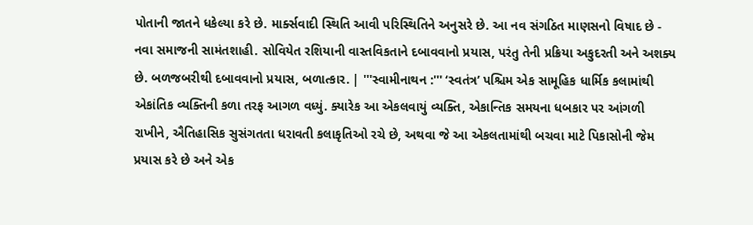પોતાની જાતને ધકેલ્યા કરે છે. માર્ક્સવાદી સ્થિતિ આવી પરિસ્થિતિને અનુસરે છે. આ નવ સંગઠિત માણસનો વિષાદ છે - નવા સમાજની સામંતશાહી. સોવિયેત રશિયાની વાસ્તવિકતાને દબાવવાનો પ્રયાસ, પરંતુ તેની પ્રક્રિયા અકુદરતી અને અશક્ય છે. બળજબરીથી દબાવવાનો પ્રયાસ, બળાત્કાર. | '''સ્વામીનાથન :''' ‘સ્વતંત્ર’ પશ્ચિમ એક સામૂહિક ધાર્મિક કલામાંથી એકાંતિક વ્યક્તિની કળા તરફ આગળ વધ્યું. ક્યારેક આ એકલવાયું વ્યક્તિ, એકાન્તિક સમયના ધબકાર પર આંગળી રાખીને, ઐતિહાસિક સુસંગતતા ધરાવતી કલાકૃતિઓ રચે છે, અથવા જે આ એકલતામાંથી બચવા માટે પિકાસોની જેમ પ્રયાસ કરે છે અને એક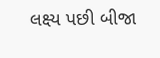લક્ષ્ય પછી બીજા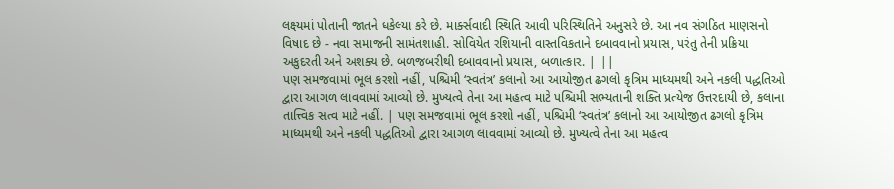લક્ષ્યમાં પોતાની જાતને ધકેલ્યા કરે છે. માર્ક્સવાદી સ્થિતિ આવી પરિસ્થિતિને અનુસરે છે. આ નવ સંગઠિત માણસનો વિષાદ છે - નવા સમાજની સામંતશાહી. સોવિયેત રશિયાની વાસ્તવિકતાને દબાવવાનો પ્રયાસ, પરંતુ તેની પ્રક્રિયા અકુદરતી અને અશક્ય છે. બળજબરીથી દબાવવાનો પ્રયાસ, બળાત્કાર. | ||
પણ સમજવામાં ભૂલ કરશો નહીં, પશ્ચિમી ‘સ્વતંત્ર’ કલાનો આ આયોજીત ઢગલો કૃત્રિમ માધ્યમથી અને નકલી પદ્ધતિઓ દ્વારા આગળ લાવવામાં આવ્યો છે. મુખ્યત્વે તેના આ મહત્વ માટે પશ્ચિમી સભ્યતાની શક્તિ પ્રત્યેજ ઉત્તરદાયી છે, કલાના તાત્ત્વિક સત્વ માટે નહીં. | પણ સમજવામાં ભૂલ કરશો નહીં, પશ્ચિમી ‘સ્વતંત્ર’ કલાનો આ આયોજીત ઢગલો કૃત્રિમ માધ્યમથી અને નકલી પદ્ધતિઓ દ્વારા આગળ લાવવામાં આવ્યો છે. મુખ્યત્વે તેના આ મહત્વ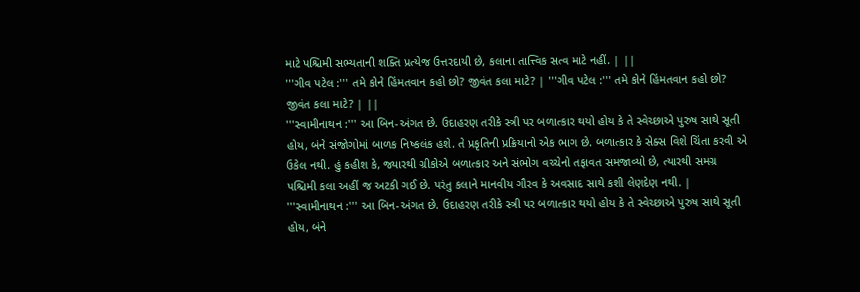માટે પશ્ચિમી સભ્યતાની શક્તિ પ્રત્યેજ ઉત્તરદાયી છે, કલાના તાત્ત્વિક સત્વ માટે નહીં. | ||
'''ગીવ પટેલ :''' તમે કોને હિંમતવાન કહો છો? જીવંત કલા માટે? | '''ગીવ પટેલ :''' તમે કોને હિંમતવાન કહો છો? જીવંત કલા માટે? | ||
'''સ્વામીનાથન :''' આ બિન-અંગત છે. ઉદાહરણ તરીકે સ્ત્રી પર બળાત્કાર થયો હોય કે તે સ્વેચ્છાએ પુરુષ સાથે સૂતી હોય, બંને સંજોગોમાં બાળક નિષ્કલંક હશે. તે પ્રકૃતિની પ્રક્રિયાનો એક ભાગ છે. બળાત્કાર કે સેક્સ વિશે ચિંતા કરવી એ ઉકેલ નથી. હું કહીશ કે, જ્યારથી ગ્રીકોએ બળાત્કાર અને સંભોગ વચ્ચેનો તફાવત સમજાવ્યો છે, ત્યારથી સમગ્ર પશ્ચિમી કલા અહીં જ અટકી ગઈ છે. પરંતુ કલાને માનવીય ગૌરવ કે અવસાદ સાથે કશી લેણદેણ નથી. | '''સ્વામીનાથન :''' આ બિન-અંગત છે. ઉદાહરણ તરીકે સ્ત્રી પર બળાત્કાર થયો હોય કે તે સ્વેચ્છાએ પુરુષ સાથે સૂતી હોય, બંને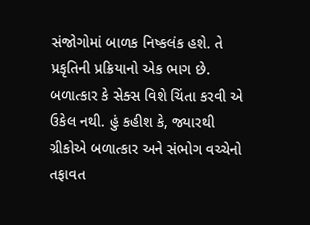સંજોગોમાં બાળક નિષ્કલંક હશે. તે પ્રકૃતિની પ્રક્રિયાનો એક ભાગ છે. બળાત્કાર કે સેક્સ વિશે ચિંતા કરવી એ ઉકેલ નથી. હું કહીશ કે, જ્યારથી ગ્રીકોએ બળાત્કાર અને સંભોગ વચ્ચેનો તફાવત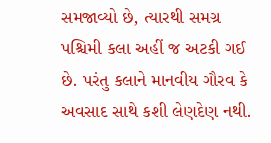સમજાવ્યો છે, ત્યારથી સમગ્ર પશ્ચિમી કલા અહીં જ અટકી ગઈ છે. પરંતુ કલાને માનવીય ગૌરવ કે અવસાદ સાથે કશી લેણદેણ નથી.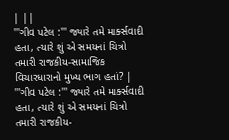| ||
'''ગીવ પટેલ :''' જ્યારે તમે માર્ક્સવાદી હતા, ત્યારે શું એ સમયનાં ચિત્રો તમારી રાજકીય-સામાજિક વિચારધારાનો મુખ્ય ભાગ હતાં? | '''ગીવ પટેલ :''' જ્યારે તમે માર્ક્સવાદી હતા, ત્યારે શું એ સમયનાં ચિત્રો તમારી રાજકીય-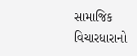સામાજિક વિચારધારાનો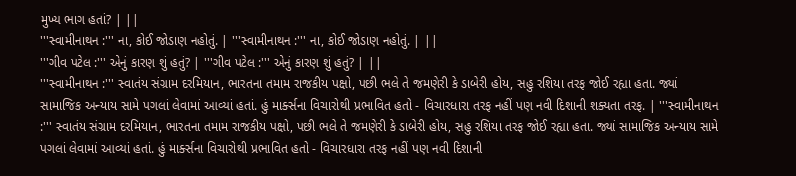મુખ્ય ભાગ હતાં? | ||
'''સ્વામીનાથન :''' ના, કોઈ જોડાણ નહોતું. | '''સ્વામીનાથન :''' ના, કોઈ જોડાણ નહોતું. | ||
'''ગીવ પટેલ :''' એનું કારણ શું હતું? | '''ગીવ પટેલ :''' એનું કારણ શું હતું? | ||
'''સ્વામીનાથન :''' સ્વાતંય સંગ્રામ દરમિયાન, ભારતના તમામ રાજકીય પક્ષો, પછી ભલે તે જમણેરી કે ડાબેરી હોય, સહુ રશિયા તરફ જોઈ રહ્યા હતા. જ્યાં સામાજિક અન્યાય સામે પગલાં લેવામાં આવ્યાં હતાં. હું માર્ક્સના વિચારોથી પ્રભાવિત હતો - વિચારધારા તરફ નહીં પણ નવી દિશાની શક્યતા તરફ. | '''સ્વામીનાથન :''' સ્વાતંય સંગ્રામ દરમિયાન, ભારતના તમામ રાજકીય પક્ષો, પછી ભલે તે જમણેરી કે ડાબેરી હોય, સહુ રશિયા તરફ જોઈ રહ્યા હતા. જ્યાં સામાજિક અન્યાય સામે પગલાં લેવામાં આવ્યાં હતાં. હું માર્ક્સના વિચારોથી પ્રભાવિત હતો - વિચારધારા તરફ નહીં પણ નવી દિશાની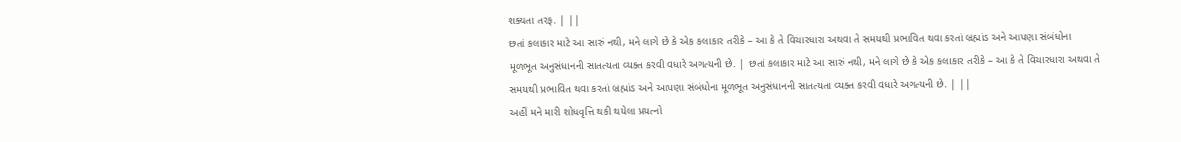શક્યતા તરફ. | ||
છતાં કલાકાર માટે આ સારું નથી, મને લાગે છે કે એક કલાકાર તરીકે – આ કે તે વિચારધારા અથવા તે સમયથી પ્રભાવિત થવા કરતાં બ્રહ્માંડ અને આપણા સંબંધોના મૂળભૂત અનુસંધાનની સાતત્યતા વ્યક્ત કરવી વધારે અગત્યની છે. | છતાં કલાકાર માટે આ સારું નથી, મને લાગે છે કે એક કલાકાર તરીકે – આ કે તે વિચારધારા અથવા તે સમયથી પ્રભાવિત થવા કરતાં બ્રહ્માંડ અને આપણા સંબંધોના મૂળભૂત અનુસંધાનની સાતત્યતા વ્યક્ત કરવી વધારે અગત્યની છે. | ||
અહીં મને મારી શોધવૃત્તિ થકી થયેલા પ્રયત્નો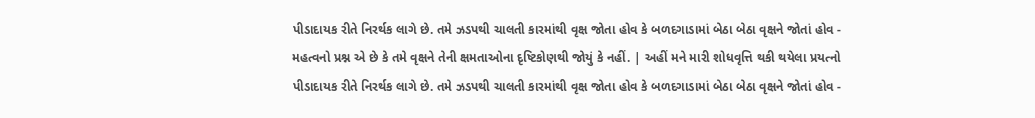પીડાદાયક રીતે નિરર્થક લાગે છે. તમે ઝડપથી ચાલતી કારમાંથી વૃક્ષ જોતા હોવ કે બળદગાડામાં બેઠા બેઠા વૃક્ષને જોતાં હોવ - મહત્વનો પ્રશ્ન એ છે કે તમે વૃક્ષને તેની ક્ષમતાઓના દૃષ્ટિકોણથી જોયું કે નહીં. | અહીં મને મારી શોધવૃત્તિ થકી થયેલા પ્રયત્નો પીડાદાયક રીતે નિરર્થક લાગે છે. તમે ઝડપથી ચાલતી કારમાંથી વૃક્ષ જોતા હોવ કે બળદગાડામાં બેઠા બેઠા વૃક્ષને જોતાં હોવ -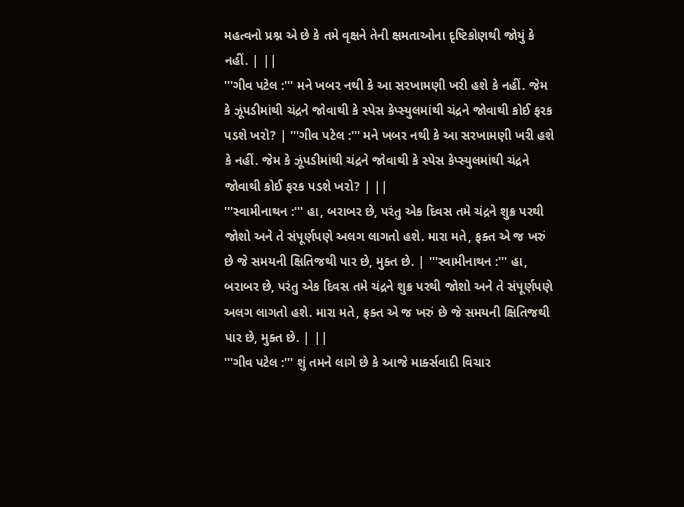મહત્વનો પ્રશ્ન એ છે કે તમે વૃક્ષને તેની ક્ષમતાઓના દૃષ્ટિકોણથી જોયું કે નહીં. | ||
'''ગીવ પટેલ :''' મને ખબર નથી કે આ સરખામણી ખરી હશે કે નહીં. જેમ કે ઝૂંપડીમાંથી ચંદ્રને જોવાથી કે સ્પેસ કેપ્સ્યુલમાંથી ચંદ્રને જોવાથી કોઈ ફરક પડશે ખરો? | '''ગીવ પટેલ :''' મને ખબર નથી કે આ સરખામણી ખરી હશે કે નહીં. જેમ કે ઝૂંપડીમાંથી ચંદ્રને જોવાથી કે સ્પેસ કેપ્સ્યુલમાંથી ચંદ્રને જોવાથી કોઈ ફરક પડશે ખરો? | ||
'''સ્વામીનાથન :''' હા, બરાબર છે, પરંતુ એક દિવસ તમે ચંદ્રને શુક્ર પરથી જોશો અને તે સંપૂર્ણપણે અલગ લાગતો હશે. મારા મતે, ફક્ત એ જ ખરું છે જે સમયની ક્ષિતિજથી પાર છે, મુક્ત છે. | '''સ્વામીનાથન :''' હા, બરાબર છે, પરંતુ એક દિવસ તમે ચંદ્રને શુક્ર પરથી જોશો અને તે સંપૂર્ણપણે અલગ લાગતો હશે. મારા મતે, ફક્ત એ જ ખરું છે જે સમયની ક્ષિતિજથી પાર છે, મુક્ત છે. | ||
'''ગીવ પટેલ :''' શું તમને લાગે છે કે આજે માર્ક્સવાદી વિચાર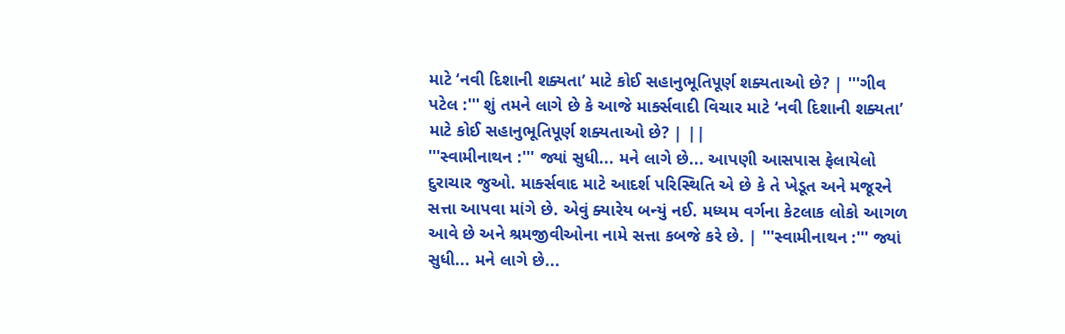માટે ‘નવી દિશાની શક્યતા’ માટે કોઈ સહાનુભૂતિપૂર્ણ શક્યતાઓ છે? | '''ગીવ પટેલ :''' શું તમને લાગે છે કે આજે માર્ક્સવાદી વિચાર માટે ‘નવી દિશાની શક્યતા’ માટે કોઈ સહાનુભૂતિપૂર્ણ શક્યતાઓ છે? | ||
'''સ્વામીનાથન :''' જ્યાં સુધી... મને લાગે છે... આપણી આસપાસ ફેલાયેલો દુરાચાર જુઓ. માર્ક્સવાદ માટે આદર્શ પરિસ્થિતિ એ છે કે તે ખેડૂત અને મજૂરને સત્તા આપવા માંગે છે. એવું ક્યારેય બન્યું નઈ. મધ્યમ વર્ગના કેટલાક લોકો આગળ આવે છે અને શ્રમજીવીઓના નામે સત્તા કબજે કરે છે. | '''સ્વામીનાથન :''' જ્યાં સુધી... મને લાગે છે...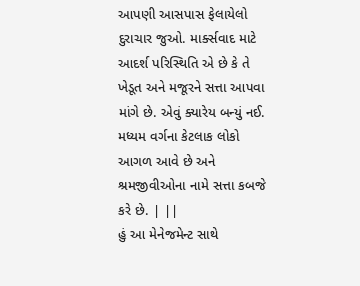આપણી આસપાસ ફેલાયેલો દુરાચાર જુઓ. માર્ક્સવાદ માટે આદર્શ પરિસ્થિતિ એ છે કે તે ખેડૂત અને મજૂરને સત્તા આપવા માંગે છે. એવું ક્યારેય બન્યું નઈ. મધ્યમ વર્ગના કેટલાક લોકો આગળ આવે છે અને શ્રમજીવીઓના નામે સત્તા કબજે કરે છે. | ||
હું આ મેનેજમેન્ટ સાથે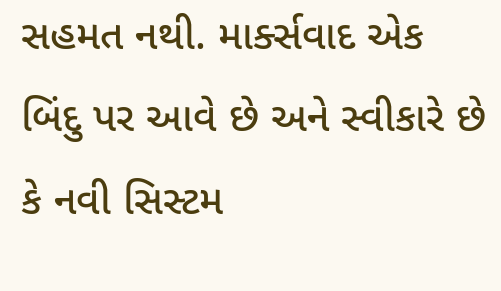સહમત નથી. માર્ક્સવાદ એક બિંદુ પર આવે છે અને સ્વીકારે છે કે નવી સિસ્ટમ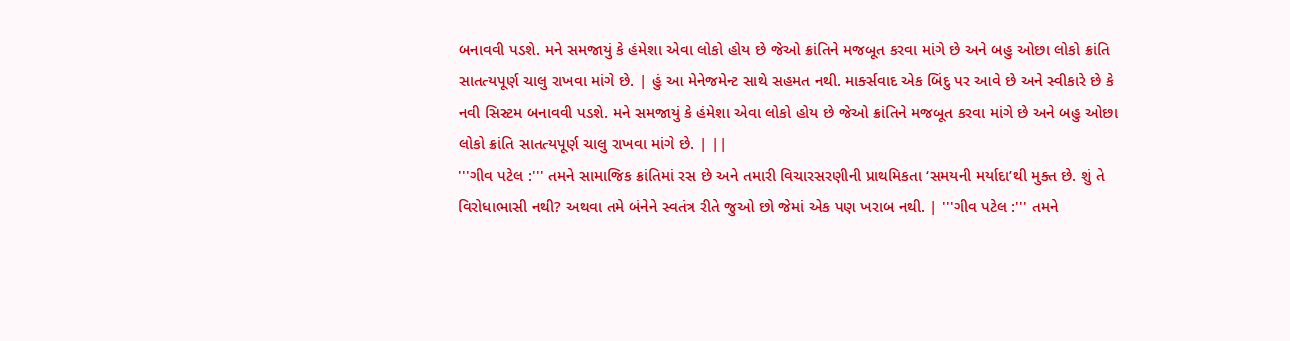બનાવવી પડશે. મને સમજાયું કે હંમેશા એવા લોકો હોય છે જેઓ ક્રાંતિને મજબૂત કરવા માંગે છે અને બહુ ઓછા લોકો ક્રાંતિ સાતત્યપૂર્ણ ચાલુ રાખવા માંગે છે. | હું આ મેનેજમેન્ટ સાથે સહમત નથી. માર્ક્સવાદ એક બિંદુ પર આવે છે અને સ્વીકારે છે કે નવી સિસ્ટમ બનાવવી પડશે. મને સમજાયું કે હંમેશા એવા લોકો હોય છે જેઓ ક્રાંતિને મજબૂત કરવા માંગે છે અને બહુ ઓછા લોકો ક્રાંતિ સાતત્યપૂર્ણ ચાલુ રાખવા માંગે છે. | ||
'''ગીવ પટેલ :''' તમને સામાજિક ક્રાંતિમાં રસ છે અને તમારી વિચારસરણીની પ્રાથમિકતા ‘સમયની મર્યાદા’થી મુક્ત છે. શું તે વિરોધાભાસી નથી? અથવા તમે બંનેને સ્વતંત્ર રીતે જુઓ છો જેમાં એક પણ ખરાબ નથી. | '''ગીવ પટેલ :''' તમને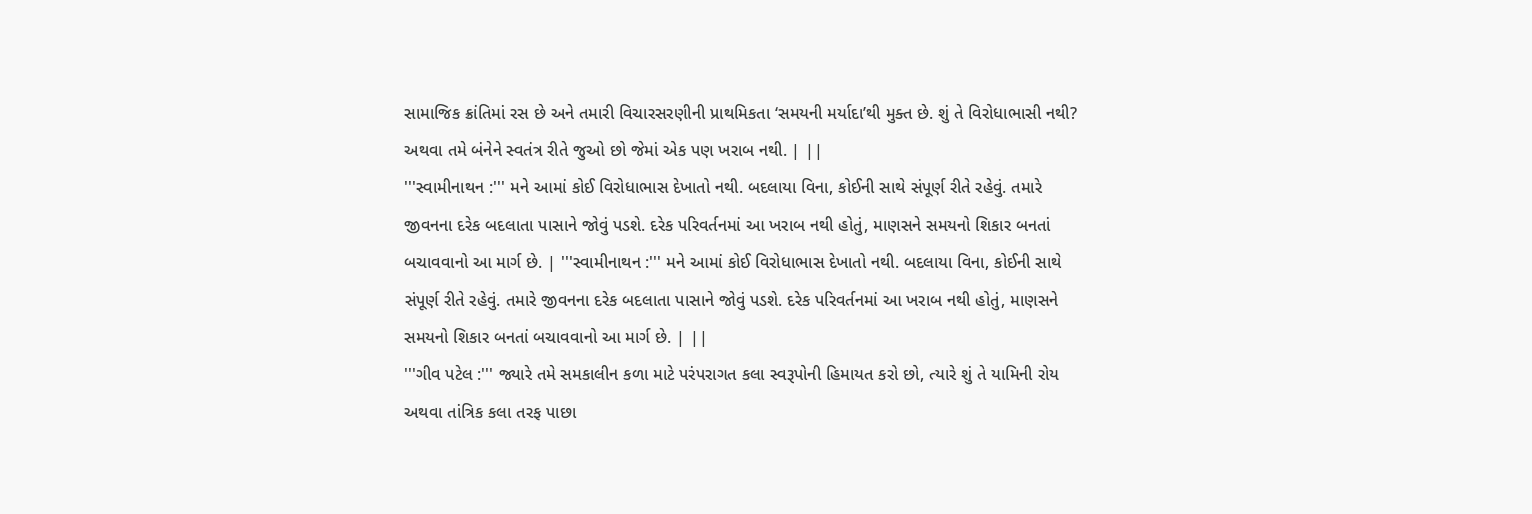સામાજિક ક્રાંતિમાં રસ છે અને તમારી વિચારસરણીની પ્રાથમિકતા ‘સમયની મર્યાદા’થી મુક્ત છે. શું તે વિરોધાભાસી નથી? અથવા તમે બંનેને સ્વતંત્ર રીતે જુઓ છો જેમાં એક પણ ખરાબ નથી. | ||
'''સ્વામીનાથન :''' મને આમાં કોઈ વિરોધાભાસ દેખાતો નથી. બદલાયા વિના, કોઈની સાથે સંપૂર્ણ રીતે રહેવું. તમારે જીવનના દરેક બદલાતા પાસાને જોવું પડશે. દરેક પરિવર્તનમાં આ ખરાબ નથી હોતું, માણસને સમયનો શિકાર બનતાં બચાવવાનો આ માર્ગ છે. | '''સ્વામીનાથન :''' મને આમાં કોઈ વિરોધાભાસ દેખાતો નથી. બદલાયા વિના, કોઈની સાથે સંપૂર્ણ રીતે રહેવું. તમારે જીવનના દરેક બદલાતા પાસાને જોવું પડશે. દરેક પરિવર્તનમાં આ ખરાબ નથી હોતું, માણસને સમયનો શિકાર બનતાં બચાવવાનો આ માર્ગ છે. | ||
'''ગીવ પટેલ :''' જ્યારે તમે સમકાલીન કળા માટે પરંપરાગત કલા સ્વરૂપોની હિમાયત કરો છો, ત્યારે શું તે યામિની રોય અથવા તાંત્રિક કલા તરફ પાછા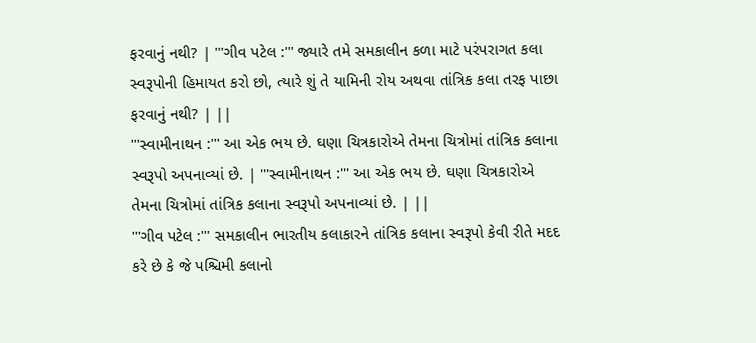ફરવાનું નથી? | '''ગીવ પટેલ :''' જ્યારે તમે સમકાલીન કળા માટે પરંપરાગત કલા સ્વરૂપોની હિમાયત કરો છો, ત્યારે શું તે યામિની રોય અથવા તાંત્રિક કલા તરફ પાછા ફરવાનું નથી? | ||
'''સ્વામીનાથન :''' આ એક ભય છે. ઘણા ચિત્રકારોએ તેમના ચિત્રોમાં તાંત્રિક કલાના સ્વરૂપો અપનાવ્યાં છે. | '''સ્વામીનાથન :''' આ એક ભય છે. ઘણા ચિત્રકારોએ તેમના ચિત્રોમાં તાંત્રિક કલાના સ્વરૂપો અપનાવ્યાં છે. | ||
'''ગીવ પટેલ :''' સમકાલીન ભારતીય કલાકારને તાંત્રિક કલાના સ્વરૂપો કેવી રીતે મદદ કરે છે કે જે પશ્ચિમી કલાનો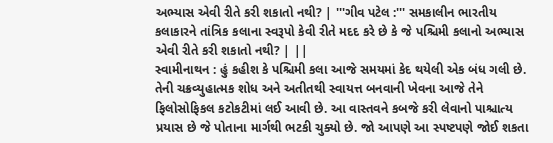અભ્યાસ એવી રીતે કરી શકાતો નથી? | '''ગીવ પટેલ :''' સમકાલીન ભારતીય કલાકારને તાંત્રિક કલાના સ્વરૂપો કેવી રીતે મદદ કરે છે કે જે પશ્ચિમી કલાનો અભ્યાસ એવી રીતે કરી શકાતો નથી? | ||
સ્વામીનાથન : હું કહીશ કે પશ્ચિમી કલા આજે સમયમાં કેદ થયેલી એક બંધ ગલી છે. તેની ચક્રવ્યુહાત્મક શોધ અને અતીતથી સ્વાયત્ત બનવાની ખેવના આજે તેને ફિલોસોફિકલ કટોકટીમાં લઈ આવી છે. આ વાસ્તવને કબજે કરી લેવાનો પાશ્ચાત્ય પ્રયાસ છે જે પોતાના માર્ગથી ભટકી ચુક્યો છે. જો આપણે આ સ્પષ્ટપણે જોઈ શકતા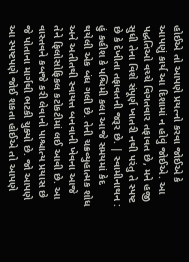હોઈએ તો આપણે પ્રયત્નો કરવા જોઈએ કે આપણું કાર્ય આ દિશામાં ન હોવું જોઈએ. આ પદ્ધતિઓ વચ્ચે વિગતવાર તફાવત છે, મને હજી સુધી તેના વિશે સંપૂર્ણ ખાતરી નથી પરંતુ તે સ્પષ્ટ છે કે દેખીતા તફાવતની જરૂર છે. | સ્વામીનાથન : હું કહીશ કે પશ્ચિમી કલા આજે સમયમાં કેદ થયેલી એક બંધ ગલી છે. તેની ચક્રવ્યુહાત્મક શોધ અને અતીતથી સ્વાયત્ત બનવાની ખેવના આજે તેને ફિલોસોફિકલ કટોકટીમાં લઈ આવી છે. આ વાસ્તવને કબજે કરી લેવાનો પાશ્ચાત્ય પ્રયાસ છે જે પોતાના માર્ગથી ભટકી ચુક્યો છે. જો આપણે આ સ્પષ્ટપણે જોઈ શકતા હોઈએ તો આપણે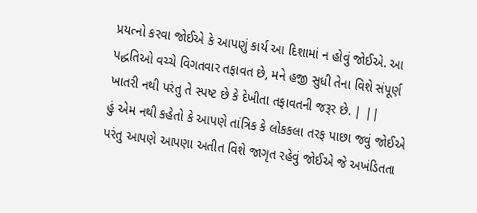પ્રયત્નો કરવા જોઈએ કે આપણું કાર્ય આ દિશામાં ન હોવું જોઈએ. આ પદ્ધતિઓ વચ્ચે વિગતવાર તફાવત છે, મને હજી સુધી તેના વિશે સંપૂર્ણ ખાતરી નથી પરંતુ તે સ્પષ્ટ છે કે દેખીતા તફાવતની જરૂર છે. | ||
હું એમ નથી કહેતો કે આપણે તાંત્રિક કે લોકકલા તરફ પાછા જવું જોઈએ પરંતુ આપણે આપણા અતીત વિશે જાગૃત રહેવું જોઈએ જે અખંડિતતા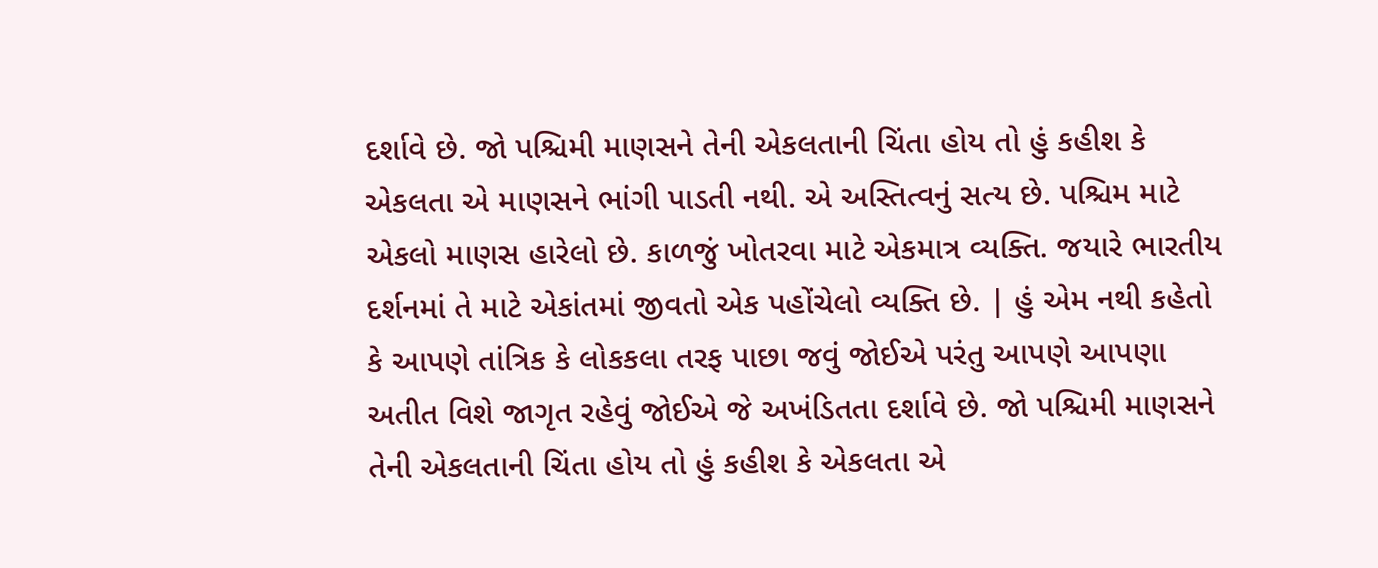દર્શાવે છે. જો પશ્ચિમી માણસને તેની એકલતાની ચિંતા હોય તો હું કહીશ કે એકલતા એ માણસને ભાંગી પાડતી નથી. એ અસ્તિત્વનું સત્ય છે. પશ્ચિમ માટે એકલો માણસ હારેલો છે. કાળજું ખોતરવા માટે એકમાત્ર વ્યક્તિ. જયારે ભારતીય દર્શનમાં તે માટે એકાંતમાં જીવતો એક પહોંચેલો વ્યક્તિ છે. | હું એમ નથી કહેતો કે આપણે તાંત્રિક કે લોકકલા તરફ પાછા જવું જોઈએ પરંતુ આપણે આપણા અતીત વિશે જાગૃત રહેવું જોઈએ જે અખંડિતતા દર્શાવે છે. જો પશ્ચિમી માણસને તેની એકલતાની ચિંતા હોય તો હું કહીશ કે એકલતા એ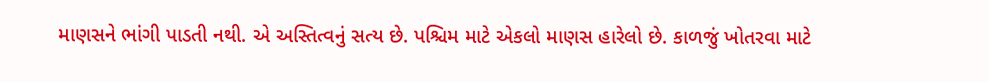માણસને ભાંગી પાડતી નથી. એ અસ્તિત્વનું સત્ય છે. પશ્ચિમ માટે એકલો માણસ હારેલો છે. કાળજું ખોતરવા માટે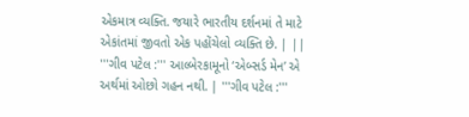એકમાત્ર વ્યક્તિ. જયારે ભારતીય દર્શનમાં તે માટે એકાંતમાં જીવતો એક પહોંચેલો વ્યક્તિ છે. | ||
'''ગીવ પટેલ :''' આલ્બેરકામૂનો ‘એબ્સર્ડ મેન’ એ અર્થમાં ઓછો ગહન નથી. | '''ગીવ પટેલ :'''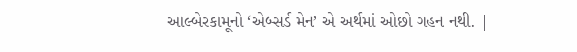આલ્બેરકામૂનો ‘એબ્સર્ડ મેન’ એ અર્થમાં ઓછો ગહન નથી. |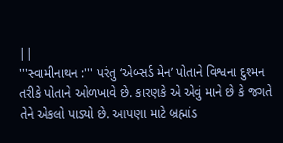||
'''સ્વામીનાથન :''' પરંતુ ‘એબ્સર્ડ મેન’ પોતાને વિશ્વના દુશ્મન તરીકે પોતાને ઓળખાવે છે. કારણકે એ એવું માને છે કે જગતે તેને એકલો પાડ્યો છે. આપણા માટે બ્રહ્માંડ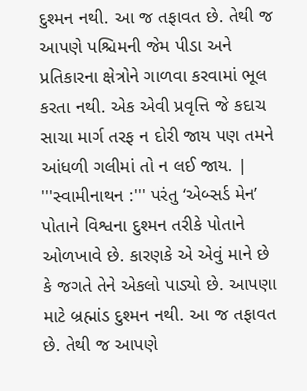દુશ્મન નથી. આ જ તફાવત છે. તેથી જ આપણે પશ્ચિમની જેમ પીડા અને પ્રતિકારના ક્ષેત્રોને ગાળવા કરવામાં ભૂલ કરતા નથી. એક એવી પ્રવૃત્તિ જે કદાચ સાચા માર્ગ તરફ ન દોરી જાય પણ તમને આંધળી ગલીમાં તો ન લઈ જાય. | '''સ્વામીનાથન :''' પરંતુ ‘એબ્સર્ડ મેન’ પોતાને વિશ્વના દુશ્મન તરીકે પોતાને ઓળખાવે છે. કારણકે એ એવું માને છે કે જગતે તેને એકલો પાડ્યો છે. આપણા માટે બ્રહ્માંડ દુશ્મન નથી. આ જ તફાવત છે. તેથી જ આપણે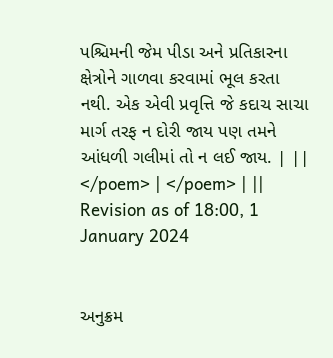પશ્ચિમની જેમ પીડા અને પ્રતિકારના ક્ષેત્રોને ગાળવા કરવામાં ભૂલ કરતા નથી. એક એવી પ્રવૃત્તિ જે કદાચ સાચા માર્ગ તરફ ન દોરી જાય પણ તમને આંધળી ગલીમાં તો ન લઈ જાય. | ||
</poem> | </poem> | ||
Revision as of 18:00, 1 January 2024


અનુક્રમ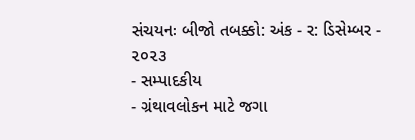સંચયનઃ બીજો તબક્કો: અંક - ર: ડિસેમ્બર - ૨૦૨૩
- સમ્પાદકીય
- ગ્રંથાવલોકન માટે જગા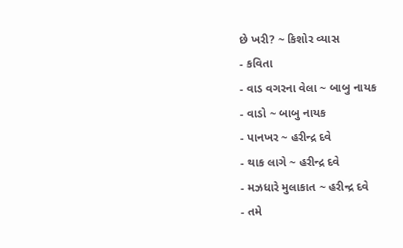છે ખરી? ~ કિશોર વ્યાસ
- કવિતા
- વાડ વગરના વેલા ~ બાબુ નાયક
- વાડો ~ બાબુ નાયક
- પાનખર ~ હરીન્દ્ર દવે
- થાક લાગે ~ હરીન્દ્ર દવે
- મઝધારે મુલાકાત ~ હરીન્દ્ર દવે
- તમે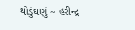થોડુંઘણું ~ હરીન્દ્ર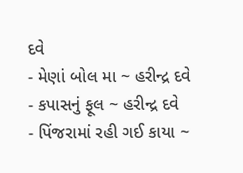દવે
- મેણાં બોલ મા ~ હરીન્દ્ર દવે
- કપાસનું ફૂલ ~ હરીન્દ્ર દવે
- પિંજરામાં રહી ગઈ કાયા ~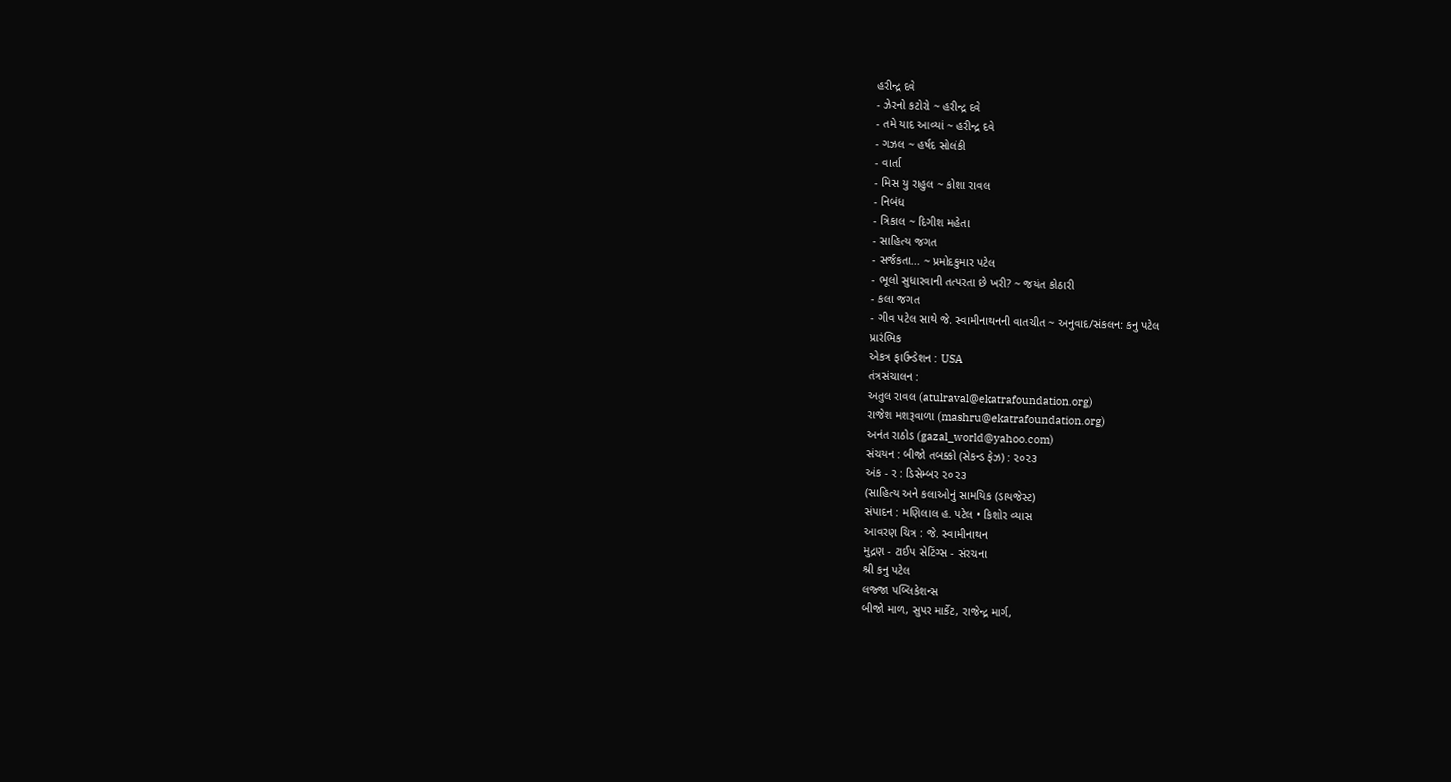હરીન્દ્ર દવે
- ઝેરનો કટોરો ~ હરીન્દ્ર દવે
- તમે યાદ આવ્યાં ~ હરીન્દ્ર દવે
- ગઝલ ~ હર્ષદ સોલંકી
- વાર્તા
- મિસ યુ રાહુલ ~ કોશા રાવલ
- નિબંધ
- ત્રિકાલ ~ દિગીશ મહેતા
- સાહિત્ય જગત
- સર્જકતા... ~ પ્રમોદકુમાર પટેલ
- ભૂલો સુધારવાની તત્પરતા છે ખરી? ~ જયંત કોઠારી
- કલા જગત
- ગીવ પટેલ સાથે જે. સ્વામીનાથનની વાતચીત ~ અનુવાદ/સંકલન: કનુ પટેલ
પ્રારંભિક
એકત્ર ફાઉન્ડેશન : USA
તંત્રસંચાલન :
અતુલ રાવલ (atulraval@ekatrafoundation.org)
રાજેશ મશરૂવાળા (mashru@ekatrafoundation.org)
અનંત રાઠોડ (gazal_world@yahoo.com)
સંચયન : બીજો તબક્કો (સેકન્ડ ફેઝ) : ૨૦૨૩
અંક - ર : ડિસેમ્બર ૨૦૨૩
(સાહિત્ય અને કલાઓનું સામયિક (ડાયજેસ્ટ)
સંપાદન : મણિલાલ હ. પટેલ • કિશોર વ્યાસ
આવરણ ચિત્ર : જે. સ્વામીનાથન
મુદ્રણ - ટાઈપ સેટિંગ્સ - સંરચના
શ્રી કનુ પટેલ
લજ્જા પબ્લિકેશન્સ
બીજો માળ, સુપર માર્કેટ, રાજેન્દ્ર માર્ગ,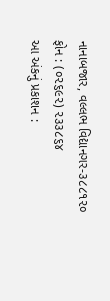નાનાબજાર, વલ્લભ વિદ્યાનગર-૩૮૮૧૨૦
ફોન : (૦૨૬૯૨) ૨૩૩૮૬૪
આ અંકનું પ્રકાશન :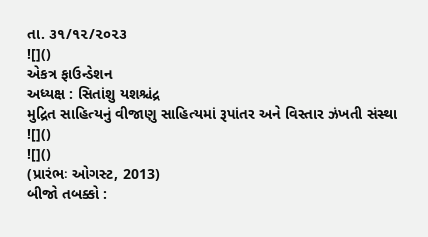તા. ૩૧/૧૨/૨૦૨૩
![]()
એકત્ર ફાઉન્ડેશન
અધ્યક્ષ : સિતાંશુ યશશ્ચંદ્ર
મુદ્રિત સાહિત્યનું વીજાણુ સાહિત્યમાં રૂપાંતર અને વિસ્તાર ઝંખતી સંસ્થા
![]()
![]()
(પ્રારંભઃ ઓગસ્ટ, 2013)
બીજો તબક્કો :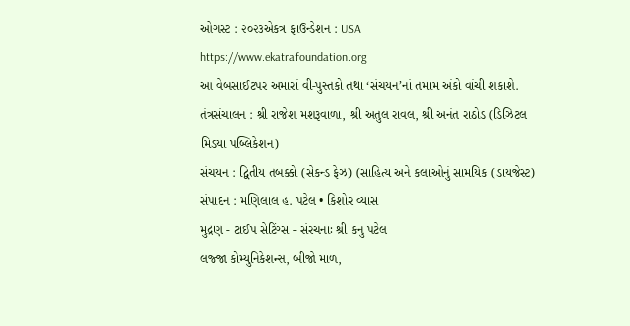ઓગસ્ટ : ૨૦૨૩એકત્ર ફાઉન્ડેશન : USA
https://www.ekatrafoundation.org
આ વેબસાઈટપર અમારાં વી-પુસ્તકો તથા ‘સંચયન’નાં તમામ અંકો વાંચી શકાશે.
તંત્રસંચાલન : શ્રી રાજેશ મશરૂવાળા, શ્રી અતુલ રાવલ, શ્રી અનંત રાઠોડ (ડિઝિટલ મિડયા પબ્લિકેશન)
સંચયન : દ્વિતીય તબક્કો (સેકન્ડ ફેઝ) (સાહિત્ય અને કલાઓનું સામયિક (ડાયજેસ્ટ)
સંપાદન : મણિલાલ હ. પટેલ • કિશોર વ્યાસ
મુદ્રણ - ટાઈપ સેટિંગ્સ - સંરચનાઃ શ્રી કનુ પટેલ
લજ્જા કોમ્યુનિકેશન્સ, બીજો માળ,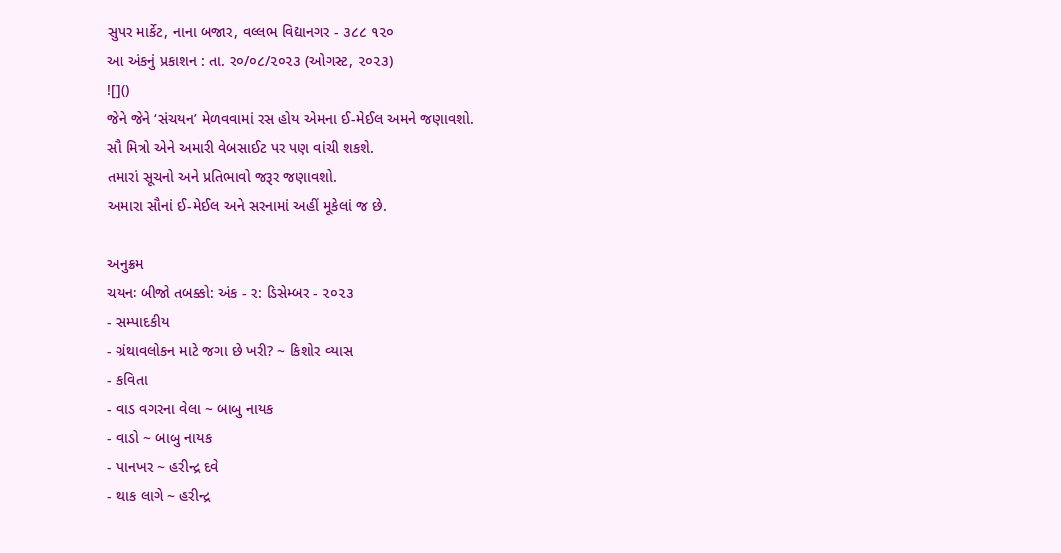સુપર માર્કેટ, નાના બજાર, વલ્લભ વિદ્યાનગર - ૩૮૮ ૧૨૦
આ અંકનું પ્રકાશન : તા. ર૦/૦૮/૨૦૨૩ (ઓગસ્ટ, ૨૦૨૩)
![]()
જેને જેને ‘સંચયન’ મેળવવામાં રસ હોય એમના ઈ-મેઈલ અમને જણાવશો.
સૌ મિત્રો એને અમારી વેબસાઈટ પર પણ વાંચી શકશે.
તમારાં સૂચનો અને પ્રતિભાવો જરૂર જણાવશો.
અમારા સૌનાં ઈ-મેઈલ અને સરનામાં અહીં મૂકેલાં જ છે.

અનુક્રમ
ચયનઃ બીજો તબક્કો: અંક - ર: ડિસેમ્બર - ૨૦૨૩
- સમ્પાદકીય
- ગ્રંથાવલોકન માટે જગા છે ખરી? ~ કિશોર વ્યાસ
- કવિતા
- વાડ વગરના વેલા ~ બાબુ નાયક
- વાડો ~ બાબુ નાયક
- પાનખર ~ હરીન્દ્ર દવે
- થાક લાગે ~ હરીન્દ્ર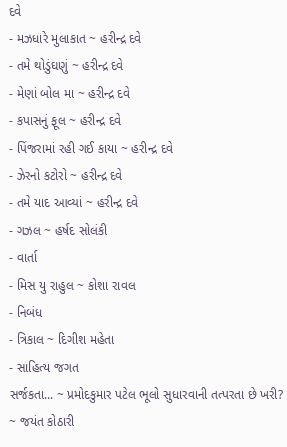દવે
- મઝધારે મુલાકાત ~ હરીન્દ્ર દવે
- તમે થોડુંઘણું ~ હરીન્દ્ર દવે
- મેણાં બોલ મા ~ હરીન્દ્ર દવે
- કપાસનું ફૂલ ~ હરીન્દ્ર દવે
- પિંજરામાં રહી ગઈ કાયા ~ હરીન્દ્ર દવે
- ઝેરનો કટોરો ~ હરીન્દ્ર દવે
- તમે યાદ આવ્યાં ~ હરીન્દ્ર દવે
- ગઝલ ~ હર્ષદ સોલંકી
- વાર્તા
- મિસ યુ રાહુલ ~ કોશા રાવલ
- નિબંધ
- ત્રિકાલ ~ દિગીશ મહેતા
- સાહિત્ય જગત
સર્જકતા... ~ પ્રમોદકુમાર પટેલ ભૂલો સુધારવાની તત્પરતા છે ખરી? ~ જયંત કોઠારી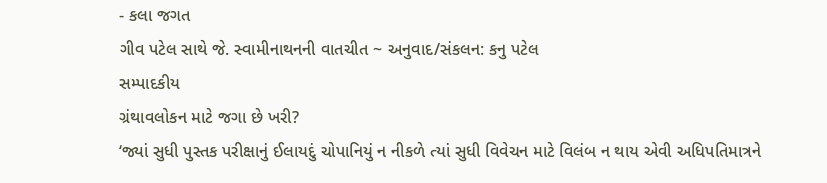- કલા જગત
ગીવ પટેલ સાથે જે. સ્વામીનાથનની વાતચીત ~ અનુવાદ/સંકલન: કનુ પટેલ
સમ્પાદકીય
ગ્રંથાવલોકન માટે જગા છે ખરી?
‘જ્યાં સુધી પુસ્તક પરીક્ષાનું ઈલાયદું ચોપાનિયું ન નીકળે ત્યાં સુધી વિવેચન માટે વિલંબ ન થાય એવી અધિપતિમાત્રને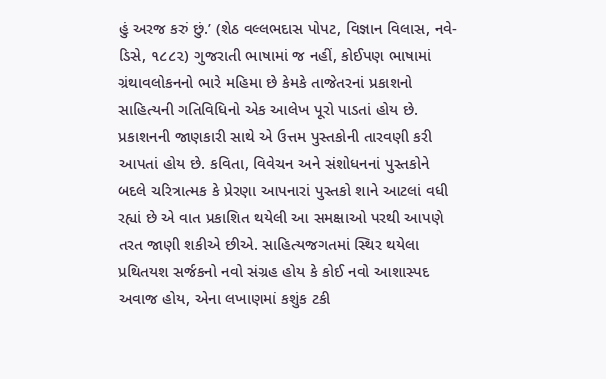હું અરજ કરું છું.’ (શેઠ વલ્લભદાસ પોપટ, વિજ્ઞાન વિલાસ, નવે-ડિસે, ૧૮૮૨) ગુજરાતી ભાષામાં જ નહીં, કોઈપણ ભાષામાં ગ્રંથાવલોકનનો ભારે મહિમા છે કેમકે તાજેતરનાં પ્રકાશનો સાહિત્યની ગતિવિધિનો એક આલેખ પૂરો પાડતાં હોય છે. પ્રકાશનની જાણકારી સાથે એ ઉત્તમ પુસ્તકોની તારવણી કરી આપતાં હોય છે. કવિતા, વિવેચન અને સંશોધનનાં પુસ્તકોને બદલે ચરિત્રાત્મક કે પ્રેરણા આપનારાં પુસ્તકો શાને આટલાં વધી રહ્યાં છે એ વાત પ્રકાશિત થયેલી આ સમક્ષાઓ પરથી આપણે તરત જાણી શકીએ છીએ. સાહિત્યજગતમાં સ્થિર થયેલા પ્રથિતયશ સર્જકનો નવો સંગ્રહ હોય કે કોઈ નવો આશાસ્પદ અવાજ હોય, એના લખાણમાં કશુંક ટકી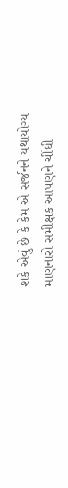શકે એવું છે કે કેમ એ સર્જનને યથાયોગ્ય માણનારો સમીક્ષક આપણને ચીંધી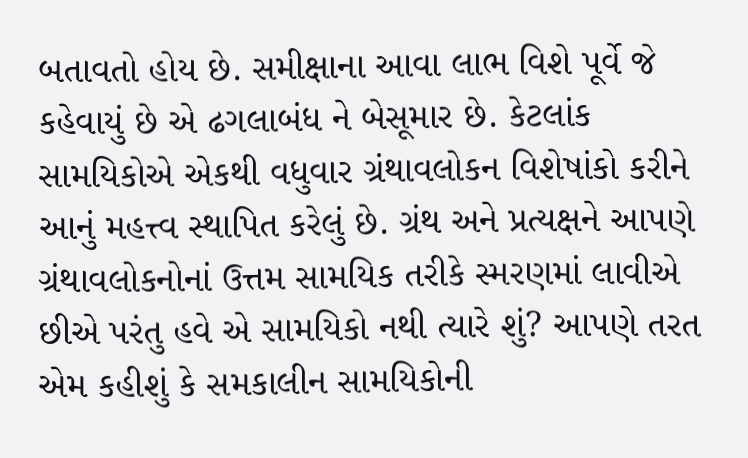બતાવતો હોય છે. સમીક્ષાના આવા લાભ વિશે પૂર્વે જે કહેવાયું છે એ ઢગલાબંધ ને બેસૂમાર છે. કેટલાંક સામયિકોએ એકથી વધુવાર ગ્રંથાવલોકન વિશેષાંકો કરીને આનું મહત્ત્વ સ્થાપિત કરેલું છે. ગ્રંથ અને પ્રત્યક્ષને આપણે ગ્રંથાવલોકનોનાં ઉત્તમ સામયિક તરીકે સ્મરણમાં લાવીએ છીએ પરંતુ હવે એ સામયિકો નથી ત્યારે શું? આપણે તરત એમ કહીશું કે સમકાલીન સામયિકોની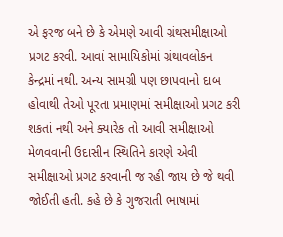એ ફરજ બને છે કે એમણે આવી ગ્રંથસમીક્ષાઓ પ્રગટ કરવી. આવાં સામાયિકોમાં ગ્રંથાવલોકન કેન્દ્રમાં નથી. અન્ય સામગ્રી પણ છાપવાનો દાબ હોવાથી તેઓ પૂરતા પ્રમાણમાં સમીક્ષાઓ પ્રગટ કરી શકતાં નથી અને ક્યારેક તો આવી સમીક્ષાઓ મેળવવાની ઉદાસીન સ્થિતિને કારણે એવી સમીક્ષાઓ પ્રગટ કરવાની જ રહી જાય છે જે થવી જોઈતી હતી. કહે છે કે ગુજરાતી ભાષામાં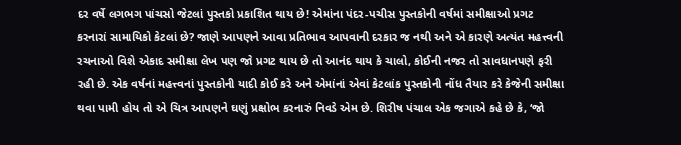દર વર્ષે લગભગ પાંચસો જેટલાં પુસ્તકો પ્રકાશિત થાય છે! એમાંના પંદર-પચીસ પુસ્તકોની વર્ષમાં સમીક્ષાઓ પ્રગટ કરનારાં સામાયિકો કેટલાં છે? જાણે આપણને આવા પ્રતિભાવ આપવાની દરકાર જ નથી અને એ કારણે અત્યંત મહત્ત્વની રચનાઓ વિશે એકાદ સમીક્ષા લેખ પણ જો પ્રગટ થાય છે તો આનંદ થાય કે ચાલો, કોઈની નજર તો સાવધાનપણે ફરી રહી છે. એક વર્ષનાં મહત્ત્વનાં પુસ્તકોની યાદી કોઈ કરે અને એમાંનાં એવાં કેટલાંક પુસ્તકોની નોંધ તૈયાર કરે કેજેની સમીક્ષા થવા પામી હોય તો એ ચિત્ર આપણને ઘણું પ્રક્ષોભ કરનારું નિવડે એમ છે. શિરીષ પંચાલ એક જગાએ કહે છે કે, ‘જો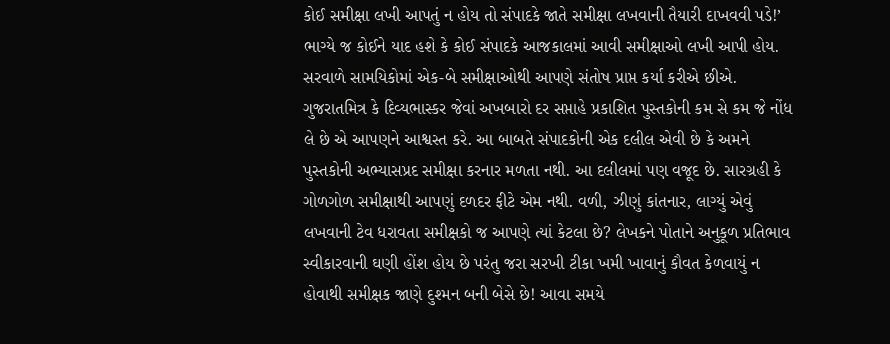કોઈ સમીક્ષા લખી આપતું ન હોય તો સંપાદકે જાતે સમીક્ષા લખવાની તૈયારી દાખવવી પડે!’ ભાગ્યે જ કોઈને યાદ હશે કે કોઈ સંપાદકે આજકાલમાં આવી સમીક્ષાઓ લખી આપી હોય. સરવાળે સામયિકોમાં એક-બે સમીક્ષાઓથી આપણે સંતોષ પ્રાપ્ત કર્યા કરીએ છીએ. ગુજરાતમિત્ર કે દિવ્યભાસ્કર જેવાં અખબારો દર સપ્તાહે પ્રકાશિત પુસ્તકોની કમ સે કમ જે નોંધ લે છે એ આપણને આશ્વસ્ત કરે. આ બાબતે સંપાદકોની એક દલીલ એવી છે કે અમને પુસ્તકોની અભ્યાસપ્રદ સમીક્ષા કરનાર મળતા નથી. આ દલીલમાં પણ વજૂદ છે. સારગ્રહી કે ગોળગોળ સમીક્ષાથી આપણું દળદર ફીટે એમ નથી. વળી, ઝીણું કાંતનાર, લાગ્યું એવું લખવાની ટેવ ધરાવતા સમીક્ષકો જ આપણે ત્યાં કેટલા છે? લેખકને પોતાને અનુકૂળ પ્રતિભાવ સ્વીકારવાની ઘણી હોંશ હોય છે પરંતુ જરા સરખી ટીકા ખમી ખાવાનું કૌવત કેળવાયું ન હોવાથી સમીક્ષક જાણે દુશ્મન બની બેસે છે! આવા સમયે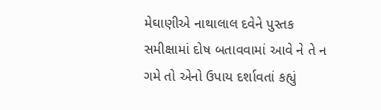મેઘાણીએ નાથાલાલ દવેને પુસ્તક સમીક્ષામાં દોષ બતાવવામાં આવે ને તે ન ગમે તો એનો ઉપાય દર્શાવતાં કહ્યું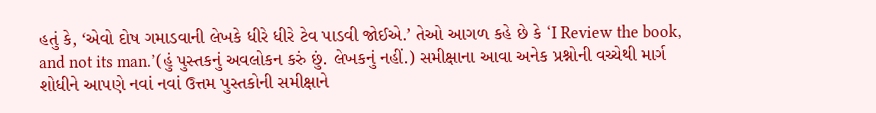હતું કે, ‘એવો દોષ ગમાડવાની લેખકે ધીરે ધીરે ટેવ પાડવી જોઈએ.’ તેઓ આગળ કહે છે કે ‘I Review the book, and not its man.’(હું પુસ્તકનું અવલોકન કરું છું. લેખકનું નહીં.) સમીક્ષાના આવા અનેક પ્રશ્નોની વચ્ચેથી માર્ગ શોધીને આપણે નવાં નવાં ઉત્તમ પુસ્તકોની સમીક્ષાને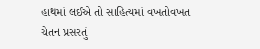હાથમાં લઈએ તો સાહિત્યમાં વખતોવખત ચેતન પ્રસરતું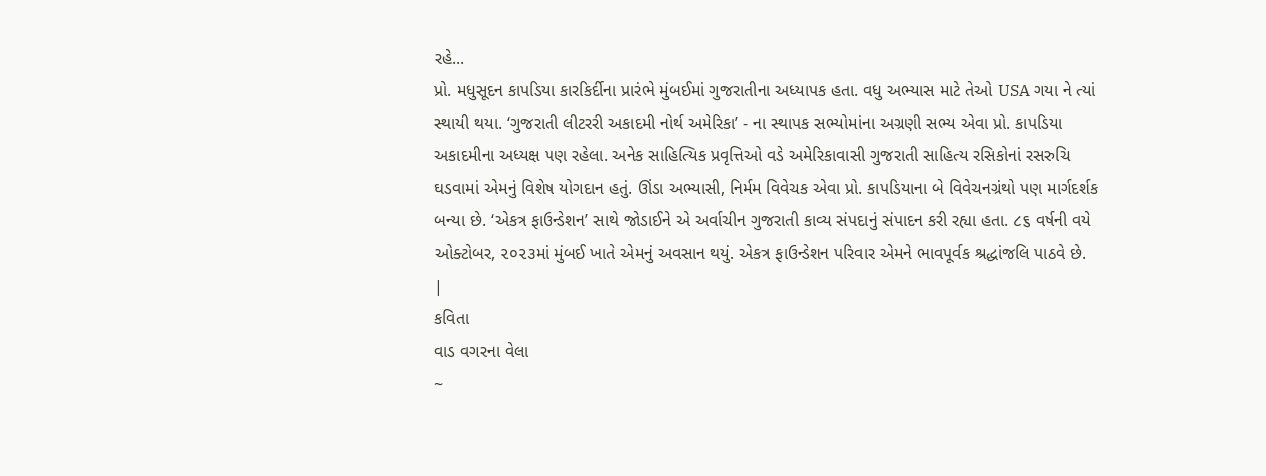રહે...
પ્રો. મધુસૂદન કાપડિયા કારકિર્દીના પ્રારંભે મુંબઈમાં ગુજરાતીના અધ્યાપક હતા. વધુ અભ્યાસ માટે તેઓ USA ગયા ને ત્યાં સ્થાયી થયા. ‘ગુજરાતી લીટરરી અકાદમી નોર્થ અમેરિકા’ - ના સ્થાપક સભ્યોમાંના અગ્રણી સભ્ય એવા પ્રો. કાપડિયા અકાદમીના અધ્યક્ષ પણ રહેલા. અનેક સાહિત્યિક પ્રવૃત્તિઓ વડે અમેરિકાવાસી ગુજરાતી સાહિત્ય રસિકોનાં રસરુચિ ઘડવામાં એમનું વિશેષ યોગદાન હતું. ઊંડા અભ્યાસી, નિર્મમ વિવેચક એવા પ્રો. કાપડિયાના બે વિવેચનગ્રંથો પણ માર્ગદર્શક બન્યા છે. ‘એકત્ર ફાઉન્ડેશન’ સાથે જોડાઈને એ અર્વાચીન ગુજરાતી કાવ્ય સંપદાનું સંપાદન કરી રહ્યા હતા. ૮૬ વર્ષની વયે ઓક્ટોબર, ૨૦૨૩માં મુંબઈ ખાતે એમનું અવસાન થયું. એકત્ર ફાઉન્ડેશન પરિવાર એમને ભાવપૂર્વક શ્રદ્ધાંજલિ પાઠવે છે. |
કવિતા
વાડ વગરના વેલા
~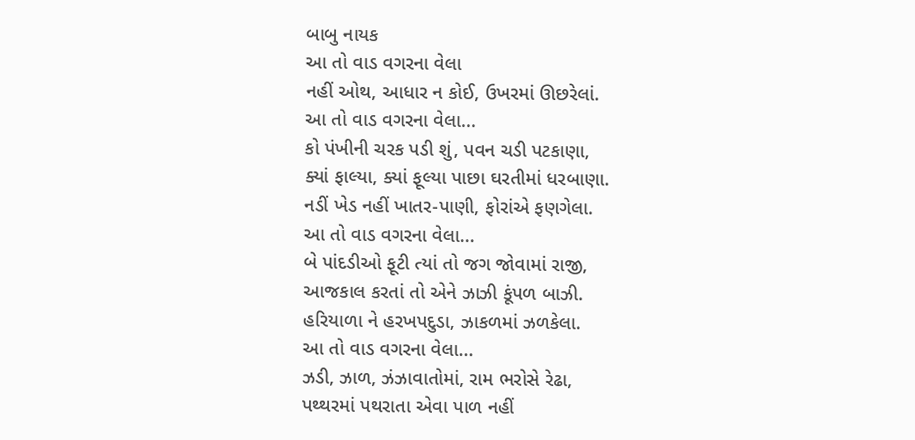બાબુ નાયક
આ તો વાડ વગરના વેલા
નહીં ઓથ, આધાર ન કોઈ, ઉખરમાં ઊછરેલાં.
આ તો વાડ વગરના વેલા...
કો પંખીની ચરક પડી શું, પવન ચડી પટકાણા,
ક્યાં ફાલ્યા, ક્યાં ફૂલ્યા પાછા ઘરતીમાં ધરબાણા.
નડીં ખેડ નહીં ખાતર-પાણી, ફોરાંએ ફણગેલા.
આ તો વાડ વગરના વેલા...
બે પાંદડીઓ ફૂટી ત્યાં તો જગ જોવામાં રાજી,
આજકાલ કરતાં તો એને ઝાઝી કૂંપળ બાઝી.
હરિયાળા ને હરખપદુડા, ઝાકળમાં ઝળકેલા.
આ તો વાડ વગરના વેલા...
ઝડી, ઝાળ, ઝંઝાવાતોમાં, રામ ભરોસે રેઢા,
પથ્થરમાં પથરાતા એવા પાળ નહીં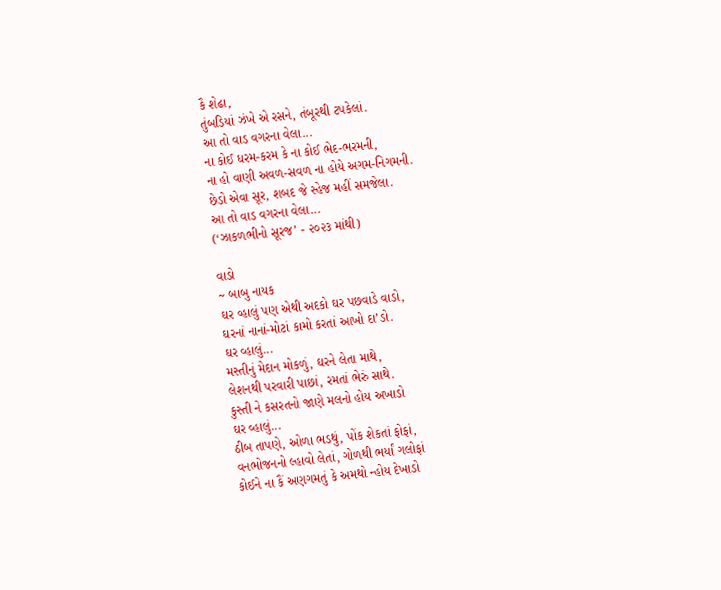કૈ શેઢા,
તુંબડિયાં ઝંખે એ રસને, તંબૂરથી ટપકેલાં.
આ તો વાડ વગરના વેલા...
ના કોઈ ધરમ-કરમ કે ના કોઈ ભેદ-ભરમની,
ના હો વાણી અવળ-સવળ ના હોયે અગમ-નિગમની.
છેડો એવા સૂર, શબદ જે સ્હેજ મહીં સમજેલા.
આ તો વાડ વગરના વેલા...
(‘ઝાકળભીનો સૂરજ’ - ૨૦૨૩ માંથી)

વાડો
~ બાબુ નાયક
ઘર વ્હાલું પણ એથી અદકો ઘર પછવાડે વાડો,
ઘરનાં નાનાં-મોટાં કામો કરતાં આખો દા’ડો.
ઘર વ્હાલું...
મસ્તીનું મેદાન મોકળું, ઘરને લેતા માથે,
લેશનથી પરવારી પાછાં, રમતાં ભેરું સાથે.
કુસ્તી ને કસરતનો જાણે મલનો હોય અખાડો
ઘર વ્હાલું...
ઠીબ તાપણે, ઓળા ભડથું, પોંક શેકતાં ફોફાં,
વનભોજનનો લ્હાવો લેતાં, ગોળથી ભર્યાં ગલોફાં
કોઈને ના કૈં અણગમતું કે અમથો ન્હોય દેખાડો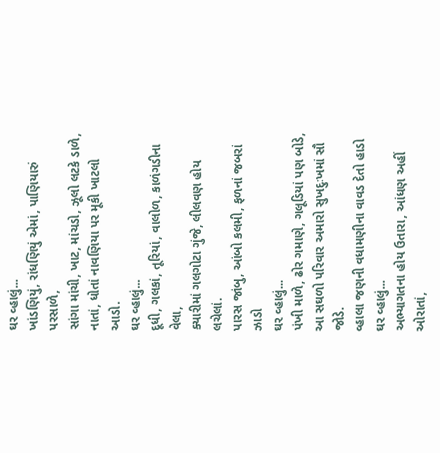ઘર વ્હાલું...
ખાંડણિયું, રાંધણિયું એમાં, પાણિયારું પરસાળે,
સાંગા માંચી, ખાટ, માંચડો, ઝૂલો લટકે ડાળે,
નાતાં, ધોતાં નાવણિયા પર મૂકી ખાટલો આડો.
ઘર વ્હાલું...
દૂધી, ગલકાં, તૂરિયાં, વાલોળ, કાળંગડીના વેલા,
ક્યારીમાં ગલગોટા ગુંજે, લીલવણ હોય લચેલાં.
પારસ જાંબુ, આંબો કલમી, ફળનાં જબરાં ઝાડો
ઘર વ્હાલું...
પંખી માળે, ઢોર ગમાણે, ગલૂડિયાં પણ બોડે,
આ સઘળો પરિવાર અમારો સુખદુઃખમાં સૌ જોડે.
વ્હાલા જણની વધામણીના વાવડ દેતો હાડો
ઘર વ્હાલું...
અભ્યાગતના હોય ઉતારા, આંધણ અહીં ઓરાતાં,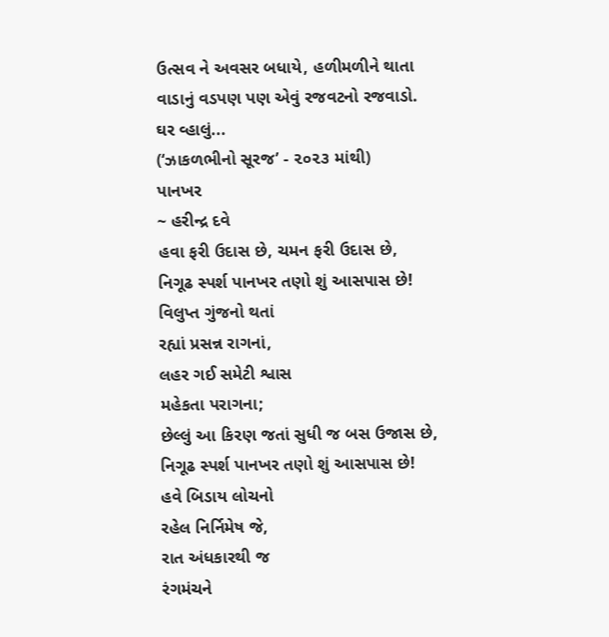ઉત્સવ ને અવસર બધાયે, હળીમળીને થાતા
વાડાનું વડપણ પણ એવું રજવટનો રજવાડો.
ઘર વ્હાલું...
(‘ઝાકળભીનો સૂરજ’ - ૨૦૨૩ માંથી)
પાનખર
~ હરીન્દ્ર દવે
હવા ફરી ઉદાસ છે, ચમન ફરી ઉદાસ છે,
નિગૂઢ સ્પર્શ પાનખર તણો શું આસપાસ છે!
વિલુપ્ત ગુંજનો થતાં
રહ્યાં પ્રસન્ન રાગનાં,
લહર ગઈ સમેટી શ્વાસ
મહેકતા પરાગના;
છેલ્લું આ કિરણ જતાં સુધી જ બસ ઉજાસ છે,
નિગૂઢ સ્પર્શ પાનખર તણો શું આસપાસ છે!
હવે બિડાય લોચનો
રહેલ નિર્નિમેષ જે,
રાત અંધકારથી જ
રંગમંચને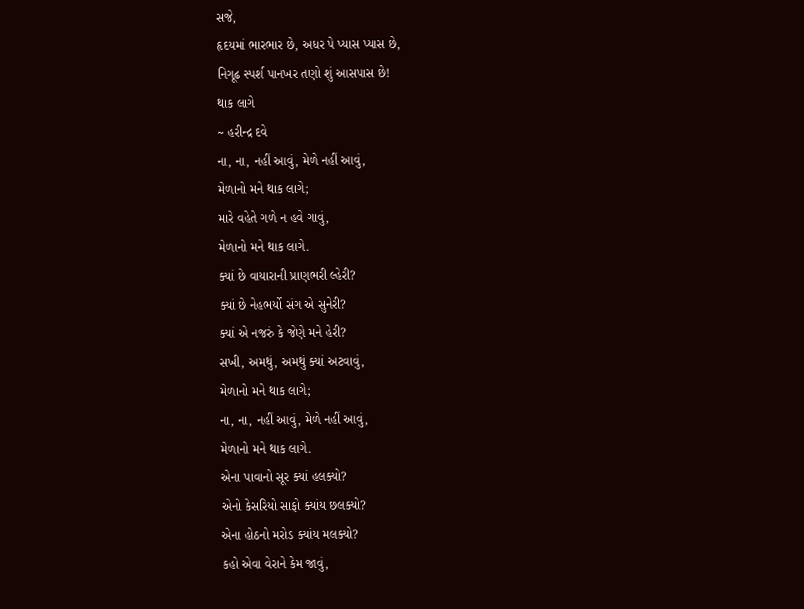સજે,
હૃદયમાં ભારભાર છે, અધર પે પ્યાસ પ્યાસ છે,
નિગૂઢ સ્પર્શ પાનખર તણો શું આસપાસ છે!
થાક લાગે
~ હરીન્દ્ર દવે
ના, ના, નહીં આવું, મેળે નહીં આવું,
મેળાનો મને થાક લાગે;
મારે વહેતે ગળે ન હવે ગાવું,
મેળાનો મને થાક લાગે.
ક્યાં છે વાયારાની પ્રાણભરી લ્હેરી?
ક્યાં છે નેહભર્યો સંગ એ સુનેરી?
ક્યાં એ નજરું કે જેણે મને હેરી?
સખી, અમથું, અમથું ક્યાં અટવાવું,
મેળાનો મને થાક લાગે;
ના, ના, નહીં આવું, મેળે નહીં આવું,
મેળાનો મને થાક લાગે.
એના પાવાનો સૂર ક્યાં હલક્યો?
એનો કેસરિયો સાફો ક્યાંય છલક્યો?
એના હોઠનો મરોડ ક્યાંય મલક્યો?
કહો એવા વેરાને કેમ જાવું,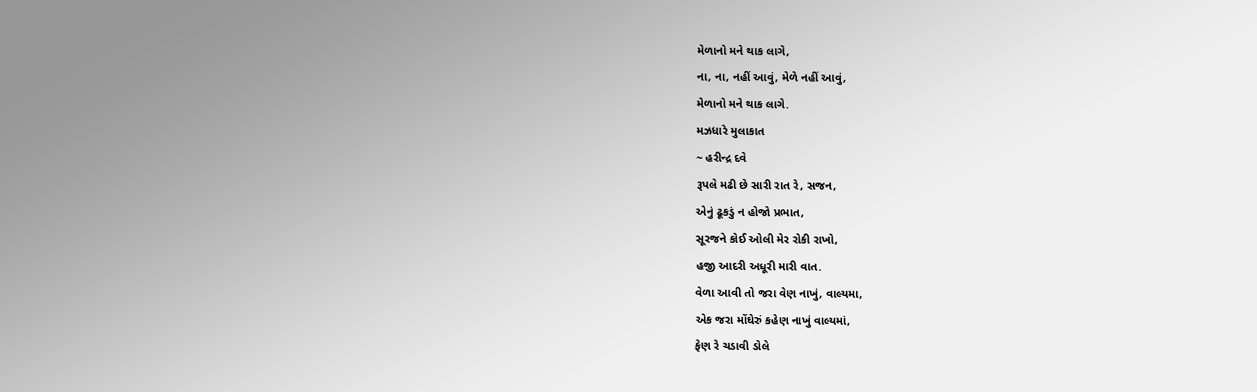મેળાનો મને થાક લાગે,
ના, ના, નહીં આવું, મેળે નહીં આવું,
મેળાનો મને થાક લાગે.
મઝધારે મુલાકાત
~ હરીન્દ્ર દવે
રૂપલે મઢી છે સારી રાત રે, સજન,
એનું ઢૂકડું ન હોજો પ્રભાત,
સૂરજને કોઈ ઓલી મેર રોકી રાખો,
હજી આદરી અધૂરી મારી વાત.
વેળા આવી તો જરા વેણ નાખું, વાલ્યમા,
એક જરા મોંઘેરું કહેણ નાખું વાલ્યમાં,
ફેણ રે ચડાવી ડોલે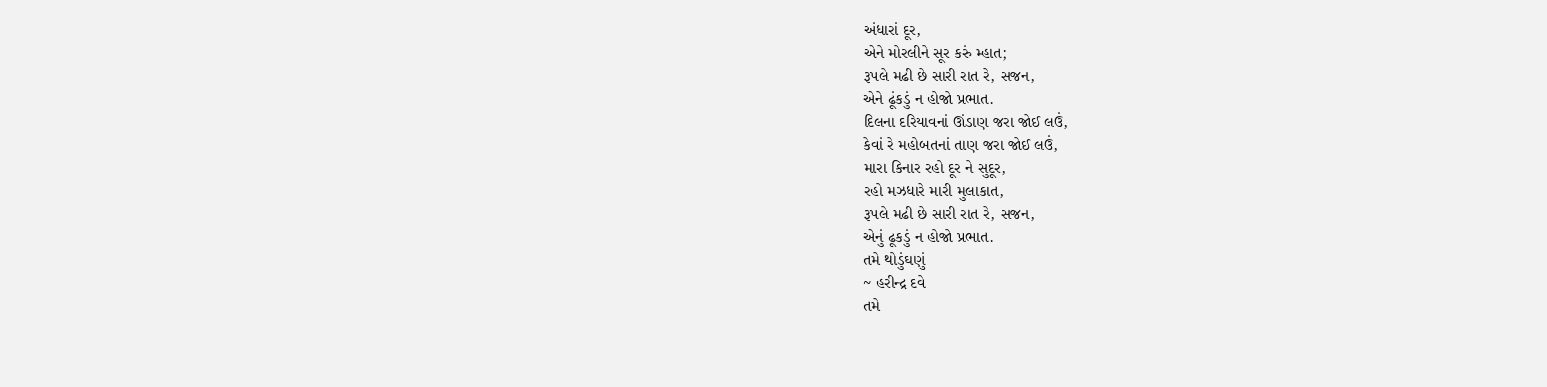અંધારાં દૂર,
એને મોરલીને સૂર કરું મ્હાત;
રૂપલે મઢી છે સારી રાત રે, સજન,
એને ઢૂંકડું ન હોજો પ્રભાત.
દિલના દરિયાવનાં ઊંડાણ જરા જોઈ લઉં,
કેવાં રે મહોબતનાં તાણ જરા જોઈ લઉં,
મારા કિનાર રહો દૂર ને સુદૂર,
રહો મઝધારે મારી મુલાકાત,
રૂપલે મઢી છે સારી રાત રે, સજન,
એનું ઢૂકડું ન હોજો પ્રભાત.
તમે થોડુંઘણું
~ હરીન્દ્ર દવે
તમે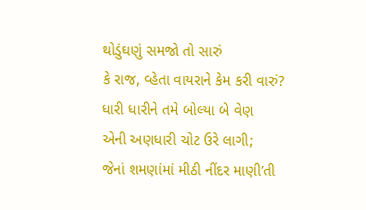થોડુંઘણું સમજો તો સારું
કે રાજ, વ્હેતા વાયરાને કેમ કરી વારું?
ધારી ધારીને તમે બોલ્યા બે વેણ
એની અણધારી ચોટ ઉરે લાગી;
જેનાં શમણાંમાં મીઠી નીંદર માણી’તી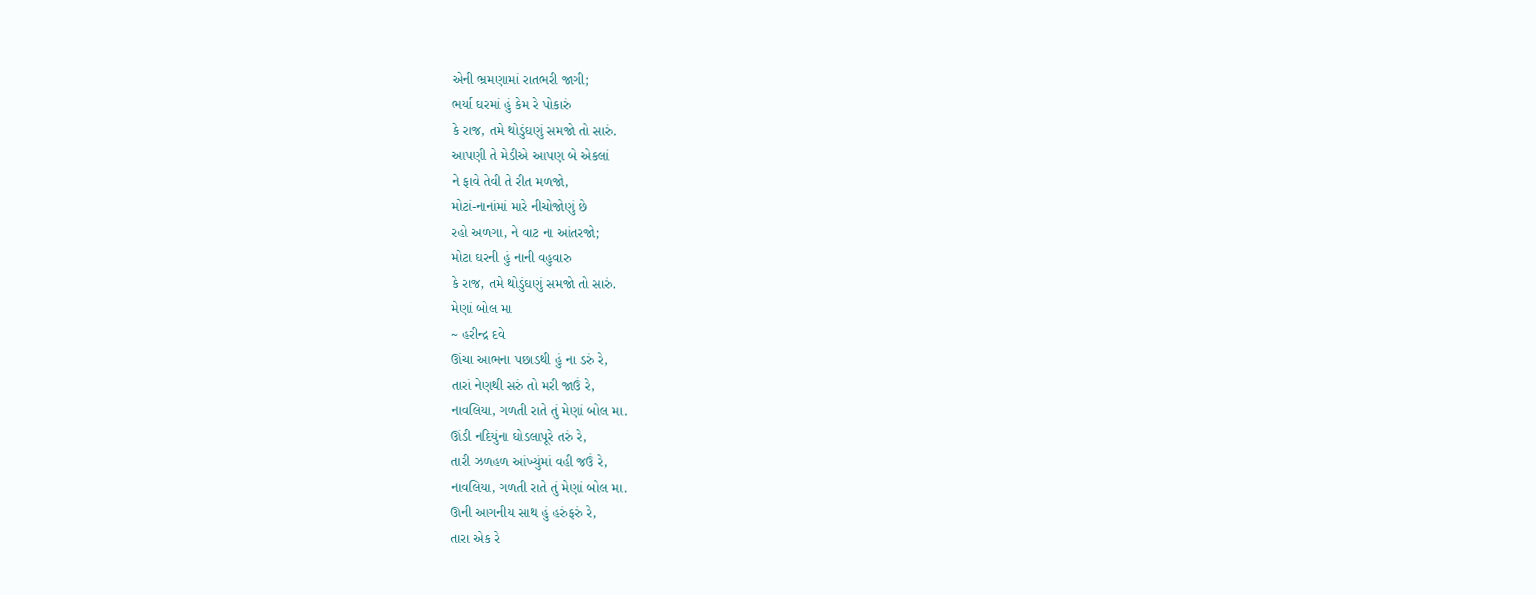એની ભ્રમણામાં રાતભરી જાગી;
ભર્યા ઘરમાં હું કેમ રે પોકારું
કે રાજ, તમે થોડુંઘણું સમજો તો સારું.
આપણી તે મેડીએ આપણ બે એકલાં
ને ફાવે તેવી તે રીત મળજો,
મોટાં-નાનાંમાં મારે નીચોજોણું છે
રહો અળગા, ને વાટ ના આંતરજો;
મોટા ઘરની હું નાની વહુવારુ
કે રાજ, તમે થોડુંઘણું સમજો તો સારું.
મેણાં બોલ મા
~ હરીન્દ્ર દવે
ઊંચા આભના પછાડથી હું ના ડરું રે,
તારાં નેણથી સરું તો મરી જાઉં રે,
નાવલિયા, ગળતી રાતે તું મેણાં બોલ મા.
ઊંડી નદિયુંના ઘોડલાપૂરે તરું રે,
તારી ઝળહળ આંખ્યુંમાં વહી જઉં રે,
નાવલિયા, ગળતી રાતે તું મેણાં બોલ મા.
ઊની આગનીય સાથ હું હરુંફરું રે,
તારા એક રે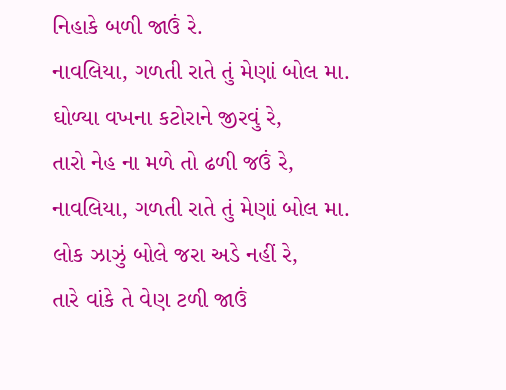નિહાકે બળી જાઉં રે.
નાવલિયા, ગળતી રાતે તું મેણાં બોલ મા.
ઘોળ્યા વખના કટોરાને જીરવું રે,
તારો નેહ ના મળે તો ઢળી જઉં રે,
નાવલિયા, ગળતી રાતે તું મેણાં બોલ મા.
લોક ઝાઝું બોલે જરા અડે નહીં રે,
તારે વાંકે તે વેણ ટળી જાઉં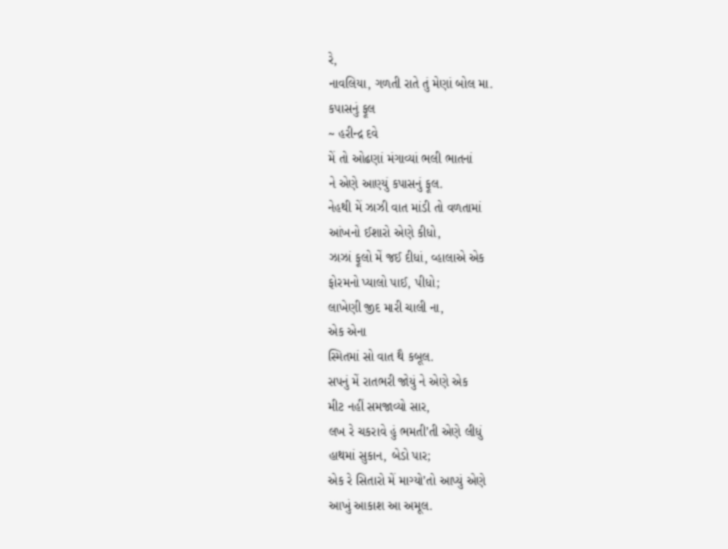રે,
નાવલિયા, ગળતી રાતે તું મેણાં બોલ મા.
કપાસનું ફૂલ
~ હરીન્દ્ર દવે
મેં તો ઓઢણાં મંગાવ્યાં ભલી ભાતનાં
ને એણે આણ્યું કપાસનું ફૂલ.
નેહથી મેં ઝાઝી વાત માંડી તો વળતામાં
આંખનો ઈશારો એણે કીધો,
ઝાઝાં ફૂલો મેં જઈ દીધાં, વ્હાલાએ એક
ફોરમનો પ્યાલો પાઈ, પીધો;
લાખેણી જીદ મારી ચાલી ના,
એક એના
સ્મિતમાં સો વાત થૈ કબૂલ.
સપનું મેં રાતભરી જોયું ને એણે એક
મીટ નહીં સમજાવ્યો સાર,
લખ રે ચકરાવે હું ભમતી’તી એણે લીધું
હાથમાં સુકાન, બેડો પાર;
એક રે સિતારો મેં માગ્યો’તો આપ્યું એણે
આખું આકાશ આ અમૂલ.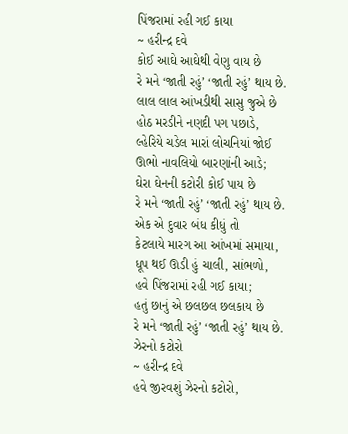પિંજરામાં રહી ગઈ કાયા
~ હરીન્દ્ર દવે
કોઈ આઘે આઘેથી વેણુ વાય છે
રે મને ‘જાતી રહું’ ‘જાતી રહું’ થાય છે.
લાલ લાલ આંખડીથી સાસુ જુએ છે
હોઠ મરડીને નણદી પગ પછાડે,
લ્હેરિયે ચડેલ મારાં લોચનિયાં જોઈ
ઊભો નાવલિયો બારણાંની આડે;
ઘેરા ઘેનની કટોરી કોઈ પાય છે
રે મને ‘જાતી રહું’ ‘જાતી રહું’ થાય છે.
એક એ દુવાર બંધ કીધું તો
કેટલાયે મારગ આ આંખમાં સમાયા,
ધૂપ થઈ ઊડી હું ચાલી, સાંભળો,
હવે પિંજરામાં રહી ગઈ કાયા;
હતું છાનું એ છલછલ છલકાય છે
રે મને ‘જાતી રહું’ ‘જાતી રહું’ થાય છે.
ઝેરનો કટોરો
~ હરીન્દ્ર દવે
હવે જીરવશું ઝેરનો કટોરો,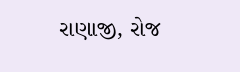રાણાજી, રોજ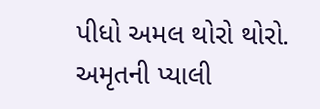પીધો અમલ થોરો થોરો.
અમૃતની પ્યાલી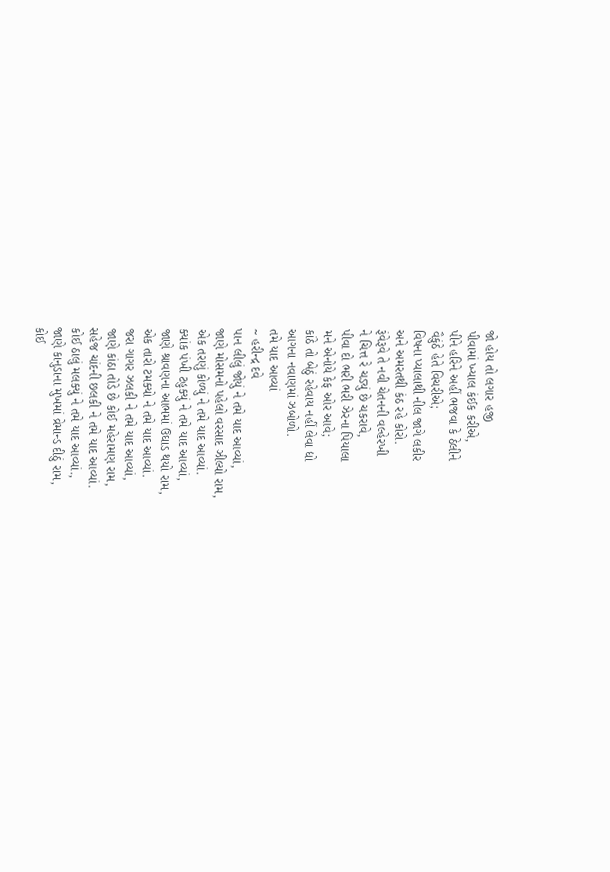જો હોય તો લગાર હજી
પીવામાં ખ્યાલ કંઈક કરીએ,
પીને હરિને અહીં ભજવા કે ઠેલીને
વૈકુંઠે હેતે વિચરીએ;
વિષના પ્યાલાથી નીલ જાગે લકીર
અને અમરતથી કંઠ રહે કોરો.
રૂંવેરૂવે તે નવી ચેતનની વલ્હેરખી
ને ચિત્ત રે ચડ્યું છે ચકરાવે,
પીવા દો ભરી ભરી ઝેરના પિયાલા
મને એનોયે કેફ ઓર આવે;
કાંઠે તો બેઠું રહેવાય નહીં લેવા દ્યો
આગના નવાણમાં ઝબોળો.
તમે યાદ આવ્યાં
~ હરીન્દ્ર દવે
પાન લીલું જોયું ને તમે યાદ આવ્યાં,
જાણે મોસમનો પહેલો વરસાદ ઝીલ્યો રામ,
એક તરણું કોળ્યું ને તમે યાદ આવ્યાં.
ક્યાંક પંખી ટહુક્યું ને તમે યાદ આવ્યાં,
જાણે શ્રાવણના આભમાં ઉઘાડ થયો રામ,
એક તારો ટમક્યો ને તમે યાદ આવ્યાં.
જરા ગાગર ઝલકી ને તમે યાદ આવ્યાં,
જાણે કાંઠા તોડે છે કોઈ મહેરામણ રામ,
સહેજ ચાંદની છલકી ને તમે યાદ આવ્યાં.
કોઈ ઠાલું મલક્યું ને તમે યાદ આવ્યાં.,
જાણે કાનુડાના મુખમાં વ્રેમાન્ડ દીઠું રામ,
કોઈ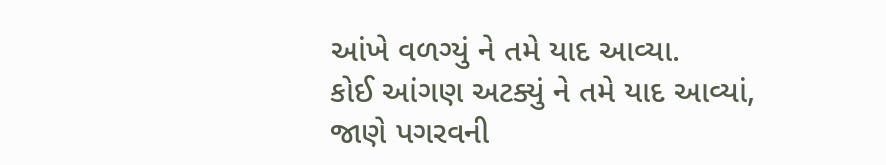આંખે વળગ્યું ને તમે યાદ આવ્યા.
કોઈ આંગણ અટક્યું ને તમે યાદ આવ્યાં,
જાણે પગરવની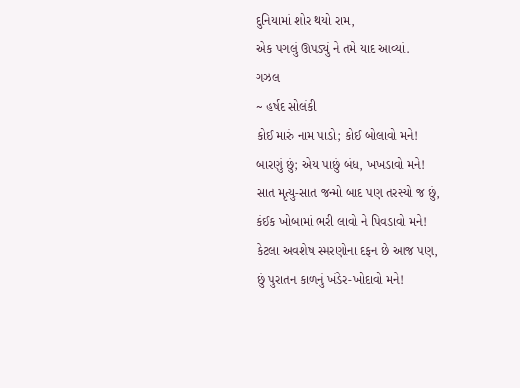દુનિયામાં શોર થયો રામ,
એક પગલું ઊપડ્યું ને તમે યાદ આવ્યાં.
ગઝલ
~ હર્ષદ સોલંકી
કોઈ મારું નામ પાડો; કોઈ બોલાવો મને!
બારણું છું; એય પાછું બંધ, ખખડાવો મને!
સાત મૃત્યુ-સાત જન્મો બાદ પણ તરસ્યો જ છું,
કંઈક ખોબામાં ભરી લાવો ને પિવડાવો મને!
કેટલા અવશેષ સ્મરણોના દફન છે આજ પણ,
છું પુરાતન કાળનું ખંડેર-ખોદાવો મને!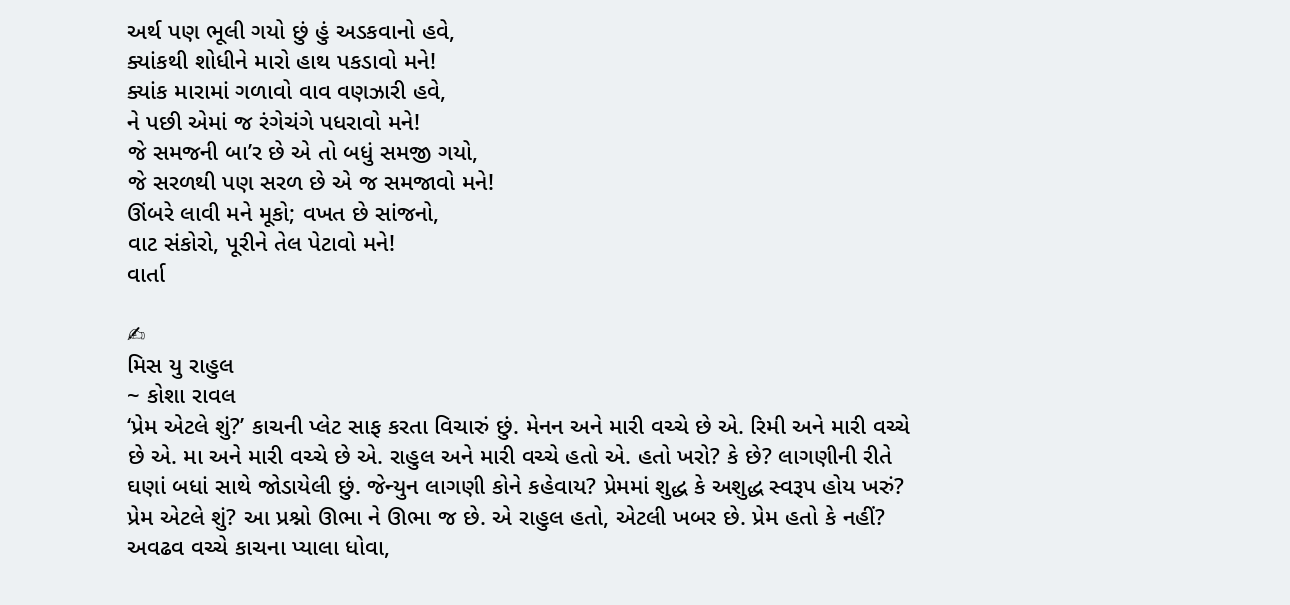અર્થ પણ ભૂલી ગયો છું હું અડકવાનો હવે,
ક્યાંકથી શોધીને મારો હાથ પકડાવો મને!
ક્યાંક મારામાં ગળાવો વાવ વણઝારી હવે,
ને પછી એમાં જ રંગેચંગે પધરાવો મને!
જે સમજની બા’ર છે એ તો બધું સમજી ગયો,
જે સરળથી પણ સરળ છે એ જ સમજાવો મને!
ઊંબરે લાવી મને મૂકો; વખત છે સાંજનો,
વાટ સંકોરો, પૂરીને તેલ પેટાવો મને!
વાર્તા

✍
મિસ યુ રાહુલ
~ કોશા રાવલ
‘પ્રેમ એટલે શું?’ કાચની પ્લેટ સાફ કરતા વિચારું છું. મેનન અને મારી વચ્ચે છે એ. રિમી અને મારી વચ્ચે છે એ. મા અને મારી વચ્ચે છે એ. રાહુલ અને મારી વચ્ચે હતો એ. હતો ખરો? કે છે? લાગણીની રીતે ઘણાં બધાં સાથે જોડાયેલી છું. જેન્યુન લાગણી કોને કહેવાય? પ્રેમમાં શુદ્ધ કે અશુદ્ધ સ્વરૂપ હોય ખરું? પ્રેમ એટલે શું? આ પ્રશ્નો ઊભા ને ઊભા જ છે. એ રાહુલ હતો, એટલી ખબર છે. પ્રેમ હતો કે નહીં? અવઢવ વચ્ચે કાચના પ્યાલા ધોવા,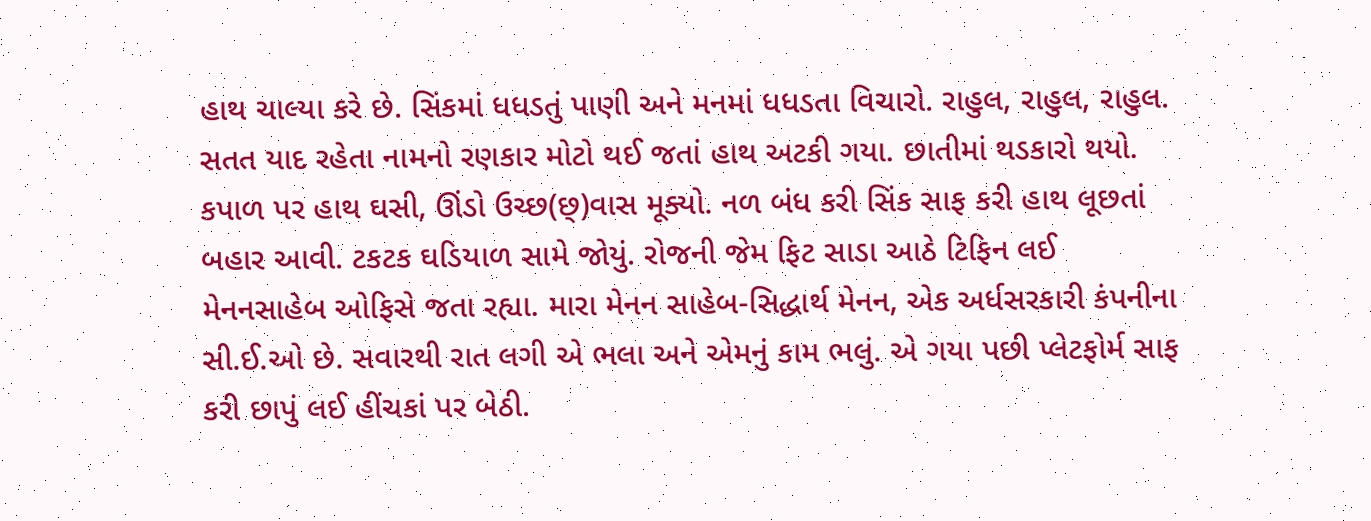હાથ ચાલ્યા કરે છે. સિંકમાં ધધડતું પાણી અને મનમાં ધધડતા વિચારો. રાહુલ, રાહુલ, રાહુલ. સતત યાદ રહેતા નામનો રણકાર મોટો થઈ જતાં હાથ અટકી ગયા. છાતીમાં થડકારો થયો. કપાળ પર હાથ ઘસી, ઊંડો ઉચ્છ(છ્)વાસ મૂક્યો. નળ બંધ કરી સિંક સાફ કરી હાથ લૂછતાં બહાર આવી. ટકટક ઘડિયાળ સામે જોયું. રોજની જેમ ફિટ સાડા આઠે ટિફિન લઈ મેનનસાહેબ ઓફિસે જતા રહ્યા. મારા મેનન સાહેબ-સિદ્ધાર્થ મેનન, એક અર્ધસરકારી કંપનીના સી.ઈ.ઓ છે. સવારથી રાત લગી એ ભલા અને એમનું કામ ભલું. એ ગયા પછી પ્લેટફોર્મ સાફ કરી છાપું લઈ હીંચકાં પર બેઠી.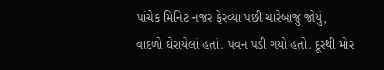પાંચેક મિનિટ નજર ફેરવ્યા પછી ચારેબાજુ જોયું, વાદળો ઘેરાયેલાં હતાં. પવન પડી ગયો હતો. દૂરથી મોર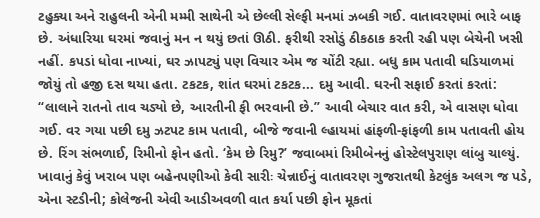ટહુક્યા અને રાહુલની એની મમ્મી સાથેની એ છેલ્લી સેલ્ફી મનમાં ઝબકી ગઈ. વાતાવરણમાં ભારે બાફ છે. અંધારિયા ઘરમાં જવાનું મન ન થયું છતાં ઊઠી. ફરીથી રસોડું ઠીકઠાક કરતી રહી પણ બેચેની ખસી નહીં. કપડાં ધોવા નાખ્યાં, ઘર ઝાપટ્યું પણ વિચાર એમ જ ચોંટી રહ્યા. બધુ કામ પતાવી ઘડિયાળમાં જોયું તો હજી દસ થયા હતા. ટકટક, શાંત ઘરમાં ટકટક... દમુ આવી. ઘરની સફાઈ કરતાં કરતાં: “લાલાને રાતનો તાવ ચડ્યો છે, આરતીની ફી ભરવાની છે.” આવી બેચાર વાત કરી, એ વાસણ ધોવા ગઈ. વર ગયા પછી દમુ ઝટપટ કામ પતાવી, બીજે જવાની લ્હાયમાં હાંફળી-ફાંફળી કામ પતાવતી હોય છે. રિંગ સંભળાઈ, રિમીનો ફોન હતો. ‘કેમ છે રિમુ?’ જવાબમાં રિમીબેનનું હોસ્ટેલપુરાણ લાંબુ ચાલ્યું. ખાવાનું કેવું ખરાબ પણ બહેનપણીઓ કેવી સારીઃ ચેન્નાઈનું વાતાવરણ ગુજરાતથી કેટલુંક અલગ જ પડે, એના સ્ટડીની; કોલેજની એવી આડીઅવળી વાત કર્યા પછી ફોન મૂકતાં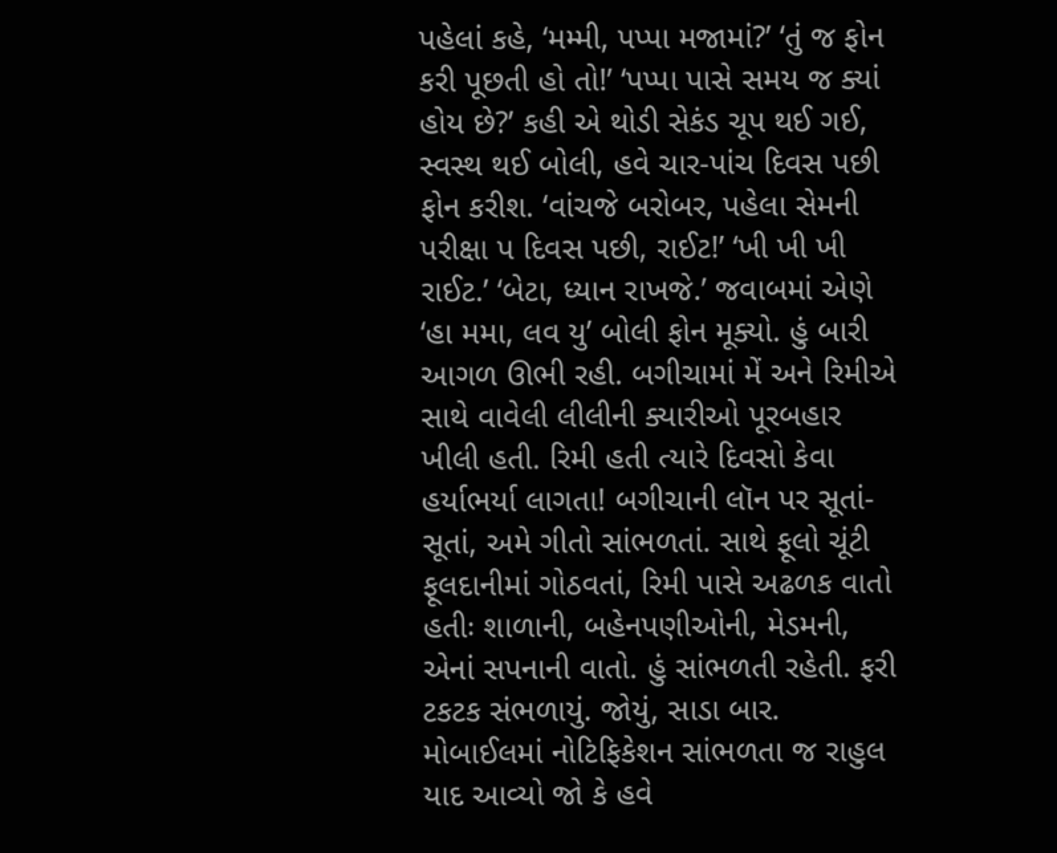પહેલાં કહે, ‘મમ્મી, પપ્પા મજામાં?’ ‘તું જ ફોન કરી પૂછતી હો તો!’ ‘પપ્પા પાસે સમય જ ક્યાં હોય છે?’ કહી એ થોડી સેકંડ ચૂપ થઈ ગઈ, સ્વસ્થ થઈ બોલી, હવે ચાર-પાંચ દિવસ પછી ફોન કરીશ. ‘વાંચજે બરોબર, પહેલા સેમની પરીક્ષા પ દિવસ પછી, રાઈટ!’ ‘ખી ખી ખી રાઈટ.’ ‘બેટા, ધ્યાન રાખજે.’ જવાબમાં એણે ‘હા મમા, લવ યુ’ બોલી ફોન મૂક્યો. હું બારી આગળ ઊભી રહી. બગીચામાં મેં અને રિમીએ સાથે વાવેલી લીલીની ક્યારીઓ પૂરબહાર ખીલી હતી. રિમી હતી ત્યારે દિવસો કેવા હર્યાભર્યા લાગતા! બગીચાની લૉન પર સૂતાં-સૂતાં, અમે ગીતો સાંભળતાં. સાથે ફૂલો ચૂંટી ફૂલદાનીમાં ગોઠવતાં, રિમી પાસે અઢળક વાતો હતીઃ શાળાની, બહેનપણીઓની, મેડમની, એનાં સપનાની વાતો. હું સાંભળતી રહેતી. ફરી ટકટક સંભળાયું. જોયું, સાડા બાર. મોબાઈલમાં નોટિફિકેશન સાંભળતા જ રાહુલ યાદ આવ્યો જો કે હવે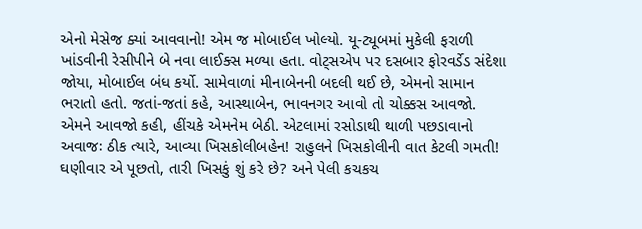એનો મેસેજ ક્યાં આવવાનો! એમ જ મોબાઈલ ખોલ્યો. યૂ-ટ્યૂબમાં મુકેલી ફરાળી ખાંડવીની રેસીપીને બે નવા લાઈક્સ મળ્યા હતા. વોટ્સએપ પર દસબાર ફોરવર્ડેડ સંદેશા જોયા, મોબાઈલ બંધ કર્યો. સામેવાળાં મીનાબેનની બદલી થઈ છે, એમનો સામાન ભરાતો હતો. જતાં-જતાં કહે, આસ્થાબેન, ભાવનગર આવો તો ચોક્કસ આવજો. એમને આવજો કહી, હીંચકે એમનેમ બેઠી. એટલામાં રસોડાથી થાળી પછડાવાનો અવાજઃ ઠીક ત્યારે, આવ્યા ખિસકોલીબહેન! રાહુલને ખિસકોલીની વાત કેટલી ગમતી! ઘણીવાર એ પૂછતો, તારી ખિસકું શું કરે છે? અને પેલી કચકચ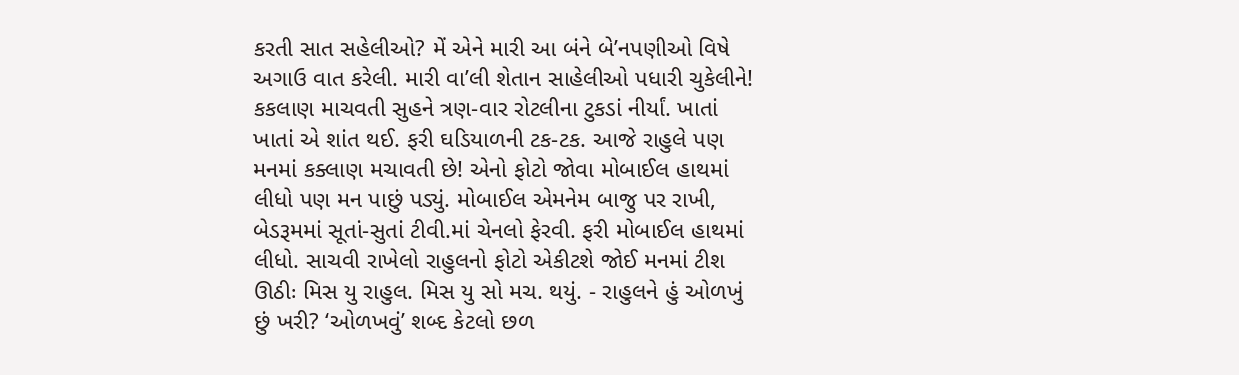કરતી સાત સહેલીઓ? મેં એને મારી આ બંને બે’નપણીઓ વિષે અગાઉ વાત કરેલી. મારી વા’લી શેતાન સાહેલીઓ પધારી ચુકેલીને! કકલાણ માચવતી સુહને ત્રણ-વાર રોટલીના ટુકડાં નીર્યાં. ખાતાં ખાતાં એ શાંત થઈ. ફરી ઘડિયાળની ટક-ટક. આજે રાહુલે પણ મનમાં કક્લાણ મચાવતી છે! એનો ફોટો જોવા મોબાઈલ હાથમાં લીધો પણ મન પાછું પડ્યું. મોબાઈલ એમનેમ બાજુ પર રાખી, બેડરૂમમાં સૂતાં-સુતાં ટીવી.માં ચેનલો ફેરવી. ફરી મોબાઈલ હાથમાં લીધો. સાચવી રાખેલો રાહુલનો ફોટો એકીટશે જોઈ મનમાં ટીશ ઊઠીઃ મિસ યુ રાહુલ. મિસ યુ સો મચ. થયું. - રાહુલને હું ઓળખું છું ખરી? ‘ઓળખવું’ શબ્દ કેટલો છળ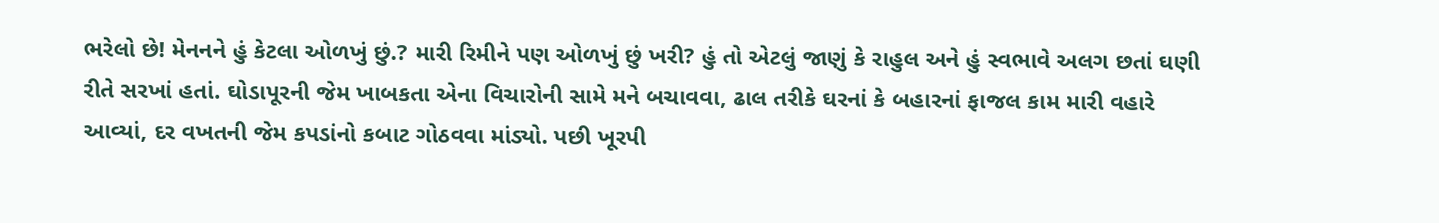ભરેલો છે! મેનનને હું કેટલા ઓળખું છું.? મારી રિમીને પણ ઓળખું છું ખરી? હું તો એટલું જાણું કે રાહુલ અને હું સ્વભાવે અલગ છતાં ઘણી રીતે સરખાં હતાં. ઘોડાપૂરની જેમ ખાબકતા એના વિચારોની સામે મને બચાવવા, ઢાલ તરીકે ઘરનાં કે બહારનાં ફાજલ કામ મારી વહારે આવ્યાં, દર વખતની જેમ કપડાંનો કબાટ ગોઠવવા માંડ્યો. પછી ખૂરપી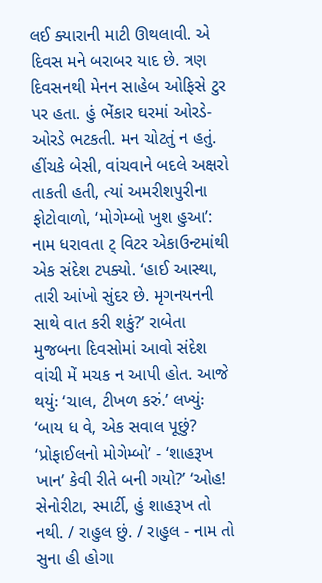લઈ ક્યારાની માટી ઊથલાવી. એ દિવસ મને બરાબર યાદ છે. ત્રણ દિવસનથી મેનન સાહેબ ઓફિસે ટુર પર હતા. હું ભેંકાર ઘરમાં ઓરડે-ઓરડે ભટકતી. મન ચોટતું ન હતું. હીંચકે બેસી, વાંચવાને બદલે અક્ષરો તાકતી હતી, ત્યાં અમરીશપુરીના ફોટોવાળો, ‘મોગેમ્બો ખુશ હુઆ’: નામ ધરાવતા ટ્ વિટર એકાઉન્ટમાંથી એક સંદેશ ટપક્યો. ‘હાઈ આસ્થા, તારી આંખો સુંદર છે. મૃગનયનની સાથે વાત કરી શકું?’ રાબેતા મુજબના દિવસોમાં આવો સંદેશ વાંચી મેં મચક ન આપી હોત. આજે થયુંઃ ‘ચાલ, ટીખળ કરું.’ લખ્યુંઃ ‘બાય ધ વે, એક સવાલ પૂછું? ‘પ્રોફાઈલનો મોગેમ્બો’ - ‘શાહરૂખ ખાન’ કેવી રીતે બની ગયો?’ ‘ઓહ! સેનોરીટા, સ્માર્ટી, હું શાહરૂખ તો નથી. / રાહુલ છું. / રાહુલ - નામ તો સુના હી હોગા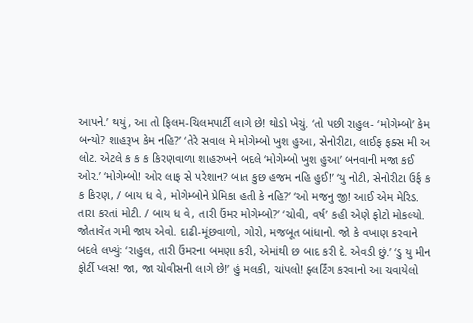આપને.’ થયું, આ તો ફિલમ-ચિલમપાર્ટી લાગે છે! થોડો ખેચું. ‘તો પછી રાહુલ- ‘મોગેમ્બો’ કેમ બન્યો? શાહરૂખ કેમ નહિ?’ ‘તેરે સવાલ મે મોગેમ્બો ખુશ હુઆ, સેનોરીટા, લાઈફ ફક્સ મી અ લોટ. એટલે ક ક ક કિરણવાળા શાહરુખને બદલે ‘મોગેમ્બો ખુશ હુઆ’ બનવાની મજા કઈ ઓર.’ ‘મોગેમ્બો! ઓર લાફ સે પરેશાન? બાત કુછ હજમ નહિ હુઈ!’ ‘યુ નોટી, સેનોરીટા ઉર્ફ ક ક કિરણ, / બાય ધ વે, મોગેમ્બોને પ્રેમિકા હતી કે નહિ?’ ‘ઓ મજનુ જી! આઈ એમ મેરિડ. તારા કરતાં મોટી. / બાય ધ વે, તારી ઉંમર મોગેમ્બો?’ ‘ચોવી, વર્ષ’ કહી એણે ફોટો મોકલ્યો. જોતાવેંત ગમી જાય એવો. દાઢી-મૂંછવાળો, ગોરો, મજબૂત બાંધાનો. જો કે વખાણ કરવાને બદલે લખ્યુંઃ ‘રાહુલ, તારી ઉંમરના બમણા કરી, એમાંથી છ બાદ કરી દે. એવડી છું.’ ‘ડુ યુ મીન ફોર્ટી પ્લસ! જા, જા ચોવીસની લાગે છે!’ હું મલકી, ચાંપલો! ફ્લર્ટિંગ કરવાનો આ ચવાયેલો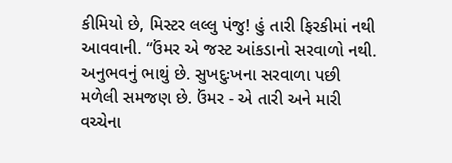કીમિયો છે, મિસ્ટર લલ્લુ પંજુ! હું તારી ફિરકીમાં નથી આવવાની. “ઉંમર એ જસ્ટ આંકડાનો સરવાળો નથી. અનુભવનું ભાથું છે. સુખદુઃખના સરવાળા પછી મળેલી સમજણ છે. ઉંમર - એ તારી અને મારી વચ્ચેના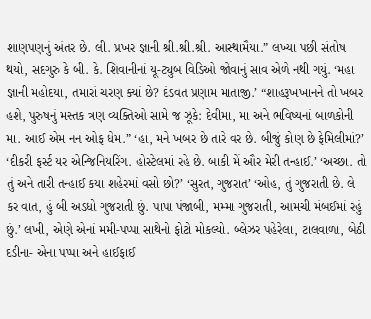શાણપણનું અંતર છે. લી. પ્રખર જ્ઞાની શ્રી.શ્રી.શ્રી. આસ્થામૈયા.” લખ્યા પછી સંતોષ થયો, સદગુરુ કે બી. કે. શિવાનીનાં યૂ-ટ્યુબ વિડિઓ જોવાનું સાવ એળે નથી ગયું. ‘મહા જ્ઞાની મહોદયા, તમારાં ચરણ ક્યાં છે? દંડવત પ્રણામ માતાજી.’ “શાહરૂખખાનને તો ખબર હશે, પુરુષનું મસ્તક ત્રણ વ્યક્તિઓ સામે જ ઝૂકે: દેવીમા, મા અને ભવિષ્યનાં બાળકોની મા. આઈ એમ નન ઓફ ધેમ.” ‘હા, મને ખબર છે તારે વર છે. બીજું કોણ છે ફેમિલીમાં?’ ‘દીકરી ફર્સ્ટ યર એન્જિનિયરિંગ. હોસ્ટેલમાં રહે છે. બાકી મેં ઔર મેરી તન્હાઈ.’ ‘અચ્છા. તો તું અને તારી તન્હાઈ કયા શહેરમાં વસો છો?’ ‘સુરત, ગુજરાત’ ‘ઓહ, તું ગુજરાતી છે. લે કર વાત, હું બી અડધો ગુજરાતી છું. પાપા પંજાબી, મમ્મા ગુજરાતી, આમચી મંબઈમાં રહું છું.’ લખી, એણે એનાં મમી-પપ્પા સાથેનો ફોટો મોકલ્યો. બ્લેઝર પહેરેલા, ટાલવાળા, બેઠી દડીના- એના પપ્પા અને હાઈફાઈ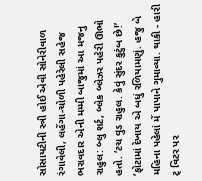સોસાયટીની સ્ત્રી હોઈ એવી સોનેરીવાળ રંગાવેલી, લહેંગા-ચોળી પહેરેલી સહેજ ભરાવદાર એની મમ્મી બાજુમાં આ મજનુ રાહુલ: બ્લુ શર્ટ, બ્લેક બ્લેઝર પહેરી ઊભો હતો. ‘ટચ વુડ રાહુલ. કેવું સુંદર કુટુંબ છે!’ ‘ફોટામાં દેખાય એ બધું રળિયામણું. હજુ બે મહિના પહેલાં મેં પાપાને ગુમાવ્યા. થાકી - હારી ટ્ વિટર પર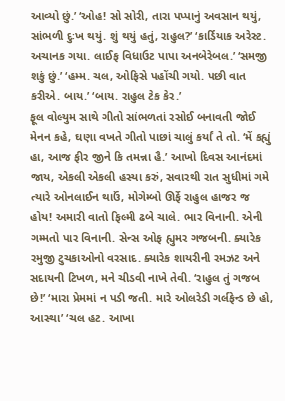આવ્યો છું.’ ‘ઓહ! સો સોરી, તારા પપ્પાનું અવસાન થયું, સાંભળી દુઃખ થયું. શું થયું હતું, રાહુલ?’ ‘કાર્ડિયાક અરેસ્ટ. અચાનક ગયા. લાઈફ વિધાઉટ પાપા અનબેરેબલ.’ ‘સમજી શકું છું.’ ‘હમ્મ. ચલ, ઓફિસે પહોંચી ગયો. પછી વાત કરીએ. બાય.’ ‘બાય. રાહુલ ટેક કેર.’
ફૂલ વોલ્યુમ સાથે ગીતો સાંભળતાં રસોઈ બનાવતી જોઈ મેનન કહે, ઘણા વખતે ગીતો પાછાં ચાલું કર્યાં તે તો. ‘મેં કહ્યું હા, આજ ફીર જીને કિ તમન્ના હૈ.’ આખો દિવસ આનંદમાં જાય, એકલી એકલી હસ્યા કરું, સવારથી રાત સુધીમાં ગમે ત્યારે ઓનલાઈન થાઉં, મોગેમ્બો ઊર્ફે રાહુલ હાજર જ હોય! અમારી વાતો ફિલ્મી ઢબે ચાલે. ભાર વિનાની. એની ગમ્મતો પાર વિનાની. સેન્સ ઓફ હ્યુમર ગજબની. ક્યારેક રમુજી ટુચકાઓનો વરસાદ. ક્યારેક શાયરીની રમઝટ અને સદાયની ટિખળ, મને ચીડવી નાખે તેવી. ‘રાહુલ તું ગજબ છે!’ ‘મારા પ્રેમમાં ન પડી જતી. મારે ઓલરેડી ગર્લફેન્ડ છે હો, આસ્થા’ ‘ચલ હટ. આખા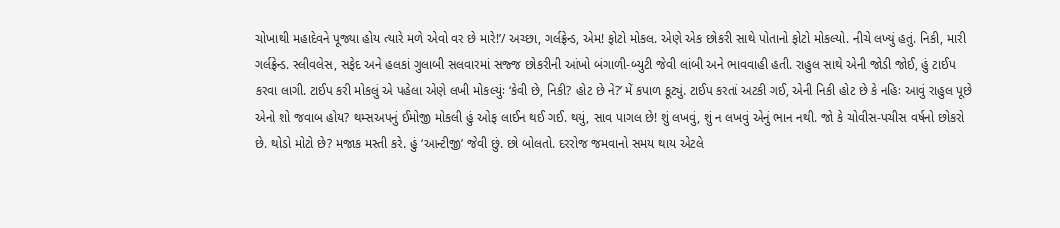ચોખાથી મહાદેવને પૂજ્યા હોય ત્યારે મળે એવો વર છે મારે!’/ અચ્છા, ગર્લફ્રેન્ડ, એમ! ફોટો મોકલ. એણે એક છોકરી સાથે પોતાનો ફોટો મોકલ્યો. નીચે લખ્યું હતું. નિકી, મારી ગર્લફ્રેન્ડ. સ્લીવલેસ, સફેદ અને હલકાં ગુલાબી સલવારમાં સજ્જ છોકરીની આંખો બંગાળી-બ્યુટી જેવી લાંબી અને ભાવવાહી હતી. રાહુલ સાથે એની જોડી જોઈ, હું ટાઈપ કરવા લાગી. ટાઈપ કરી મોકલું એ પહેલા એણે લખી મોકલ્યુંઃ ‘કેવી છે, નિકી? હોટ છે ને?’ મેં કપાળ કૂટ્યું. ટાઈપ કરતાં અટકી ગઈ, એની નિકી હોટ છે કે નહિઃ આવું રાહુલ પૂછે એનો શો જવાબ હોય? થમ્સઅપનું ઈમોજી મોકલી હું ઓફ લાઈન થઈ ગઈ. થયું, સાવ પાગલ છે! શું લખવું, શું ન લખવું એનું ભાન નથી. જો કે ચોવીસ-પચીસ વર્ષનો છોકરો છે. થોડો મોટો છે? મજાક મસ્તી કરે. હું ‘આન્ટીજી’ જેવી છું. છો બોલતો. દરરોજ જમવાનો સમય થાય એટલે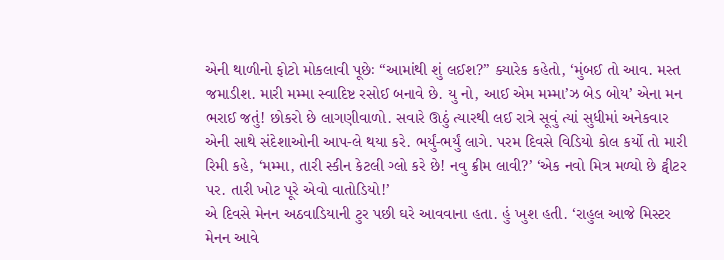એની થાળીનો ફોટો મોકલાવી પૂછેઃ “આમાંથી શું લઈશ?” ક્યારેક કહેતો, ‘મુંબઈ તો આવ. મસ્ત જમાડીશ. મારી મમ્મા સ્વાદિષ્ટ રસોઈ બનાવે છે. યુ નો, આઈ એમ મમ્મા’ઝ બેડ બોય’ એના મન ભરાઈ જતું! છોકરો છે લાગણીવાળો. સવારે ઊઠું ત્યારથી લઈ રાત્રે સૂવું ત્યાં સુધીમાં અનેકવાર એની સાથે સંદેશાઓની આપ-લે થયા કરે. ભર્યું-ભર્યું લાગે. પરમ દિવસે વિડિયો કોલ કર્યો તો મારી રિમી કહે, ‘મમ્મા, તારી સ્કીન કેટલી ગ્લો કરે છે! નવુ ક્રીમ લાવી?’ ‘એક નવો મિત્ર મળ્યો છે ટ્વીટર પર. તારી ખોટ પૂરે એવો વાતોડિયો!’
એ દિવસે મેનન અઠવાડિયાની ટુર પછી ઘરે આવવાના હતા. હું ખુશ હતી. ‘રાહુલ આજે મિસ્ટર મેનન આવે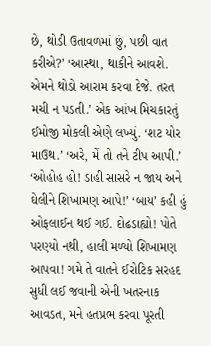છે, થોડી ઉતાવળમાં છું, પછી વાત કરીએ?’ ‘આસ્થા, થાકીને આવશે. એમને થોડો આરામ કરવા દેજે. તરત મચી ન પડતી.’ એક આંખ મિચકારતું ઈમોજી મોકલી એણે લખ્યું. ‘શટ યોર માઉથ.’ ‘અરે, મેં તો તને ટીપ આપી.’ ‘ઓહોહ હો! ડાહી સાસરે ન જાય અને ઘેલીને શિખામણ આપે!’ ‘બાય’ કહી હું ઓફલાઈન થઈ ગઈ. દોઢડાહ્યો! પોતે પરણ્યો નથી, હાલી મળ્યો શિખામણ આપવા! ગમે તે વાતને ઈરોટિક સરહદ સુધી લઈ જવાની એની ખતરનાક આવડત, મને હતપ્રભ કરવા પૂરતી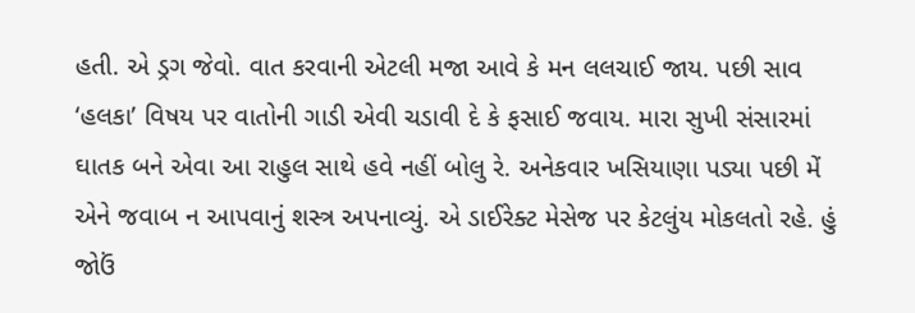હતી. એ ડ્રગ જેવો. વાત કરવાની એટલી મજા આવે કે મન લલચાઈ જાય. પછી સાવ ‘હલકા’ વિષય પર વાતોની ગાડી એવી ચડાવી દે કે ફસાઈ જવાય. મારા સુખી સંસારમાં ઘાતક બને એવા આ રાહુલ સાથે હવે નહીં બોલુ રે. અનેકવાર ખસિયાણા પડ્યા પછી મેં એને જવાબ ન આપવાનું શસ્ત્ર અપનાવ્યું. એ ડાઈરેક્ટ મેસેજ પર કેટલુંય મોકલતો રહે. હું જોઉં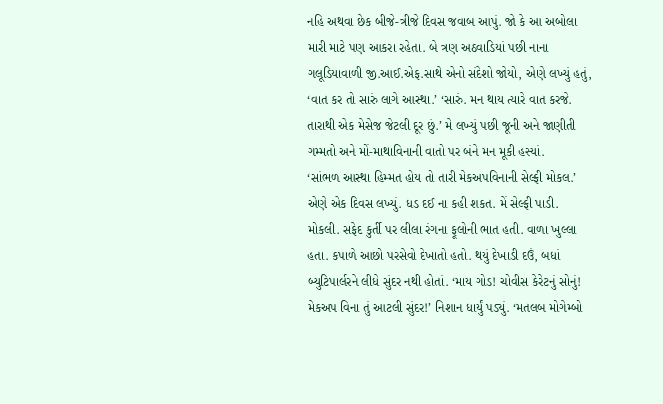નહિ અથવા છેક બીજે-ત્રીજે દિવસ જવાબ આપું. જો કે આ અબોલા મારી માટે પણ આકરા રહેતા. બે ત્રણ અઠવાડિયાં પછી નાના ગલૂડિયાવાળી જી.આઈ.એફ.સાથે એનો સંદેશો જોયો, એણે લખ્યું હતું, ‘વાત કર તો સારું લાગે આસ્થા.’ ‘સારું. મન થાય ત્યારે વાત કરજે. તારાથી એક મેસેજ જેટલી દૂર છું.’ મે લખ્યું પછી જૂની અને જાણીતી ગમ્મતો અને મોં-માથાવિનાની વાતો પર બંને મન મૂકી હસ્યાં.
‘સાંભળ આસ્થા હિમ્મત હોય તો તારી મેકઅપવિનાની સેલ્ફી મોકલ.’ એણે એક દિવસ લખ્યું. ધડ દઈ ના કહી શકત. મેં સેલ્ફી પાડી. મોકલી. સફેદ કુર્તી પર લીલા રંગના ફૂલોની ભાત હતી. વાળા ખુલ્લા હતા. કપાળે આછો પરસેવો દેખાતો હતો. થયું દેખાડી દઉં, બધાં બ્યુટિપાર્લરને લીધે સુંદર નથી હોતાં. ‘માય ગોડ! ચોવીસ કેરેટનું સોનું! મેકઅપ વિના તું આટલી સુંદર!’ નિશાન ધાર્યું પડ્યું. ‘મતલબ મોગેમ્બો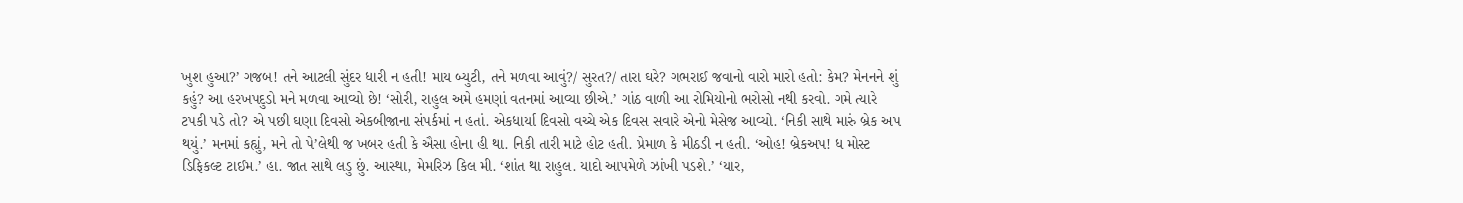ખુશ હુઆ?’ ગજબ! તને આટલી સુંદર ધારી ન હતી! માય બ્યુટી, તને મળવા આવું?/ સુરત?/ તારા ઘરે? ગભરાઈ જવાનો વારો મારો હતો: કેમ? મેનનને શું કહું? આ હરખપદુડો મને મળવા આવ્યો છે! ‘સોરી, રાહુલ અમે હમણાં વતનમાં આવ્યા છીએ.’ ગાંઠ વાળી આ રોમિયોનો ભરોસો નથી કરવો. ગમે ત્યારે ટપકી પડે તો? એ પછી ઘણા દિવસો એકબીજાના સંપર્કમાં ન હતાં. એકધાર્યા દિવસો વચ્ચે એક દિવસ સવારે એનો મેસેજ આવ્યો. ‘નિકી સાથે મારું બ્રેક અપ થયું.’ મનમાં કહ્યું, મને તો પે’લેથી જ ખબર હતી કે ઐસા હોના હી થા. નિકી તારી માટે હોટ હતી. પ્રેમાળ કે મીઠડી ન હતી. ‘ઓહ! બ્રેકઅપ! ધ મોસ્ટ ડિફિકલ્ટ ટાઈમ.’ હા. જાત સાથે લડુ છું. આસ્થા, મેમરિઝ કિલ મી. ‘શાંત થા રાહુલ. યાદો આપમેળે ઝાંખી પડશે.’ ‘યાર,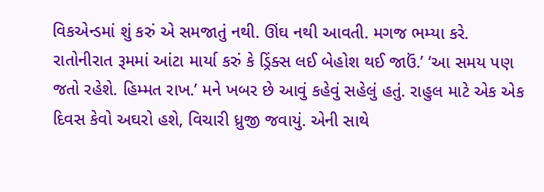વિકએન્ડમાં શું કરું એ સમજાતું નથી. ઊંઘ નથી આવતી. મગજ ભમ્યા કરે. રાતોનીરાત રૂમમાં આંટા માર્યા કરું કે ડ્રિંક્સ લઈ બેહોશ થઈ જાઉં.’ ‘આ સમય પણ જતો રહેશે. હિમ્મત રાખ.’ મને ખબર છે આવું કહેવું સહેલું હતું. રાહુલ માટે એક એક દિવસ કેવો અઘરો હશે, વિચારી ધ્રુજી જવાયું. એની સાથે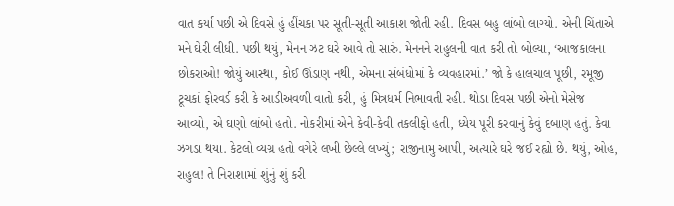વાત કર્યા પછી એ દિવસે હું હીંચકા પર સૂતી-સૂતી આકાશ જોતી રહી. દિવસ બહુ લાંબો લાગ્યો. એની ચિંતાએ મને ઘેરી લીધી. પછી થયું, મેનન ઝટ ઘરે આવે તો સારું. મેનનને રાહુલની વાત કરી તો બોલ્યા, ‘આજકાલના છોકરાઓ! જોયું આસ્થા, કોઈ ઊંડાણ નથી, એમના સંબંધોમાં કે વ્યવહારમાં.’ જો કે હાલચાલ પૂછી, રમૂજી ટૂચકાં ફોરવર્ડ કરી કે આડીઅવળી વાતો કરી, હું મિત્રધર્મ નિભાવતી રહી. થોડા દિવસ પછી એનો મેસેજ આવ્યો, એ ઘણો લાંબો હતો. નોકરીમાં એને કેવી-કેવી તકલીફો હતી, ધ્યેય પૂરી કરવાનું કેવું દબાણ હતું. કેવા ઝગડા થયા. કેટલો વ્યગ્ર હતો વગેરે લખી છેલ્લે લખ્યું; રાજીનામુ આપી, અત્યારે ઘરે જઈ રહ્યો છે. થયું, ઓહ, રાહુલ! તે નિરાશામાં શુંનું શું કરી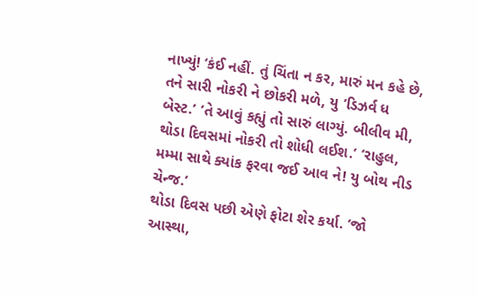નાખ્યું! ‘કંઈ નહીં. તું ચિંતા ન કર, મારું મન કહે છે, તને સારી નોકરી ને છોકરી મળે, યુ ‘ડિઝર્વ ધ બેસ્ટ.’ ‘તે આવું કહ્યું તો સારું લાગ્યું. બીલીવ મી, થોડા દિવસમાં નોકરી તો શોધી લઈશ.’ ‘રાહુલ, મમ્મા સાથે ક્યાંક ફરવા જઈ આવ ને! યુ બોથ નીડ ચેન્જ.’
થોડા દિવસ પછી એણે ફોટા શેર કર્યા. ‘જો આસ્થા,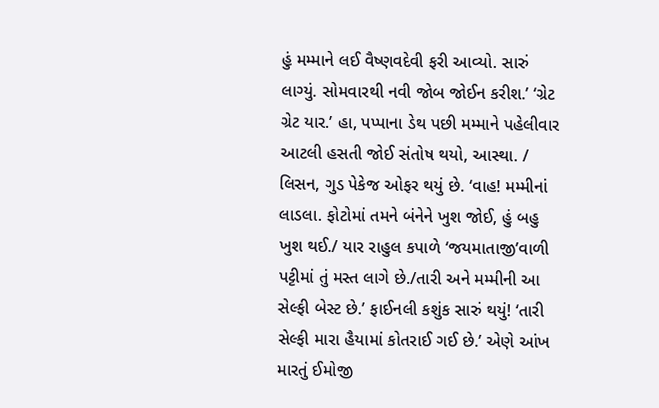હું મમ્માને લઈ વૈષ્ણવદેવી ફરી આવ્યો. સારું લાગ્યું. સોમવારથી નવી જોબ જોઈન કરીશ.’ ‘ગ્રેટ ગ્રેટ યાર.’ હા, પપ્પાના ડેથ પછી મમ્માને પહેલીવાર આટલી હસતી જોઈ સંતોષ થયો, આસ્થા. / લિસન, ગુડ પેકેજ ઓફર થયું છે. ‘વાહ! મમ્મીનાં લાડલા. ફોટોમાં તમને બંનેને ખુશ જોઈ, હું બહુ ખુશ થઈ./ યાર રાહુલ કપાળે ‘જયમાતાજી’વાળી પટ્ટીમાં તું મસ્ત લાગે છે./તારી અને મમ્મીની આ સેલ્ફી બેસ્ટ છે.’ ફાઈનલી કશુંક સારું થયું! ‘તારી સેલ્ફી મારા હૈયામાં કોતરાઈ ગઈ છે.’ એણે આંખ મારતું ઈમોજી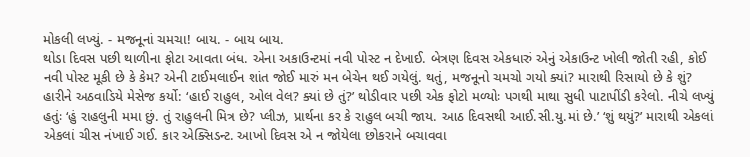મોકલી લખ્યું. - મજનૂનાં ચમચા! બાય. - બાય બાય.
થોડા દિવસ પછી થાળીના ફોટા આવતા બંધ. એના અકાઉન્ટમાં નવી પોસ્ટ ન દેખાઈ. બેત્રણ દિવસ એકધારું એનું એકાઉન્ટ ખોલી જોતી રહી, કોઈ નવી પોસ્ટ મૂકી છે કે કેમ? એની ટાઈમલાઈન શાંત જોઈ મારું મન બેચેન થઈ ગયેલું. થતું, મજનૂનો ચમચો ગયો ક્યાં? મારાથી રિસાયો છે કે શું? હારીને અઠવાડિયે મેસેજ કર્યો: ‘હાઈ રાહુલ, ઓલ વેલ? ક્યાં છે તું?’ થોડીવાર પછી એક ફોટો મળ્યોઃ પગથી માથા સુધી પાટાપીંડી કરેલો. નીચે લખ્યું હતુંઃ ‘હું રાહલુની મમા છું. તું રાહુલની મિત્ર છે? પ્લીઝ, પ્રાર્થના કર કે રાહુલ બચી જાય. આઠ દિવસથી આઈ.સી.યુ.માં છે.’ ‘શું થયું?’ મારાથી એકલાં એકલાં ચીસ નંખાઈ ગઈ. કાર એક્સિડન્ટ. આખો દિવસ એ ન જોયેલા છોકરાને બચાવવા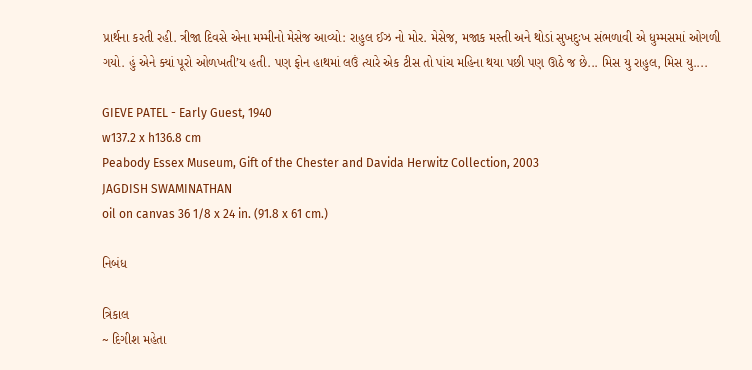પ્રાર્થના કરતી રહી. ત્રીજા દિવસે એના મમ્મીનો મેસેજ આવ્યો: રાહુલ ઈઝ નો મોર. મેસેજ, મજાક મસ્તી અને થોડાં સુખદુઃખ સંભળાવી એ ધુમ્મસમાં ઓગળી ગયો. હું એને ક્યાં પૂરો ઓળખતી’ય હતી. પણ ફોન હાથમાં લઉં ત્યારે એક ટીસ તો પાંચ મહિના થયા પછી પણ ઊઠે જ છે... મિસ યુ રાહુલ, મિસ યુ....

GIEVE PATEL - Early Guest, 1940
w137.2 x h136.8 cm
Peabody Essex Museum, Gift of the Chester and Davida Herwitz Collection, 2003
JAGDISH SWAMINATHAN
oil on canvas 36 1/8 x 24 in. (91.8 x 61 cm.)

નિબંધ

ત્રિકાલ
~ દિગીશ મહેતા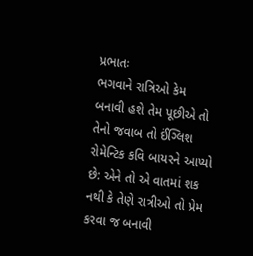પ્રભાતઃ
ભગવાને રાત્રિઓ કેમ બનાવી હશે તેમ પૂછીએ તો તેનો જવાબ તો ઈંગ્લિશ રોમેન્ટિક કવિ બાયરને આપ્યો છે: એને તો એ વાતમાં શક નથી કે તેણે રાત્રીઓ તો પ્રેમ કરવા જ બનાવી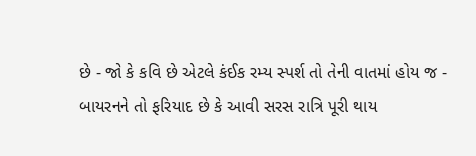છે - જો કે કવિ છે એટલે કંઈક રમ્ય સ્પર્શ તો તેની વાતમાં હોય જ - બાયરનને તો ફરિયાદ છે કે આવી સરસ રાત્રિ પૂરી થાય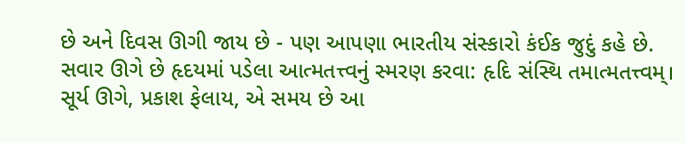છે અને દિવસ ઊગી જાય છે - પણ આપણા ભારતીય સંસ્કારો કંઈક જુદું કહે છે. સવાર ઊગે છે હૃદયમાં પડેલા આત્મતત્ત્વનું સ્મરણ કરવા: હૃદિ સંસ્થિ તમાત્મતત્ત્વમ્। સૂર્ય ઊગે, પ્રકાશ ફેલાય, એ સમય છે આ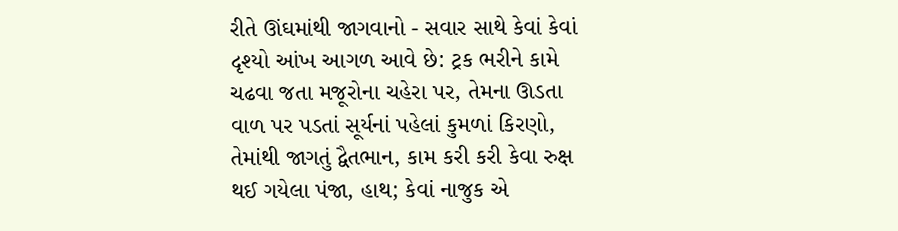રીતે ઊંઘમાંથી જાગવાનો - સવાર સાથે કેવાં કેવાં દૃશ્યો આંખ આગળ આવે છે: ટ્રક ભરીને કામે ચઢવા જતા મજૂરોના ચહેરા પર, તેમના ઊડતા વાળ પર પડતાં સૂર્યનાં પહેલાં કુમળાં કિરણો, તેમાંથી જાગતું દ્વૈતભાન, કામ કરી કરી કેવા રુક્ષ થઈ ગયેલા પંજા, હાથ; કેવાં નાજુક એ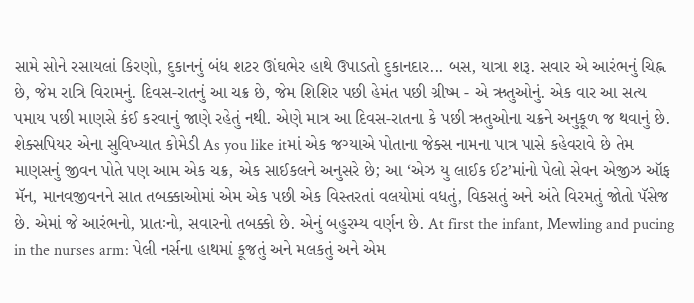સામે સોને રસાયલાં કિરણો, દુકાનનું બંધ શટર ઊંઘભેર હાથે ઉપાડતો દુકાનદાર... બસ, યાત્રા શરૂ. સવાર એ આરંભનું ચિહ્ન છે, જેમ રાત્રિ વિરામનું. દિવસ-રાતનું આ ચક્ર છે, જેમ શિશિર પછી હેમંત પછી ગ્રીષ્મ - એ ઋતુઓનું. એક વાર આ સત્ય પમાય પછી માણસે કંઈ કરવાનું જાણે રહેતું નથી. એણે માત્ર આ દિવસ-રાતના કે પછી ઋતુઓના ચક્રને અનુકૂળ જ થવાનું છે. શેક્સપિયર એના સુવિખ્યાત કોમેડી As you like itમાં એક જગ્યાએ પોતાના જેક્સ નામના પાત્ર પાસે કહેવરાવે છે તેમ માણસનું જીવન પોતે પણ આમ એક ચક્ર, એક સાઈકલને અનુસરે છે; આ ‘એઝ યુ લાઈક ઈટ’માંનો પેલો સેવન એજીઝ ઑફ મૅન, માનવજીવનને સાત તબક્કાઓમાં એમ એક પછી એક વિસ્તરતાં વલયોમાં વધતું, વિકસતું અને અંતે વિરમતું જોતો પૅસેજ છે. એમાં જે આરંભનો, પ્રાતઃનો, સવારનો તબક્કો છે. એનું બહુરમ્ય વર્ણન છે. At first the infant, Mewling and pucing in the nurses arm: પેલી નર્સના હાથમાં કૂજતું અને મલકતું અને એમ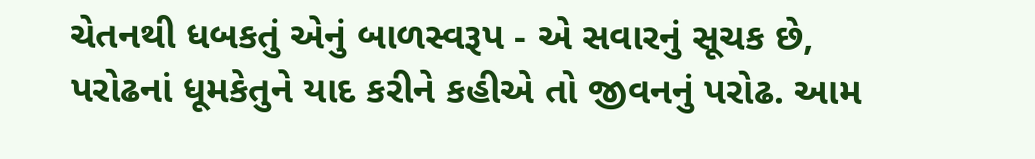ચેતનથી ધબકતું એનું બાળસ્વરૂપ - એ સવારનું સૂચક છે, પરોઢનાં ધૂમકેતુને યાદ કરીને કહીએ તો જીવનનું પરોઢ. આમ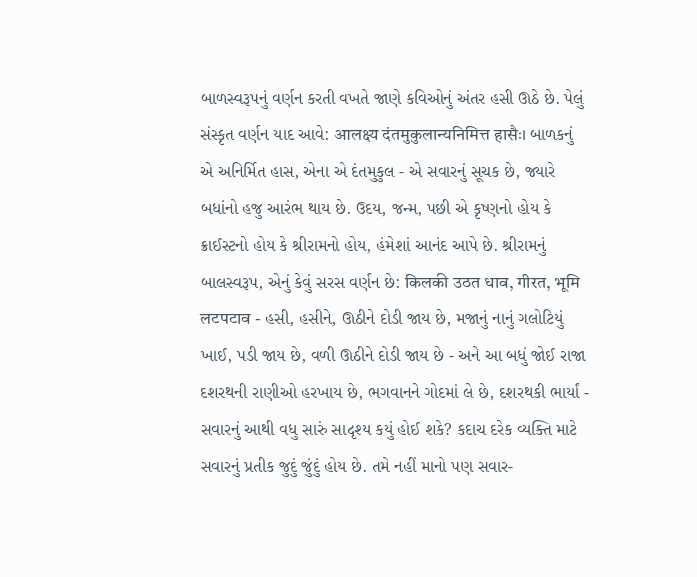બાળસ્વરૂપનું વર્ણન કરતી વખતે જાણે કવિઓનું અંતર હસી ઊઠે છે. પેલું સંસ્કૃત વર્ણન યાદ આવે: आलक्ष्य दंतमुकुलान्यनिमित्त हासैः। બાળકનું એ અનિર્મિત હાસ, એના એ દંતમુકુલ - એ સવારનું સૂચક છે, જ્યારે બધાંનો હજુ આરંભ થાય છે. ઉદય, જન્મ, પછી એ કૃષ્ણનો હોય કે ક્રાઈસ્ટનો હોય કે શ્રીરામનો હોય, હંમેશાં આનંદ આપે છે. શ્રીરામનું બાલસ્વરૂપ, એનું કેવું સરસ વર્ણન છે: किलकी उठत धाव, गीरत, भूमि लटपटाव - હસી, હસીને, ઊઠીને દોડી જાય છે, મજાનું નાનું ગલોટિયું ખાઈ, પડી જાય છે, વળી ઊઠીને દોડી જાય છે - અને આ બધું જોઈ રાજા દશરથની રાણીઓ હરખાય છે, ભગવાનને ગોદમાં લે છે, દશરથકી ભાર્યાં - સવારનું આથી વધુ સારું સાદૃશ્ય કયું હોઈ શકે? કદાચ દરેક વ્યક્તિ માટે સવારનું પ્રતીક જુદું જુંદું હોય છે. તમે નહીં માનો પણ સવાર-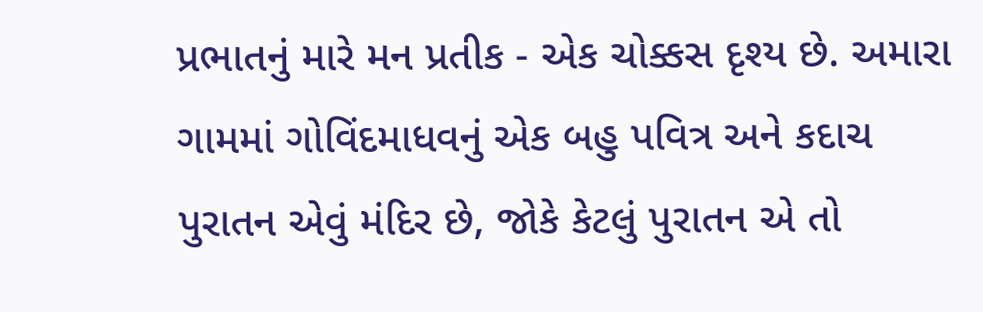પ્રભાતનું મારે મન પ્રતીક - એક ચોક્કસ દૃશ્ય છે. અમારા ગામમાં ગોવિંદમાધવનું એક બહુ પવિત્ર અને કદાચ પુરાતન એવું મંદિર છે, જોકે કેટલું પુરાતન એ તો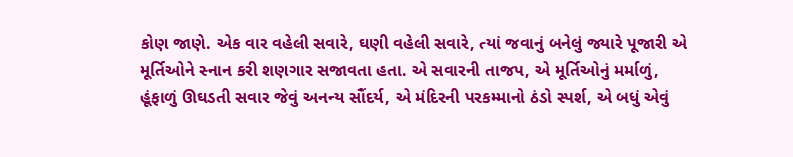કોણ જાણે. એક વાર વહેલી સવારે, ઘણી વહેલી સવારે, ત્યાં જવાનું બનેલું જ્યારે પૂજારી એ મૂર્તિઓને સ્નાન કરી શણગાર સજાવતા હતા. એ સવારની તાજપ, એ મૂર્તિઓનું મર્માળું, હૂંફાળું ઊઘડતી સવાર જેવું અનન્ય સૌંદર્ય, એ મંદિરની પરકમ્માનો ઠંડો સ્પર્શ, એ બધું એવું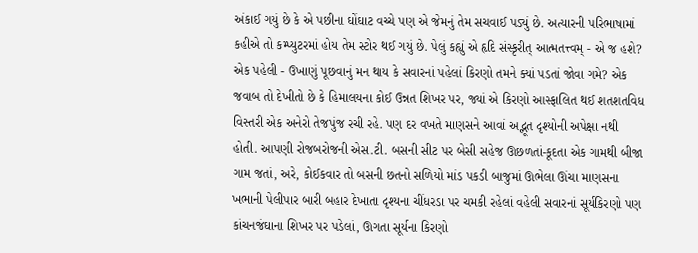અંકાઈ ગયું છે કે એ પછીના ઘોંઘાટ વચ્ચે પણ એ જેમનું તેમ સચવાઈ પડ્યું છે. અત્યારની પરિભાષામાં કહીએ તો કમ્પ્યુટરમાં હોય તેમ સ્ટોર થઈ ગયું છે. પેલું કહ્યું એ હૃદિ સંસ્કૃરીત્ આત્મતત્ત્વમ્ - એ જ હશે? એક પહેલી - ઉખાણું પૂછવાનું મન થાય કે સવારનાં પહેલાં કિરણો તમને ક્યાં પડતાં જોવા ગમે? એક જવાબ તો દેખીતો છે કે હિમાલયના કોઈ ઉન્નત શિખર પર, જ્યાં એ કિરણો આસ્ફાલિત થઈ શતશતવિધ વિસ્તરી એક અનેરો તેજપુંજ રચી રહે. પણ દર વખતે માણસને આવાં અદ્ભૂત દૃશ્યોની અપેક્ષા નથી હોતી. આપણી રોજબરોજની એસ.ટી. બસની સીટ પર બેસી સહેજ ઊછળતાં-કૂદતા એક ગામથી બીજા ગામ જતાં, અરે, કોઈકવાર તો બસની છતનો સળિયો માંડ પકડી બાજુમાં ઊભેલા ઊંચા માણસના ખભાની પેલીપાર બારી બહાર દેખાતા દૃશ્યના ચીંધરડા પર ચમકી રહેલાં વહેલી સવારનાં સૂર્યકિરણો પણ કાંચનજંઘાના શિખર પર પડેલાં, ઊગતા સૂર્યના કિરણો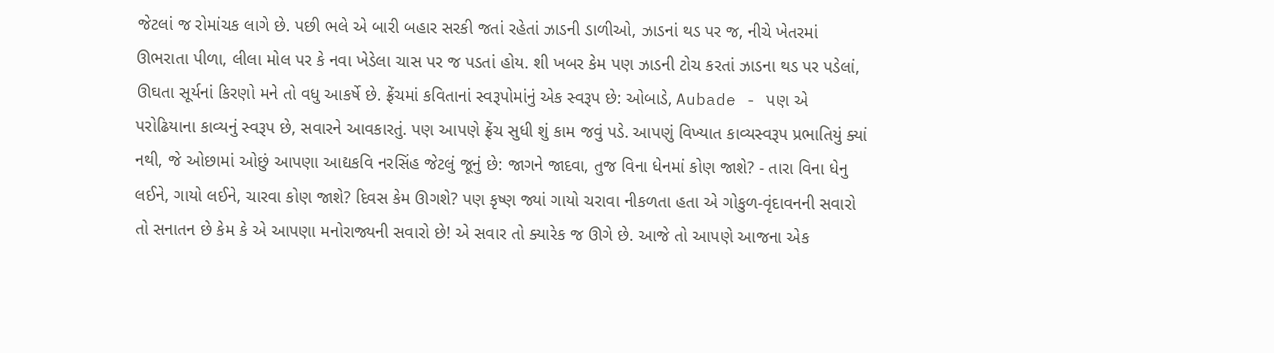જેટલાં જ રોમાંચક લાગે છે. પછી ભલે એ બારી બહાર સરકી જતાં રહેતાં ઝાડની ડાળીઓ, ઝાડનાં થડ પર જ, નીચે ખેતરમાં ઊભરાતા પીળા, લીલા મોલ પર કે નવા ખેડેલા ચાસ પર જ પડતાં હોય. શી ખબર કેમ પણ ઝાડની ટોચ કરતાં ઝાડના થડ પર પડેલાં, ઊઘતા સૂર્યનાં કિરણો મને તો વધુ આકર્ષે છે. ફ્રેંચમાં કવિતાનાં સ્વરૂપોમાંનું એક સ્વરૂપ છે: ઓબાડે, Aubade - પણ એ પરોઢિયાના કાવ્યનું સ્વરૂપ છે, સવારને આવકારતું. પણ આપણે ફ્રેંચ સુધી શું કામ જવું પડે. આપણું વિખ્યાત કાવ્યસ્વરૂપ પ્રભાતિયું ક્યાં નથી, જે ઓછામાં ઓછું આપણા આદ્યકવિ નરસિંહ જેટલું જૂનું છે: જાગને જાદવા, તુજ વિના ધેનમાં કોણ જાશે? - તારા વિના ધેનુ લઈને, ગાયો લઈને, ચારવા કોણ જાશે? દિવસ કેમ ઊગશે? પણ કૃષ્ણ જ્યાં ગાયો ચરાવા નીકળતા હતા એ ગોકુળ-વૃંદાવનની સવારો તો સનાતન છે કેમ કે એ આપણા મનોરાજ્યની સવારો છે! એ સવાર તો ક્યારેક જ ઊગે છે. આજે તો આપણે આજના એક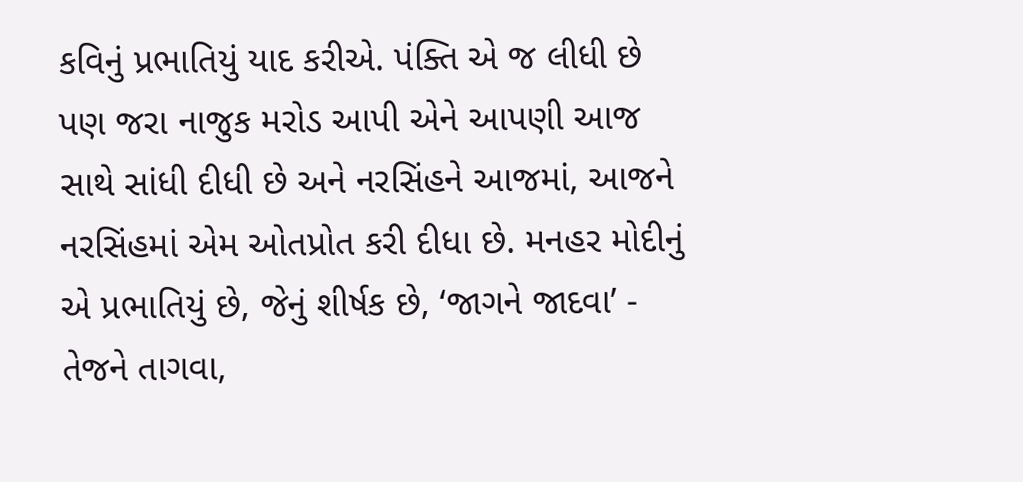કવિનું પ્રભાતિયું યાદ કરીએ. પંક્તિ એ જ લીધી છે પણ જરા નાજુક મરોડ આપી એને આપણી આજ સાથે સાંધી દીધી છે અને નરસિંહને આજમાં, આજને નરસિંહમાં એમ ઓતપ્રોત કરી દીધા છે. મનહર મોદીનું એ પ્રભાતિયું છે, જેનું શીર્ષક છે, ‘જાગને જાદવા’ -
તેજને તાગવા,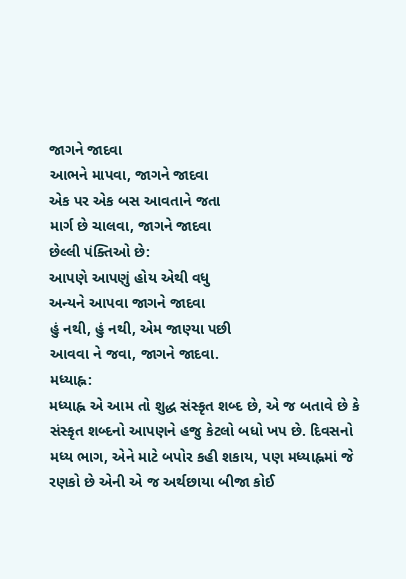જાગને જાદવા
આભને માપવા, જાગને જાદવા
એક પર એક બસ આવતાને જતા
માર્ગ છે ચાલવા, જાગને જાદવા
છેલ્લી પંક્તિઓ છે:
આપણે આપણું હોય એથી વધુ
અન્યને આપવા જાગને જાદવા
હું નથી, હું નથી, એમ જાણ્યા પછી
આવવા ને જવા, જાગને જાદવા.
મધ્યાહ્ન:
મધ્યાહ્ન એ આમ તો શુદ્ધ સંસ્કૃત શબ્દ છે, એ જ બતાવે છે કે સંસ્કૃત શબ્દનો આપણને હજુ કેટલો બધો ખપ છે. દિવસનો મધ્ય ભાગ, એને માટે બપોર કહી શકાય, પણ મધ્યાહ્નમાં જે રણકો છે એની એ જ અર્થછાયા બીજા કોઈ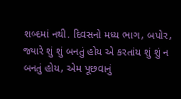શબ્દમાં નથી. દિવસનો મધ્ય ભાગ, બપોર, જ્યારે શું શું બનતું હોય એ કરતાંય શું શું ન બનતું હોય, એમ પૂછવાનું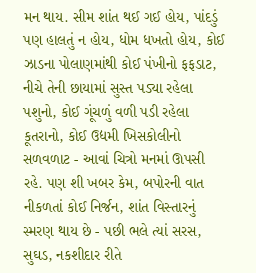મન થાય. સીમ શાંત થઈ ગઈ હોય, પાંદડું પણ હાલતું ન હોય, ધોમ ધખતો હોય, કોઈ ઝાડના પોલાણમાંથી કોઈ પંખીનો ફફડાટ, નીચે તેની છાયામાં સુસ્ત પડ્યા રહેલા પશુનો, કોઈ ગૂંચળું વળી પડી રહેલા કૂતરાનો, કોઈ ઉદ્યમી ખિસકોલીનો સળવળાટ - આવાં ચિત્રો મનમાં ઊપસી રહે. પણ શી ખબર કેમ, બપોરની વાત નીકળતાં કોઈ નિર્જન, શાંત વિસ્તારનું સ્મરણ થાય છે - પછી ભલે ત્યાં સરસ, સુઘડ, નકશીદાર રીતે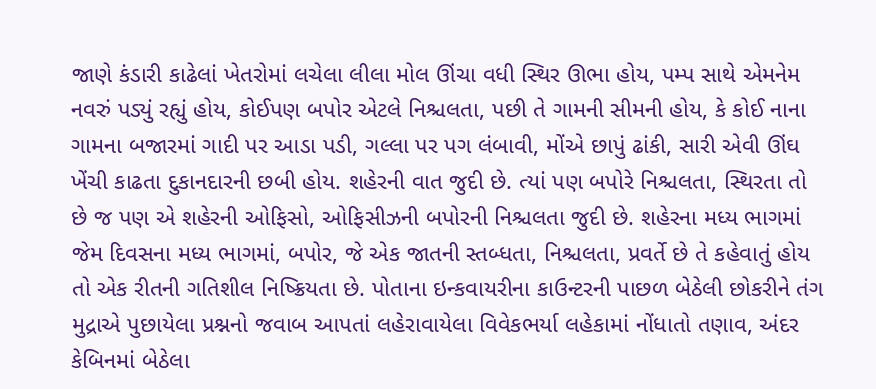જાણે કંડારી કાઢેલાં ખેતરોમાં લચેલા લીલા મોલ ઊંચા વધી સ્થિર ઊભા હોય, પમ્પ સાથે એમનેમ નવરું પડ્યું રહ્યું હોય, કોઈપણ બપોર એટલે નિશ્ચલતા, પછી તે ગામની સીમની હોય, કે કોઈ નાના ગામના બજારમાં ગાદી પર આડા પડી, ગલ્લા પર પગ લંબાવી, મોંએ છાપું ઢાંકી, સારી એવી ઊંઘ ખેંચી કાઢતા દુકાનદારની છબી હોય. શહેરની વાત જુદી છે. ત્યાં પણ બપોરે નિશ્ચલતા, સ્થિરતા તો છે જ પણ એ શહેરની ઓફિસો, ઓફિસીઝની બપોરની નિશ્ચલતા જુદી છે. શહેરના મધ્ય ભાગમાં જેમ દિવસના મધ્ય ભાગમાં, બપોર, જે એક જાતની સ્તબ્ધતા, નિશ્ચલતા, પ્રવર્તે છે તે કહેવાતું હોય તો એક રીતની ગતિશીલ નિષ્ક્રિયતા છે. પોતાના ઇન્કવાયરીના કાઉન્ટરની પાછળ બેઠેલી છોકરીને તંગ મુદ્રાએ પુછાયેલા પ્રશ્નનો જવાબ આપતાં લહેરાવાયેલા વિવેકભર્યા લહેકામાં નોંધાતો તણાવ, અંદર કેબિનમાં બેઠેલા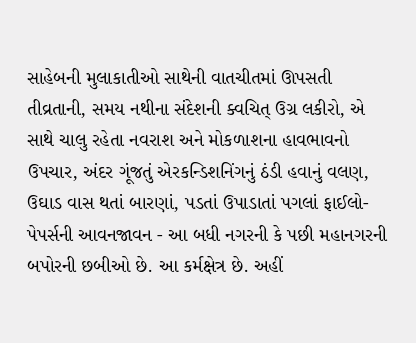સાહેબની મુલાકાતીઓ સાથેની વાતચીતમાં ઊપસતી તીવ્રતાની, સમય નથીના સંદેશની ક્વચિત્ ઉગ્ર લકીરો, એ સાથે ચાલુ રહેતા નવરાશ અને મોકળાશના હાવભાવનો ઉપચાર, અંદર ગૂંજતું એરકન્ડિશનિંગનું ઠંડી હવાનું વલણ, ઉઘાડ વાસ થતાં બારણાં, પડતાં ઉપાડાતાં પગલાં ફાઈલો-પેપર્સની આવનજાવન - આ બધી નગરની કે પછી મહાનગરની બપોરની છબીઓ છે. આ કર્મક્ષેત્ર છે. અહીં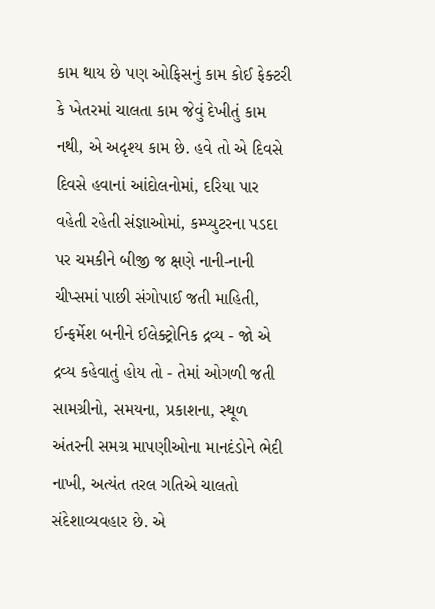કામ થાય છે પણ ઓફિસનું કામ કોઈ ફેક્ટરી કે ખેતરમાં ચાલતા કામ જેવું દેખીતું કામ નથી, એ અદૃશ્ય કામ છે. હવે તો એ દિવસે દિવસે હવાનાં આંદોલનોમાં, દરિયા પાર વહેતી રહેતી સંજ્ઞાઓમાં, કમ્પ્યુટરના પડદા પર ચમકીને બીજી જ ક્ષણે નાની-નાની ચીપ્સમાં પાછી સંગોપાઈ જતી માહિતી, ઈન્ફર્મેશ બનીને ઈલેક્ટ્રોનિક દ્રવ્ય - જો એ દ્રવ્ય કહેવાતું હોય તો - તેમાં ઓગળી જતી સામગ્રીનો, સમયના, પ્રકાશના, સ્થૂળ અંતરની સમગ્ર માપણીઓના માનદંડોને ભેદી નાખી, અત્યંત તરલ ગતિએ ચાલતો સંદેશાવ્યવહાર છે. એ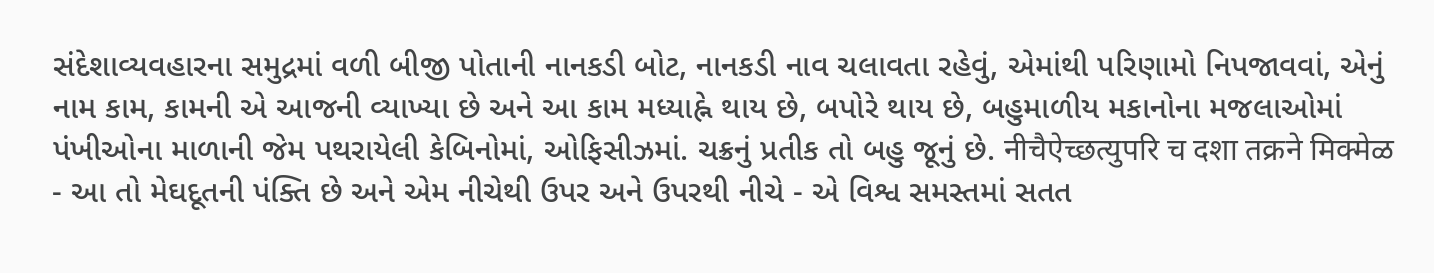સંદેશાવ્યવહારના સમુદ્રમાં વળી બીજી પોતાની નાનકડી બોટ, નાનકડી નાવ ચલાવતા રહેવું, એમાંથી પરિણામો નિપજાવવાં, એનું નામ કામ, કામની એ આજની વ્યાખ્યા છે અને આ કામ મધ્યાહ્ને થાય છે, બપોરે થાય છે, બહુમાળીય મકાનોના મજલાઓમાં પંખીઓના માળાની જેમ પથરાયેલી કેબિનોમાં, ઓફિસીઝમાં. ચક્રનું પ્રતીક તો બહુ જૂનું છે. नीचैऐच्छत्युपरि च दशा तक्रने मिक्मेळ - આ તો મેઘદૂતની પંક્તિ છે અને એમ નીચેથી ઉપર અને ઉપરથી નીચે - એ વિશ્વ સમસ્તમાં સતત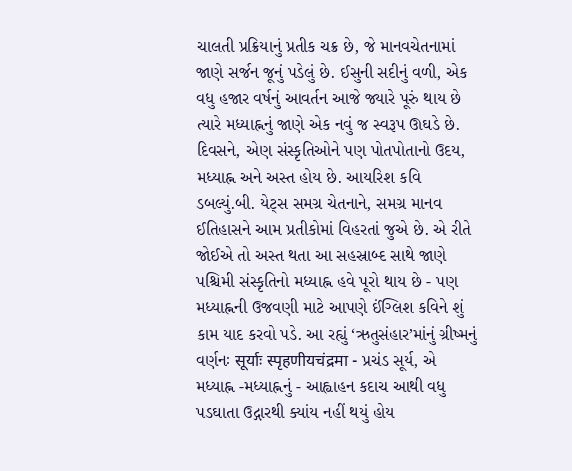ચાલતી પ્રક્રિયાનું પ્રતીક ચક્ર છે, જે માનવચેતનામાં જાણે સર્જન જૂનું પડેલું છે. ઈસુની સદીનું વળી, એક વધુ હજાર વર્ષનું આવર્તન આજે જ્યારે પૂરું થાય છે ત્યારે મધ્યાહ્નનું જાણે એક નવું જ સ્વરૂપ ઊઘડે છે. દિવસને, એણ સંસ્કૃતિઓને પણ પોતપોતાનો ઉદય, મધ્યાહ્ન અને અસ્ત હોય છે. આયરિશ કવિ ડબલ્યું.બી. યેટ્સ સમગ્ર ચેતનાને, સમગ્ર માનવ ઈતિહાસને આમ પ્રતીકોમાં વિહરતાં જુએ છે. એ રીતે જોઈએ તો અસ્ત થતા આ સહસ્રાબ્દ સાથે જાણે પશ્ચિમી સંસ્કૃતિનો મધ્યાહ્ન હવે પૂરો થાય છે - પણ મધ્યાહ્નની ઉજવણી માટે આપણે ઈંગ્લિશ કવિને શું કામ યાદ કરવો પડે. આ રહ્યું ‘ઋતુસંહાર’માંનું ગ્રીષ્મનું વર્ણનઃ सूर्याः स्पृहणीयचंद्रमा - પ્રચંડ સૂર્ય, એ મધ્યાહ્ન -મધ્યાહ્નનું - આહ્વાહન કદાચ આથી વધુ પડઘાતા ઉદ્ગારથી ક્યાંય નહીં થયું હોય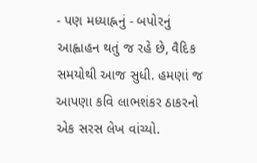- પણ મધ્યાહ્નનું - બપોરનું આહ્વાહન થતું જ રહે છે, વૈદિક સમયોથી આજ સુધી. હમણાં જ આપણા કવિ લાભશંકર ઠાકરનો એક સરસ લેખ વાંચ્યો.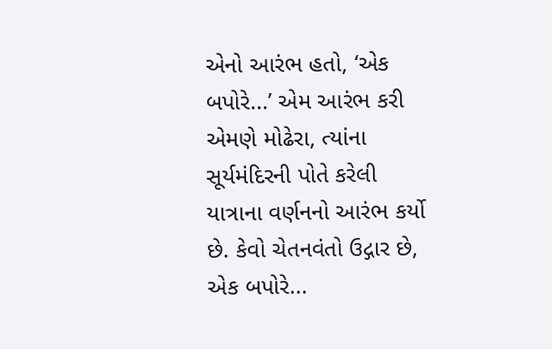એનો આરંભ હતો, ‘એક બપોરે...’ એમ આરંભ કરી એમણે મોઢેરા, ત્યાંના સૂર્યમંદિરની પોતે કરેલી યાત્રાના વર્ણનનો આરંભ કર્યો છે. કેવો ચેતનવંતો ઉદ્ગાર છે, એક બપોરે...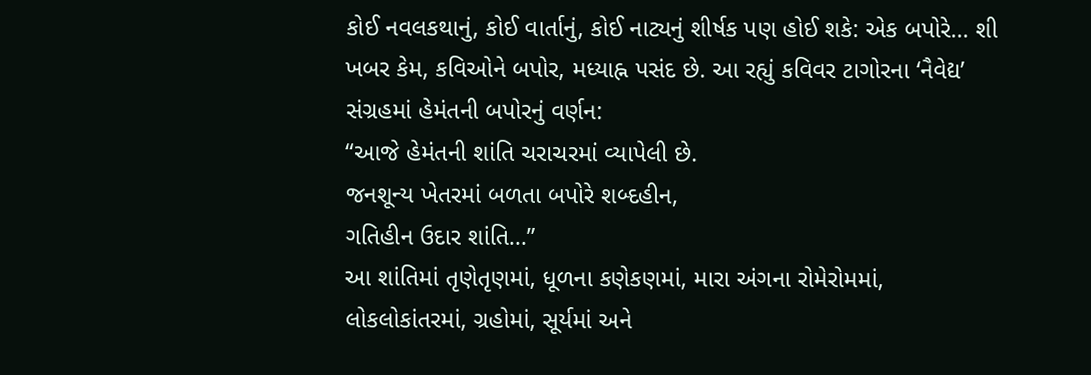કોઈ નવલકથાનું, કોઈ વાર્તાનું, કોઈ નાટ્યનું શીર્ષક પણ હોઈ શકે: એક બપોરે... શી ખબર કેમ, કવિઓને બપોર, મધ્યાહ્ન પસંદ છે. આ રહ્યું કવિવર ટાગોરના ‘નૈવેદ્ય’ સંગ્રહમાં હેમંતની બપોરનું વર્ણન:
“આજે હેમંતની શાંતિ ચરાચરમાં વ્યાપેલી છે.
જનશૂન્ય ખેતરમાં બળતા બપોરે શબ્દહીન,
ગતિહીન ઉદાર શાંતિ...”
આ શાંતિમાં તૃણેતૃણમાં, ધૂળના કણેકણમાં, મારા અંગના રોમેરોમમાં, લોકલોકાંતરમાં, ગ્રહોમાં, સૂર્યમાં અને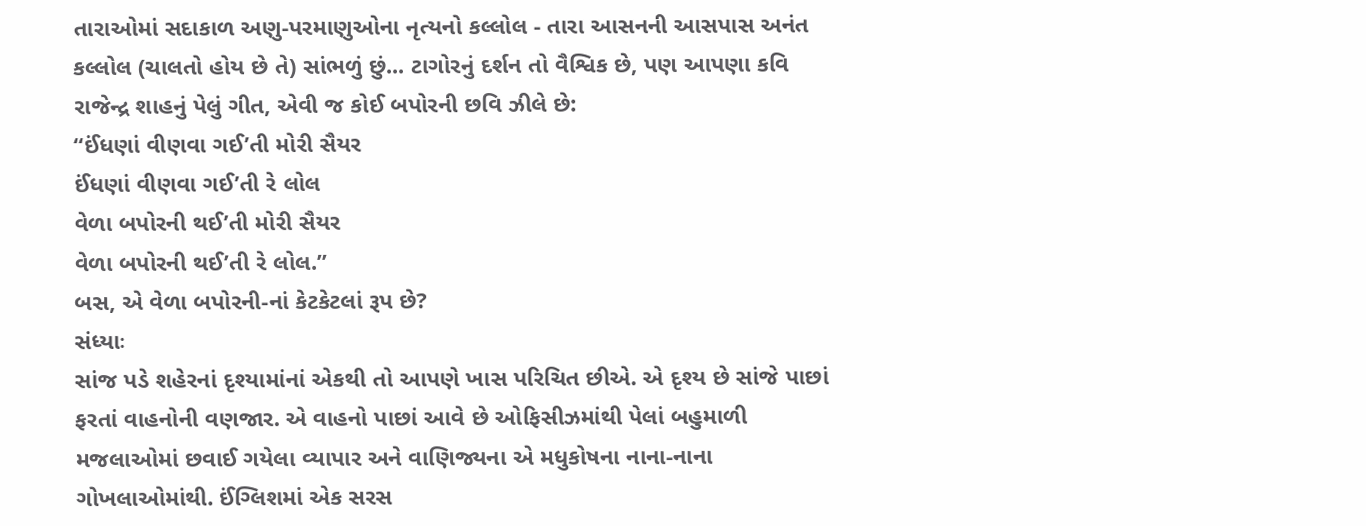તારાઓમાં સદાકાળ અણુ-પરમાણુઓના નૃત્યનો કલ્લોલ - તારા આસનની આસપાસ અનંત કલ્લોલ (ચાલતો હોય છે તે) સાંભળું છું... ટાગોરનું દર્શન તો વૈશ્વિક છે, પણ આપણા કવિ રાજેન્દ્ર શાહનું પેલું ગીત, એવી જ કોઈ બપોરની છવિ ઝીલે છે:
“ઈંધણાં વીણવા ગઈ’તી મોરી સૈયર
ઈંધણાં વીણવા ગઈ’તી રે લોલ
વેળા બપોરની થઈ’તી મોરી સૈયર
વેળા બપોરની થઈ’તી રે લોલ.”
બસ, એ વેળા બપોરની-નાં કેટકેટલાં રૂપ છે?
સંધ્યાઃ
સાંજ પડે શહેરનાં દૃશ્યામાંનાં એકથી તો આપણે ખાસ પરિચિત છીએ. એ દૃશ્ય છે સાંજે પાછાં ફરતાં વાહનોની વણજાર. એ વાહનો પાછાં આવે છે ઓફિસીઝમાંથી પેલાં બહુમાળી મજલાઓમાં છવાઈ ગયેલા વ્યાપાર અને વાણિજ્યના એ મધુકોષના નાના-નાના ગોખલાઓમાંથી. ઈંગ્લિશમાં એક સરસ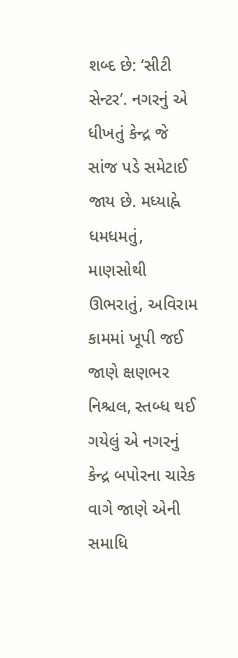શબ્દ છે: ‘સીટી સેન્ટર’. નગરનું એ ધીખતું કેન્દ્ર જે સાંજ પડે સમેટાઈ જાય છે. મધ્યાહ્ને ધમધમતું, માણસોથી ઊભરાતું, અવિરામ કામમાં ખૂપી જઈ જાણે ક્ષણભર નિશ્ચલ, સ્તબ્ધ થઈ ગયેલું એ નગરનું કેન્દ્ર બપોરના ચારેક વાગે જાણે એની સમાધિ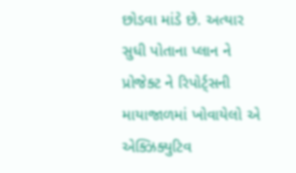છોડવા માંડે છે. અત્યાર સુધી પોતાના પ્લાન ને પ્રોજેક્ટ ને રિપોર્ટ્સની માયાજાળમાં ખોવાયેલો એ એક્ઝિક્યુટિવ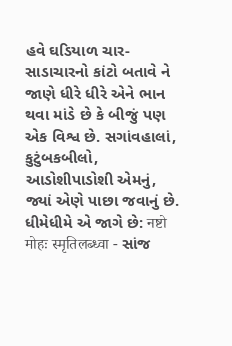હવે ઘડિયાળ ચાર-સાડાચારનો કાંટો બતાવે ને જાણે ધીરે ધીરે એને ભાન થવા માંડે છે કે બીજું પણ એક વિશ્વ છે. સગાંવહાલાં, કુટુંબકબીલો, આડોશીપાડોશી એમનું, જ્યાં એણે પાછા જવાનું છે. ધીમેધીમે એ જાગે છે: नष्टो मोहः स्मृतिलब्ध्वा - સાંજ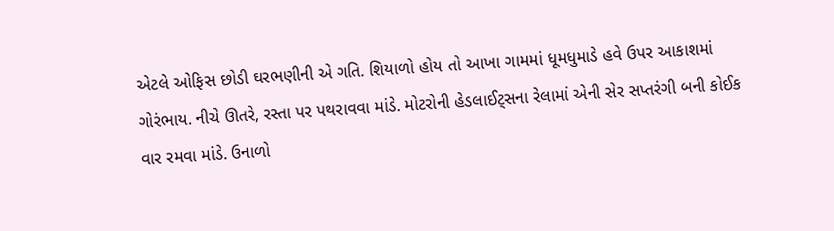એટલે ઓફિસ છોડી ઘરભણીની એ ગતિ. શિયાળો હોય તો આખા ગામમાં ધૂમધુમાડે હવે ઉપર આકાશમાં ગોરંભાય. નીચે ઊતરે, રસ્તા પર પથરાવવા માંડે. મોટરોની હેડલાઈટ્સના રેલામાં એની સેર સપ્તરંગી બની કોઈક વાર રમવા માંડે. ઉનાળો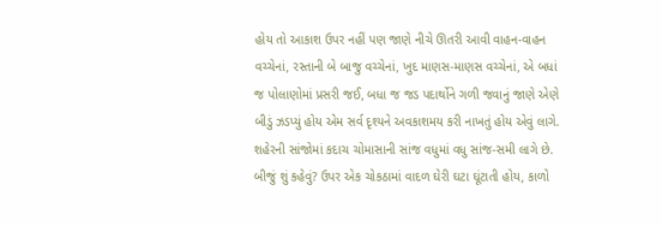હોય તો આકાશ ઉપર નહીં પણ જાણે નીચે ઊતરી આવી વાહન-વાહન વચ્ચેનાં, રસ્તાની બે બાજુ વચ્ચેનાં, ખુદ માણસ-માણસ વચ્ચેનાં, એ બધાં જ પોલાણોમાં પ્રસરી જઈ, બધા જ જડ પદાર્થોને ગળી જવાનું જાણે એણે બીડું ઝડપ્યું હોય એમ સર્વ દૃશ્યને અવકાશમય કરી નાખતું હોય એવું લાગે. શહેરની સાંજોમાં કદાચ ચોમાસાની સાંજ વધુમાં વધુ સાંજ-સમી લાગે છે. બીજું શું કહેવું? ઉપર એક ચોકઠામાં વાદળ ઘેરી ઘટા ઘૂંટાતી હોય, કાળો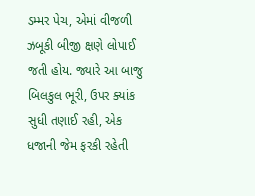ડમ્મર પેચ, એમાં વીજળી ઝબૂકી બીજી ક્ષણે લોપાઈ જતી હોય. જ્યારે આ બાજુ બિલકુલ ભૂરી, ઉપર ક્યાંક સુધી તણાઈ રહી, એક ધજાની જેમ ફરકી રહેતી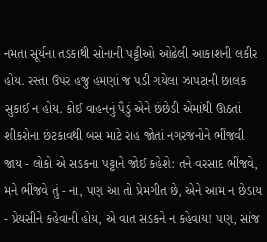નમતા સૂર્યના તડકાથી સોનાની પટ્ટીઓ ઓઢેલી આકાશની લકીર હોય. રસ્તા ઉપર હજુ હમણાં જ પડી ગયેલા ઝાપટાની છાલક સુકાઈ ન હોય. કોઈ વાહનનું પૈડું એને છંછેડી એમાંથી ઊઠતાં શીકરોના છંટકાવથી બસ માટે રાહ જોતાં નગરજનોને ભીંજવી જાય - લોકો એ સડકના પટ્ટાને જોઈ કહેશે: તને વરસાદ ભીંજવે, મને ભીંજવે તું - ના, પણ આ તો પ્રેમગીત છે, એને આમ ન છેડાય - પ્રેયસીને કહેવાની હોય, એ વાત સડકને ન કહેવાય! પણ, સાંજ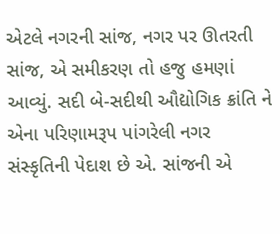એટલે નગરની સાંજ, નગર પર ઊતરતી સાંજ, એ સમીકરણ તો હજુ હમણાં આવ્યું. સદી બે-સદીથી ઔદ્યોગિક ક્રાંતિ ને એના પરિણામરૂપ પાંગરેલી નગર સંસ્કૃતિની પેદાશ છે એ. સાંજની એ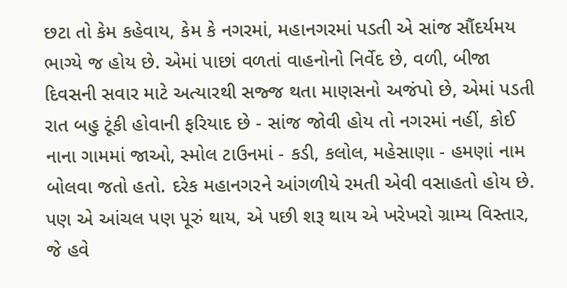છટા તો કેમ કહેવાય, કેમ કે નગરમાં, મહાનગરમાં પડતી એ સાંજ સૌંદર્યમય ભાગ્યે જ હોય છે. એમાં પાછાં વળતાં વાહનોનો નિર્વેદ છે, વળી, બીજા દિવસની સવાર માટે અત્યારથી સજ્જ થતા માણસનો અજંપો છે, એમાં પડતી રાત બહુ ટૂંકી હોવાની ફરિયાદ છે - સાંજ જોવી હોય તો નગરમાં નહીં, કોઈ નાના ગામમાં જાઓ, સ્મોલ ટાઉનમાં - કડી, કલોલ, મહેસાણા - હમણાં નામ બોલવા જતો હતો. દરેક મહાનગરને આંગળીયે રમતી એવી વસાહતો હોય છે. પણ એ આંચલ પણ પૂરું થાય, એ પછી શરૂ થાય એ ખરેખરો ગ્રામ્ય વિસ્તાર, જે હવે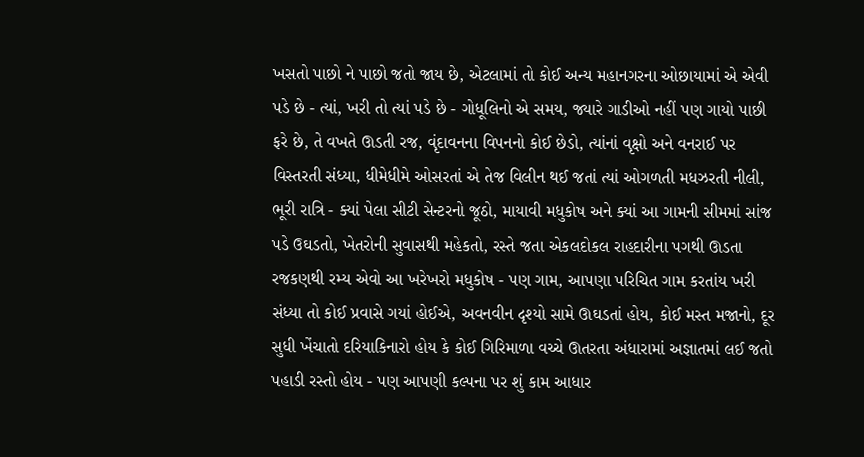ખસતો પાછો ને પાછો જતો જાય છે, એટલામાં તો કોઈ અન્ય મહાનગરના ઓછાયામાં એ એવી પડે છે - ત્યાં, ખરી તો ત્યાં પડે છે - ગોધૂલિનો એ સમય, જ્યારે ગાડીઓ નહીં પણ ગાયો પાછી ફરે છે, તે વખતે ઊડતી રજ, વૃંદાવનના વિપનનો કોઈ છેડો, ત્યાંનાં વૃક્ષો અને વનરાઈ પર વિસ્તરતી સંધ્યા, ધીમેધીમે ઓસરતાં એ તેજ વિલીન થઈ જતાં ત્યાં ઓગળતી મધઝરતી નીલી, ભૂરી રાત્રિ - ક્યાં પેલા સીટી સેન્ટરનો જૂઠો, માયાવી મધુકોષ અને ક્યાં આ ગામની સીમમાં સાંજ પડે ઉઘડતો, ખેતરોની સુવાસથી મહેકતો, રસ્તે જતા એકલદોકલ રાહદારીના પગથી ઊડતા રજકણથી રમ્ય એવો આ ખરેખરો મધુકોષ - પણ ગામ, આપણા પરિચિત ગામ કરતાંય ખરી સંધ્યા તો કોઈ પ્રવાસે ગયાં હોઈએ, અવનવીન દૃશ્યો સામે ઊઘડતાં હોય, કોઈ મસ્ત મજાનો, દૂર સુધી ખેંચાતો દરિયાકિનારો હોય કે કોઈ ગિરિમાળા વચ્ચે ઊતરતા અંધારામાં અજ્ઞાતમાં લઈ જતો પહાડી રસ્તો હોય - પણ આપણી કલ્પના પર શું કામ આધાર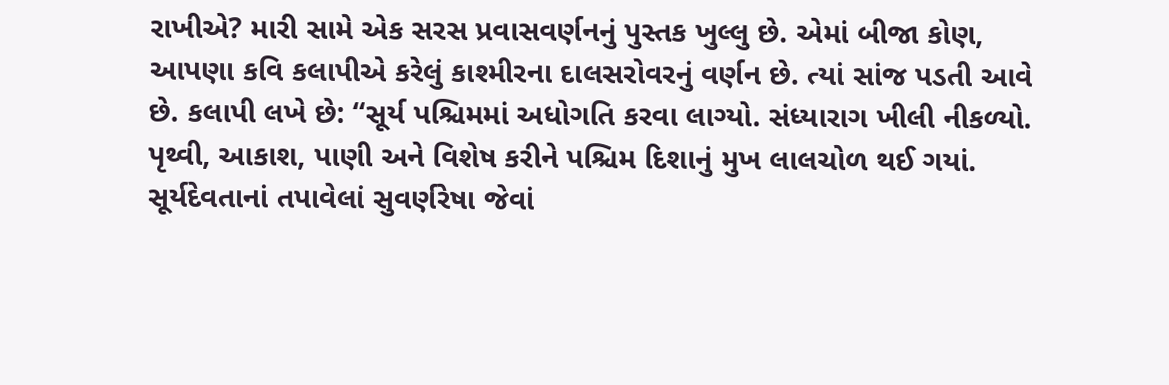રાખીએ? મારી સામે એક સરસ પ્રવાસવર્ણનનું પુસ્તક ખુલ્લુ છે. એમાં બીજા કોણ, આપણા કવિ કલાપીએ કરેલું કાશ્મીરના દાલસરોવરનું વર્ણન છે. ત્યાં સાંજ પડતી આવે છે. કલાપી લખે છે: “સૂર્ય પશ્ચિમમાં અધોગતિ કરવા લાગ્યો. સંધ્યારાગ ખીલી નીકળ્યો. પૃથ્વી, આકાશ, પાણી અને વિશેષ કરીને પશ્ચિમ દિશાનું મુખ લાલચોળ થઈ ગયાં. સૂર્યદેવતાનાં તપાવેલાં સુવર્ણરેષા જેવાં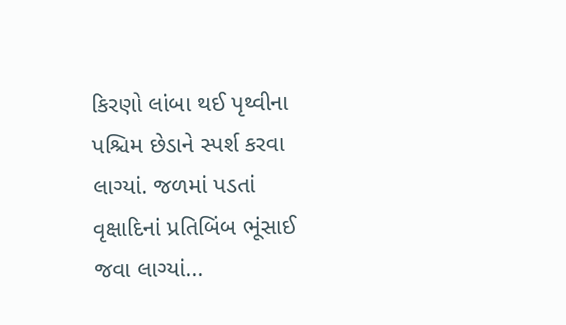કિરણો લાંબા થઈ પૃથ્વીના પશ્ચિમ છેડાને સ્પર્શ કરવા લાગ્યાં. જળમાં પડતાં વૃક્ષાદિનાં પ્રતિબિંબ ભૂંસાઈ જવા લાગ્યાં...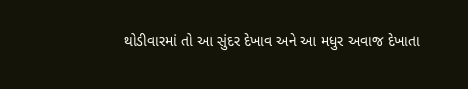થોડીવારમાં તો આ સુંદર દેખાવ અને આ મધુર અવાજ દેખાતા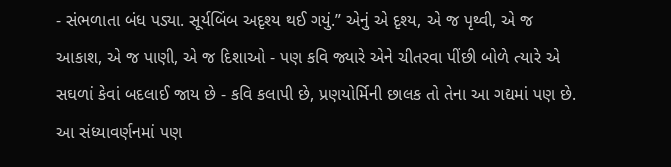- સંભળાતા બંધ પડ્યા. સૂર્યબિંબ અદૃશ્ય થઈ ગયું.” એનું એ દૃશ્ય, એ જ પૃથ્વી, એ જ આકાશ, એ જ પાણી, એ જ દિશાઓ - પણ કવિ જ્યારે એને ચીતરવા પીંછી બોળે ત્યારે એ સઘળાં કેવાં બદલાઈ જાય છે - કવિ કલાપી છે, પ્રણયોર્મિની છાલક તો તેના આ ગદ્યમાં પણ છે. આ સંધ્યાવર્ણનમાં પણ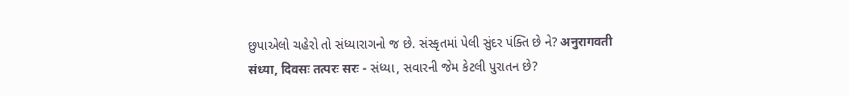છુપાએલો ચહેરો તો સંધ્યારાગનો જ છે. સંસ્કૃતમાં પેલી સુંદર પંક્તિ છે ને? अनुरागवती संध्या, दिवसः तत्परः सरः - સંધ્યા, સવારની જેમ કેટલી પુરાતન છે?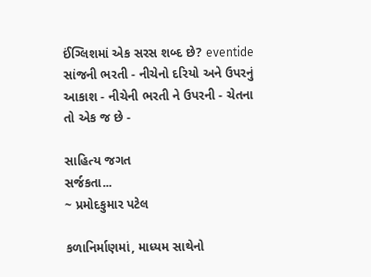ઈંગ્લિશમાં એક સરસ શબ્દ છે? eventide સાંજની ભરતી - નીચેનો દરિયો અને ઉપરનું આકાશ - નીચેની ભરતી ને ઉપરની - ચેતના તો એક જ છે -

સાહિત્ય જગત
સર્જકતા...
~ પ્રમોદકુમાર પટેલ

કળાનિર્માણમાં, માધ્યમ સાથેનો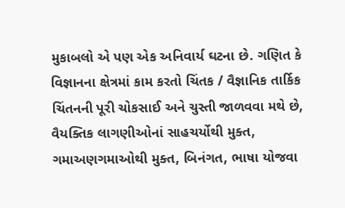મુકાબલો એ પણ એક અનિવાર્ય ઘટના છે. ગણિત કે વિજ્ઞાનના ક્ષેત્રમાં કામ કરતો ચિંતક / વૈજ્ઞાનિક તાર્કિક ચિંતનની પૂરી ચોકસાઈ અને ચુસ્તી જાળવવા મથે છે, વૈયક્તિક લાગણીઓનાં સાહચર્યોથી મુક્ત, ગમાઅણગમાઓથી મુક્ત, બિનંગત, ભાષા યોજવા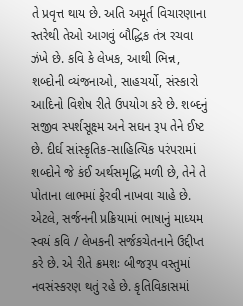તે પ્રવૃત્ત થાય છે. અતિ અમૂર્ત વિચારણાના સ્તરેથી તેઓ આગવું બૌદ્ધિક તંત્ર રચવા ઝંખે છે. કવિ કે લેખક, આથી ભિન્ન, શબ્દોની વ્યંજનાઓ, સાહચર્યો, સંસ્કારો આદિનો વિશેષ રીતે ઉપયોગ કરે છે. શબ્દનું સજીવ સ્પર્શસૂક્ષ્મ અને સઘન રૂપ તેને ઈષ્ટ છે. દીર્ઘ સાંસ્કૃતિક-સાહિત્યિક પરંપરામાં શબ્દોને જે કંઈ અર્થસમૃદ્ધિ મળી છે, તેને તે પોતાના લાભમાં ફેરવી નાખવા ચાહે છે. એટલે, સર્જનની પ્રક્રિયામાં ભાષાનું માધ્યમ સ્વયં કવિ / લેખકની સર્જકચેતનાને ઉદ્દીપ્ત કરે છે. એ રીતે ક્રમશઃ બીજરૂપ વસ્તુમાં નવસંસ્કરણ થતું રહે છે. કૃતિવિકાસમાં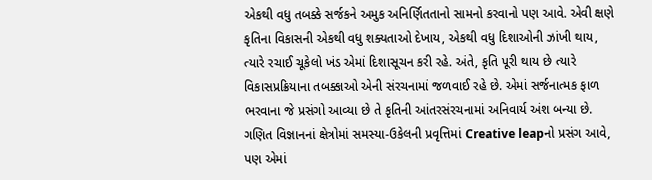એકથી વધુ તબક્કે સર્જકને અમુક અનિર્ણિતતાનો સામનો કરવાનો પણ આવે. એવી ક્ષણે કૃતિના વિકાસની એકથી વધુ શક્યતાઓ દેખાય, એકથી વધુ દિશાઓની ઝાંખી થાય, ત્યારે રચાઈ ચૂકેલો ખંડ એમાં દિશાસૂચન કરી રહે. અંતે, કૃતિ પૂરી થાય છે ત્યારે વિકાસપ્રક્રિયાના તબક્કાઓ એની સંરચનામાં જળવાઈ રહે છે. એમાં સર્જનાત્મક ફાળ ભરવાના જે પ્રસંગો આવ્યા છે તે કૃતિની આંતરસંરચનામાં અનિવાર્ય અંશ બન્યા છે. ગણિત વિજ્ઞાનનાં ક્ષેત્રોમાં સમસ્યા-ઉકેલની પ્રવૃત્તિમાં Creative leapનો પ્રસંગ આવે, પણ એમાં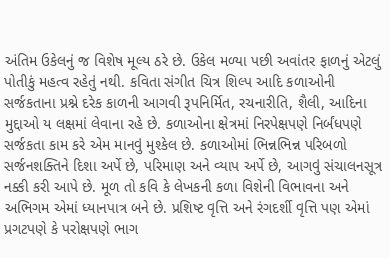અંતિમ ઉકેલનું જ વિશેષ મૂલ્ય ઠરે છે. ઉકેલ મળ્યા પછી અવાંતર ફાળનું એટલું પોતીકું મહત્વ રહેતું નથી. કવિતા સંગીત ચિત્ર શિલ્પ આદિ કળાઓની સર્જકતાના પ્રશ્ને દરેક કાળની આગવી રૂપનિર્મિત, રચનારીતિ, શૈલી, આદિના મુદ્દાઓ ય લક્ષમાં લેવાના રહે છે. કળાઓના ક્ષેત્રમાં નિરપેક્ષપણે નિર્બંધપણે સર્જકતા કામ કરે એમ માનવું મુશ્કેલ છે. કળાઓમાં ભિન્નભિન્ન પરિબળો સર્જનશક્તિને દિશા અર્પે છે, પરિમાણ અને વ્યાપ અર્પે છે, આગવું સંચાલનસૂત્ર નક્કી કરી આપે છે. મૂળ તો કવિ કે લેખકની કળા વિશેની વિભાવના અને અભિગમ એમાં ધ્યાનપાત્ર બને છે. પ્રશિષ્ટ વૃત્તિ અને રંગદર્શી વૃત્તિ પણ એમાં પ્રગટપણે કે પરોક્ષપણે ભાગ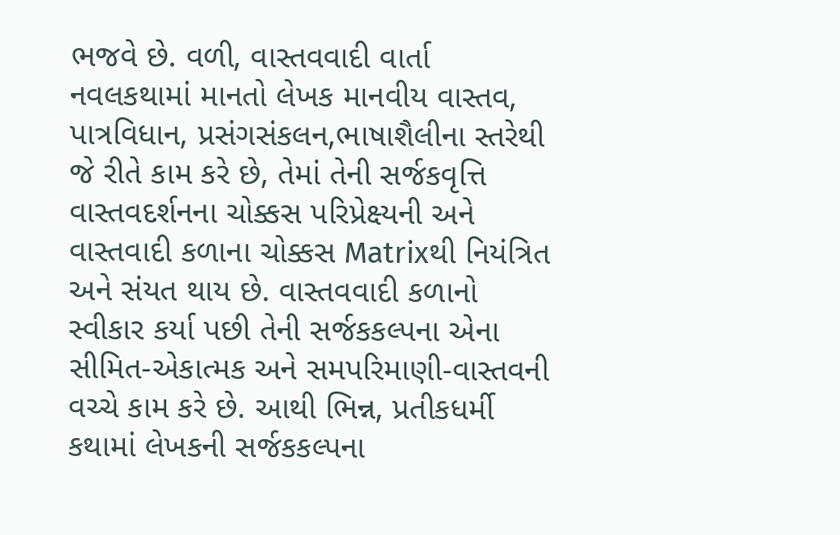ભજવે છે. વળી, વાસ્તવવાદી વાર્તા નવલકથામાં માનતો લેખક માનવીય વાસ્તવ, પાત્રવિધાન, પ્રસંગસંકલન,ભાષાશૈલીના સ્તરેથી જે રીતે કામ કરે છે, તેમાં તેની સર્જકવૃત્તિ વાસ્તવદર્શનના ચોક્કસ પરિપ્રેક્ષ્યની અને વાસ્તવાદી કળાના ચોક્કસ Matrixથી નિયંત્રિત અને સંયત થાય છે. વાસ્તવવાદી કળાનો સ્વીકાર કર્યા પછી તેની સર્જકકલ્પના એના સીમિત-એકાત્મક અને સમપરિમાણી-વાસ્તવની વચ્ચે કામ કરે છે. આથી ભિન્ન, પ્રતીકધર્મી કથામાં લેખકની સર્જકકલ્પના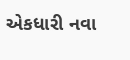એકધારી નવા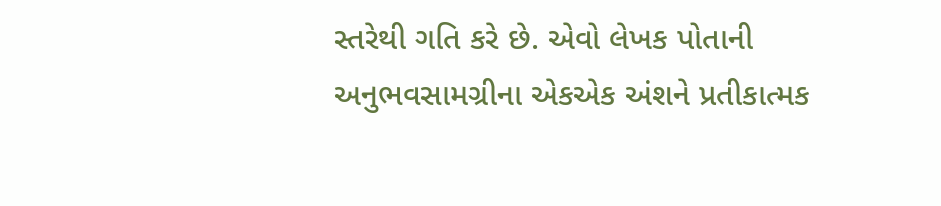સ્તરેથી ગતિ કરે છે. એવો લેખક પોતાની અનુભવસામગ્રીના એકએક અંશને પ્રતીકાત્મક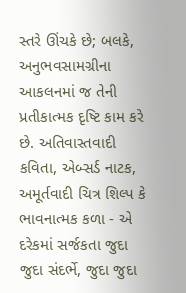સ્તરે ઊંચકે છે; બલકે, અનુભવસામગ્રીના આકલનમાં જ તેની પ્રતીકાત્મક દૃષ્ટિ કામ કરે છે. અતિવાસ્તવાદી કવિતા, એબ્સર્ડ નાટક, અમૂર્તવાદી ચિત્ર શિલ્પ કે ભાવનાત્મક કળા - એ દરેકમાં સર્જકતા જુદા જુદા સંદર્ભે, જુદા જુદા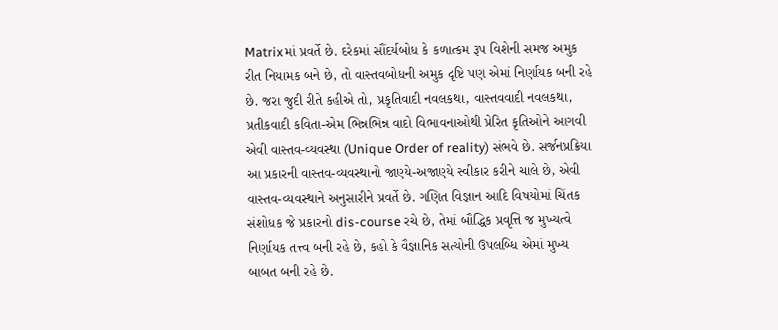Matrixમાં પ્રવર્તે છે. દરેકમાં સૌંદર્યબોધ કે કળાત્કમ રૂપ વિશેની સમજ અમુક રીત નિયામક બને છે, તો વાસ્તવબોધની અમુક દૃષ્ટિ પણ એમાં નિર્ણાયક બની રહે છે. જરા જુદી રીતે કહીએ તો, પ્રકૃતિવાદી નવલકથા, વાસ્તવવાદી નવલકથા, પ્રતીકવાદી કવિતા-એમ ભિન્નભિન્ન વાદો વિભાવનાઓથી પ્રેરિત કૃતિઓને આગવી એવી વાસ્તવ-વ્યવસ્થા (Unique Order of reality) સંભવે છે. સર્જનપ્રક્રિયા આ પ્રકારની વાસ્તવ-વ્યવસ્થાનો જાણ્યે-અજાણ્યે સ્વીકાર કરીને ચાલે છે, એવી વાસ્તવ-વ્યવસ્થાને અનુસારીને પ્રવર્તે છે. ગણિત વિજ્ઞાન આદિ વિષયોમાં ચિંતક સંશોધક જે પ્રકારનો dis-course રચે છે, તેમાં બૌદ્ધિક પ્રવૃત્તિ જ મુખ્યત્વે નિર્ણાયક તત્ત્વ બની રહે છે, કહો કે વૈજ્ઞાનિક સત્યોની ઉપલબ્ધિ એમાં મુખ્ય બાબત બની રહે છે.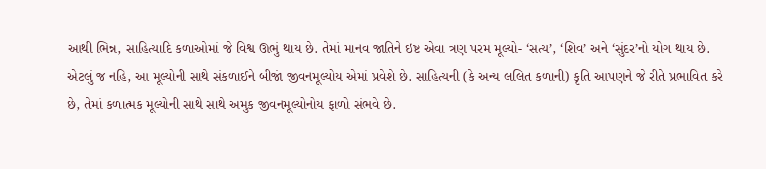આથી ભિન્ન, સાહિત્યાદિ કળાઓમાં જે વિશ્વ ઊભું થાય છે. તેમાં માનવ જાતિને ઇષ્ટ એવા ત્રણ પરમ મૂલ્યો- ‘સત્ય’, ‘શિવ’ અને ‘સુંદર’નો યોગ થાય છે. એટલું જ નહિ, આ મૂલ્યોની સાથે સંકળાઈને બીજાં જીવનમૂલ્યોય એમાં પ્રવેશે છે. સાહિત્યની (કે અન્ય લલિત કળાની) કૃતિ આપણને જે રીતે પ્રભાવિત કરે છે, તેમાં કળાત્મક મૂલ્યોની સાથે સાથે અમુક જીવનમૂલ્યોનોય ફાળો સંભવે છે.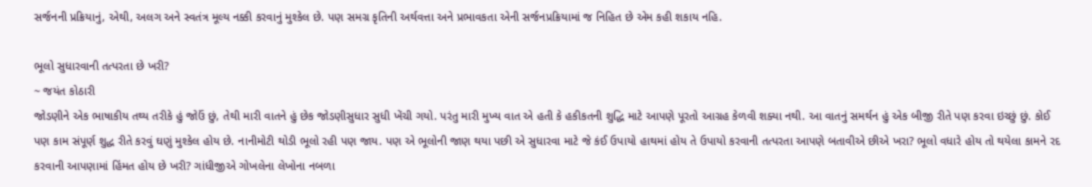સર્જનની પ્રક્રિયાનું, એથી, અલગ અને સ્વતંત્ર મૂલ્ય નક્કી કરવાનું મુશ્કેલ છે. પણ સમગ્ર કૃતિની અર્થવત્તા અને પ્રભાવકતા એની સર્જનપ્રક્રિયામાં જ નિહિત છે એમ કહી શકાય નહિ.

ભૂલો સુધારવાની તત્પરતા છે ખરી?
~ જયંત કોઠારી
જોડણીને એક ભાષાકીય તથ્ય તરીકે હું જોઉં છું, તેથી મારી વાતને હું છેક જોડણીસુધાર સુધી ખેંચી ગયો. પરંતુ મારી મુખ્ય વાત એ હતી કે હકીકતની શુદ્ધિ માટે આપણે પૂરતો આગ્રહ કેળવી શક્યા નથી. આ વાતનું સમર્થન હું એક બીજી રીતે પણ કરવા ઇચ્છું છું. કોઈ પણ કામ સંપૂર્ણ શુદ્ધ રીતે કરવું ઘણું મુશ્કેલ હોય છે. નાનીમોટી થોડી ભૂલો રહી પણ જાય. પણ એ ભૂલોની જાણ થયા પછી એ સુધારવા માટે જે કંઈ ઉપાયો હાથમાં હોય તે ઉપાયો કરવાની તત્પરતા આપણે બતાવીએ છીએ ખરા? ભૂલો વધારે હોય તો થયેલા કામને રદ કરવાની આપણામાં હિંમત હોય છે ખરી? ગાંધીજીએ ગોખલેના લેખોના નબળા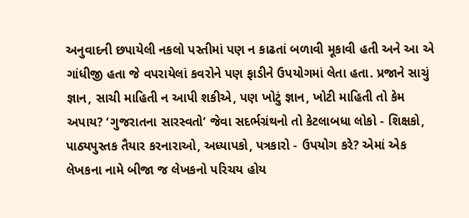અનુવાદની છપાયેલી નકલો પસ્તીમાં પણ ન કાઢતાં બળાવી મૂકાવી હતી અને આ એ ગાંધીજી હતા જે વપરાયેલાં કવરોને પણ ફાડીને ઉપયોગમાં લેતા હતા. પ્રજાને સાચું જ્ઞાન, સાચી માહિતી ન આપી શકીએ, પણ ખોટું જ્ઞાન, ખોટી માહિતી તો કેમ અપાય? ‘ગુજરાતના સારસ્વતો’ જેવા સદર્ભગ્રંથનો તો કેટલાબધા લોકો - શિક્ષકો, પાઠ્યપુસ્તક તૈયાર કરનારાઓ, અધ્યાપકો, પત્રકારો - ઉપયોગ કરે? એમાં એક લેખકના નામે બીજા જ લેખકનો પરિચય હોય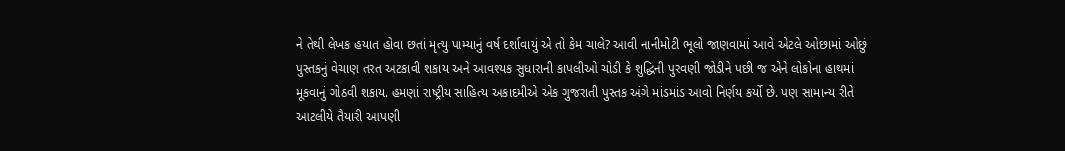ને તેથી લેખક હયાત હોવા છતાં મૃત્યુ પામ્યાનું વર્ષ દર્શાવાયું એ તો કેમ ચાલે? આવી નાનીમોટી ભૂલો જાણવામાં આવે એટલે ઓછામાં ઓછું પુસ્તકનું વેચાણ તરત અટકાવી શકાય અને આવશ્યક સુધારાની કાપલીઓ ચોડી કે શુદ્ધિની પુરવણી જોડીને પછી જ એને લોકોના હાથમાં મૂકવાનું ગોઠવી શકાય. હમણાં રાષ્ટ્રીય સાહિત્ય અકાદમીએ એક ગુજરાતી પુસ્તક અંગે માંડમાંડ આવો નિર્ણય કર્યો છે. પણ સામાન્ય રીતે આટલીયે તૈયારી આપણી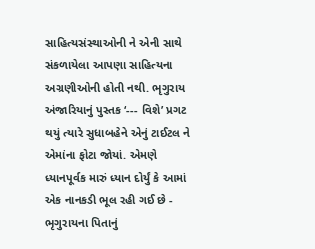સાહિત્યસંસ્થાઓની ને એની સાથે સંકળાયેલા આપણા સાહિત્યના અગ્રણીઓની હોતી નથી. ભૃગુરાય અંજારિયાનું પુસ્તક ‘--- વિશે’ પ્રગટ થયું ત્યારે સુધાબહેને એનું ટાઈટલ ને એમાંના ફોટા જોયાં. એમણે ધ્યાનપૂર્વક મારું ધ્યાન દોર્યું કે આમાં એક નાનકડી ભૂલ રહી ગઈ છે - ભૃગુરાયના પિતાનું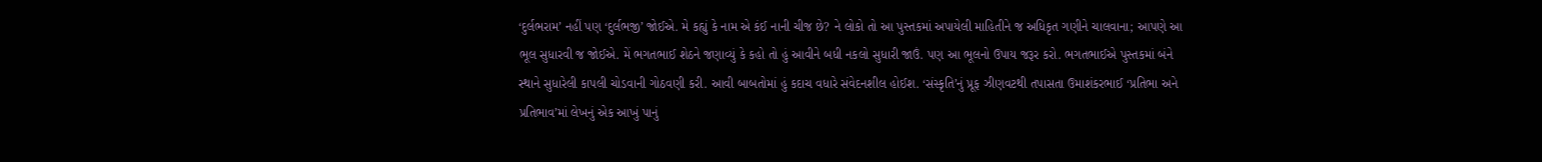‘દુર્લભરામ’ નહીં પણ ‘દુર્લભજી’ જોઈએ. મે કહ્યું કે નામ એ કંઈ નાની ચીજ છે? ને લોકો તો આ પુસ્તકમાં અપાયેલી માહિતીને જ અધિકૃત ગણીને ચાલવાના; આપણે આ ભૂલ સુધારવી જ જોઈએ. મેં ભગતભાઈ શેઠને જણાવ્યું કે કહો તો હું આવીને બધી નકલો સુધારી જાઉં. પણ આ ભૂલનો ઉપાય જરૂર કરો. ભગતભાઈએ પુસ્તકમાં બંને સ્થાને સુધારેલી કાપલી ચોડવાની ગોઠવણી કરી. આવી બાબતોમાં હું કદાચ વધારે સંવેદનશીલ હોઈશ. ‘સંસ્કૃતિ’નું પ્રૂફ ઝીણવટથી તપાસતા ઉમાશંકરભાઈ ‘પ્રતિભા અને પ્રતિભાવ’માં લેખનું એક આખું પાનું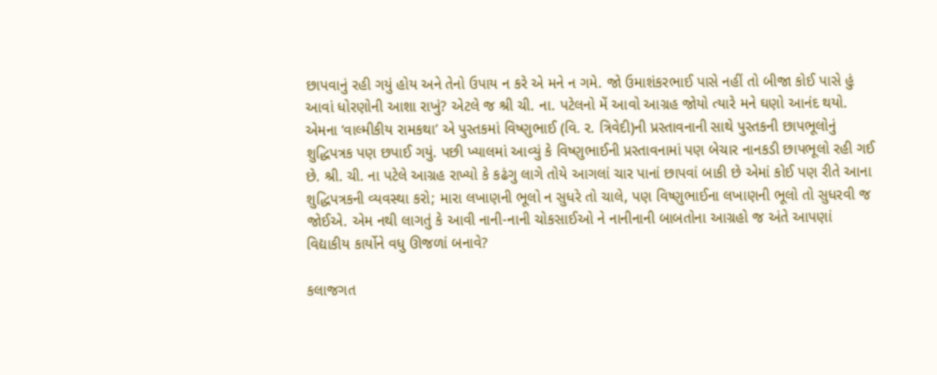છાપવાનું રહી ગયું હોય અને તેનો ઉપાય ન કરે એ મને ન ગમે. જો ઉમાશંકરભાઈ પાસે નહીં તો બીજા કોઈ પાસે હું આવાં ધોરણોની આશા રાખું? એટલે જ શ્રી ચી. ના. પટેલનો મેં આવો આગ્રહ જોયો ત્યારે મને ઘણો આનંદ થયો. એમના ‘વાલ્મીકીય રામકથા’ એ પુસ્તકમાં વિષ્ણુભાઈ (વિ. ર. ત્રિવેદી)ની પ્રસ્તાવનાની સાથે પુસ્તકની છાપભૂલોનું શુદ્ધિપત્રક પણ છપાઈ ગયું. પછી ખ્યાલમાં આવ્યું કે વિષ્ણુભાઈની પ્રસ્તાવનામાં પણ બેચાર નાનકડી છાપભૂલો રહી ગઈ છે. શ્રી. ચી. ના પટેલે આગ્રહ રાખ્યો કે કઢંગુ લાગે તોયે આગલાં ચાર પાનાં છાપવાં બાકી છે એમાં કોઈ પણ રીતે આના શુદ્ધિપત્રકની વ્યવસ્થા કરો; મારા લખાણની ભૂલો ન સુધરે તો ચાલે, પણ વિષ્ણુભાઈના લખાણની ભૂલો તો સુધરવી જ જોઈએ. એમ નથી લાગતું કે આવી નાની-નાની ચોકસાઈઓ ને નાનીનાની બાબતોના આગ્રહો જ અંતે આપણાં વિદ્યાકીય કાર્યોને વધુ ઊજળાં બનાવે?

કલાજગત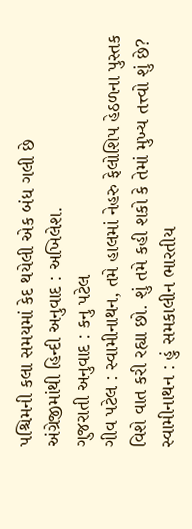પશ્ચિમની કલા સમયમાં કેદ થયેલી એક બંધ ગલી છે
અંગ્રેજીમાંથી હિન્દી અનુવાદ : અખિલેશ.
ગુજરાતી અનુવાદ : કનુ પટેલ
ગીવ પટેલ : સ્વામીનાથન, તમે હાલમાં નેહરુ ફેલોશિપ હેઠળના પુસ્તક વિશે વાત કરી રહ્યા છો. શું તમે કહી શકો કે તેમાં મુખ્ય તત્ત્વો શું છે?
સ્વામીનાથન : હું સમકાલીન ભારતીય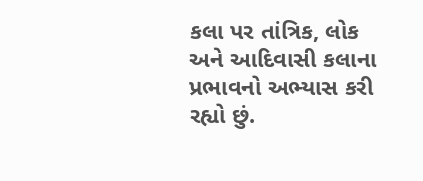કલા પર તાંત્રિક, લોક અને આદિવાસી કલાના પ્રભાવનો અભ્યાસ કરી રહ્યો છું.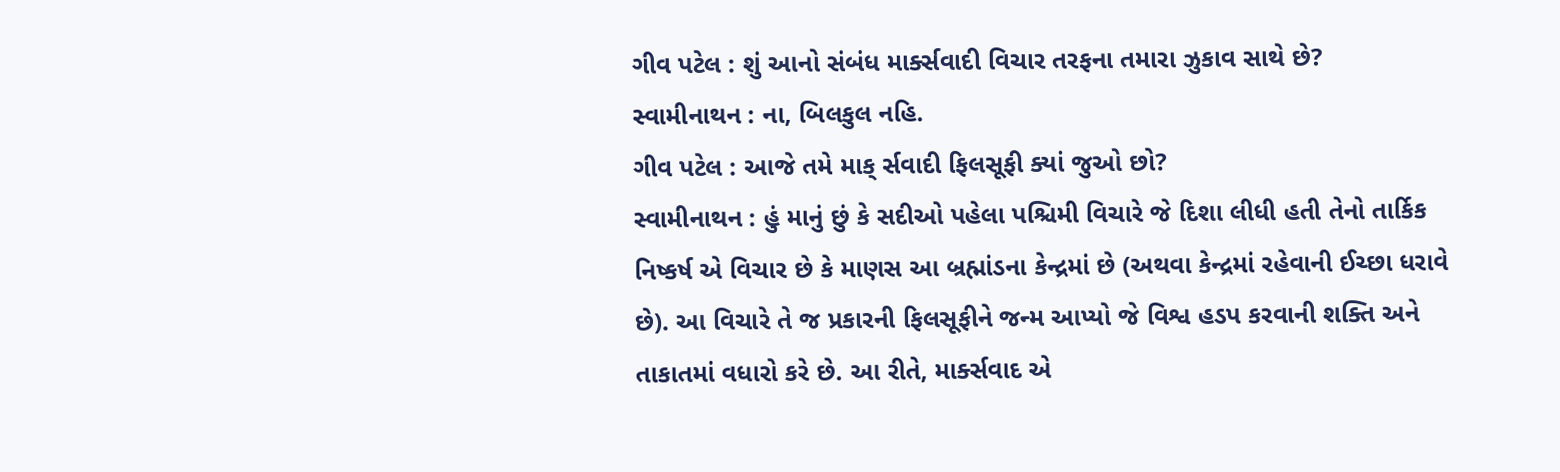ગીવ પટેલ : શું આનો સંબંધ માર્ક્સવાદી વિચાર તરફના તમારા ઝુકાવ સાથે છે?
સ્વામીનાથન : ના, બિલકુલ નહિ.
ગીવ પટેલ : આજે તમે માક્ ર્સવાદી ફિલસૂફી ક્યાં જુઓ છો?
સ્વામીનાથન : હું માનું છું કે સદીઓ પહેલા પશ્ચિમી વિચારે જે દિશા લીધી હતી તેનો તાર્કિક નિષ્કર્ષ એ વિચાર છે કે માણસ આ બ્રહ્માંડના કેન્દ્રમાં છે (અથવા કેન્દ્રમાં રહેવાની ઈચ્છા ધરાવે છે). આ વિચારે તે જ પ્રકારની ફિલસૂફીને જન્મ આપ્યો જે વિશ્વ હડપ કરવાની શક્તિ અને તાકાતમાં વધારો કરે છે. આ રીતે, માર્ક્સવાદ એ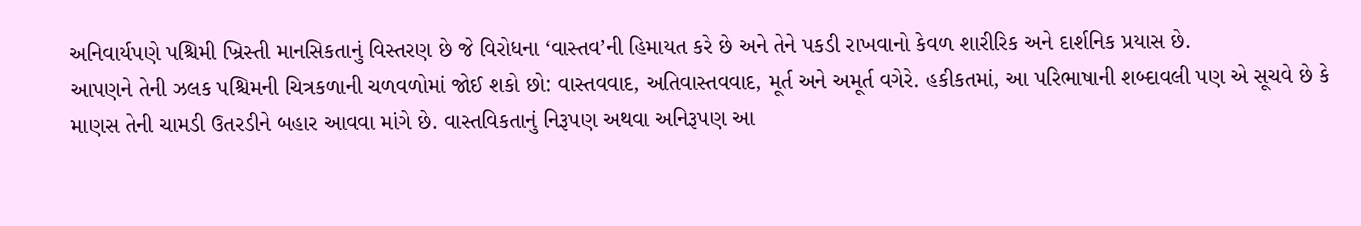અનિવાર્યપણે પશ્ચિમી ખ્રિસ્તી માનસિકતાનું વિસ્તરણ છે જે વિરોધના ‘વાસ્તવ’ની હિમાયત કરે છે અને તેને પકડી રાખવાનો કેવળ શારીરિક અને દાર્શનિક પ્રયાસ છે.
આપણને તેની ઝલક પશ્ચિમની ચિત્રકળાની ચળવળોમાં જોઈ શકો છો: વાસ્તવવાદ, અતિવાસ્તવવાદ, મૂર્ત અને અમૂર્ત વગેરે. હકીકતમાં, આ પરિભાષાની શબ્દાવલી પણ એ સૂચવે છે કે માણસ તેની ચામડી ઉતરડીને બહાર આવવા માંગે છે. વાસ્તવિકતાનું નિરૂપણ અથવા અનિરૂપણ આ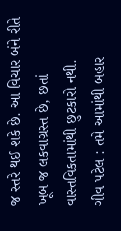જ સ્તરે થઈ શકે છે. આ વિચાર બંને રીતે ખૂબ જ લકવાગ્રસ્ત છે, છતાં વાસ્તવિકતામાંથી છુટકારો નથી.
ગીવ પટેલ : તમે આમાંથી બહાર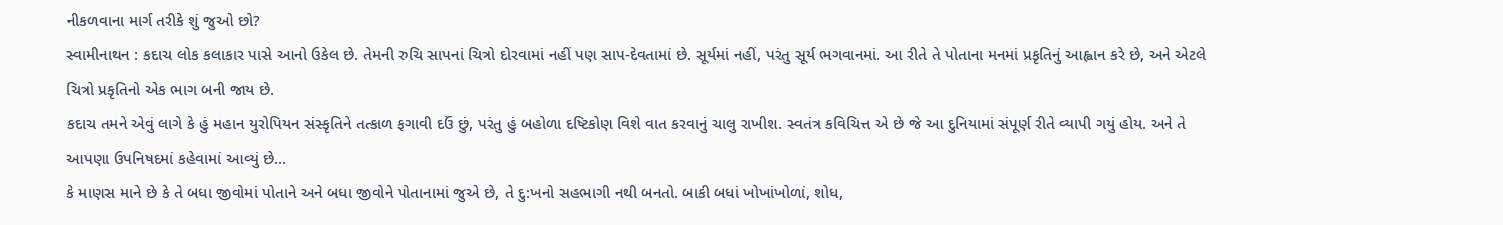નીકળવાના માર્ગ તરીકે શું જુઓ છો?
સ્વામીનાથન : કદાચ લોક કલાકાર પાસે આનો ઉકેલ છે. તેમની રુચિ સાપનાં ચિત્રો દોરવામાં નહીં પણ સાપ-દેવતામાં છે. સૂર્યમાં નહીં, પરંતુ સૂર્ય ભગવાનમાં. આ રીતે તે પોતાના મનમાં પ્રકૃતિનું આહ્વાન કરે છે, અને એટલે ચિત્રો પ્રકૃતિનો એક ભાગ બની જાય છે.
કદાચ તમને એવું લાગે કે હું મહાન યુરોપિયન સંસ્કૃતિને તત્કાળ ફગાવી દઉં છું, પરંતુ હું બહોળા દષ્ટિકોણ વિશે વાત કરવાનું ચાલુ રાખીશ. સ્વતંત્ર કવિચિત્ત એ છે જે આ દુનિયામાં સંપૂર્ણ રીતે વ્યાપી ગયું હોય. અને તે આપણા ઉપનિષદમાં કહેવામાં આવ્યું છે...
કે માણસ માને છે કે તે બધા જીવોમાં પોતાને અને બધા જીવોને પોતાનામાં જુએ છે, તે દુ:ખનો સહભાગી નથી બનતો. બાકી બધાં ખોખાંખોળાં, શોધ,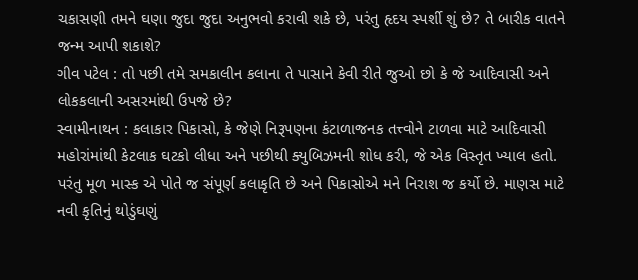ચકાસણી તમને ઘણા જુદા જુદા અનુભવો કરાવી શકે છે, પરંતુ હૃદય સ્પર્શી શું છે? તે બારીક વાતને જન્મ આપી શકાશે?
ગીવ પટેલ : તો પછી તમે સમકાલીન કલાના તે પાસાને કેવી રીતે જુઓ છો કે જે આદિવાસી અને લોકકલાની અસરમાંથી ઉપજે છે?
સ્વામીનાથન : કલાકાર પિકાસો, કે જેણે નિરૂપણના કંટાળાજનક તત્ત્વોને ટાળવા માટે આદિવાસી મહોરાંમાંથી કેટલાક ઘટકો લીધા અને પછીથી ક્યુબિઝમની શોધ કરી, જે એક વિસ્તૃત ખ્યાલ હતો. પરંતુ મૂળ માસ્ક એ પોતે જ સંપૂર્ણ કલાકૃતિ છે અને પિકાસોએ મને નિરાશ જ કર્યો છે. માણસ માટે નવી કૃતિનું થોડુંઘણું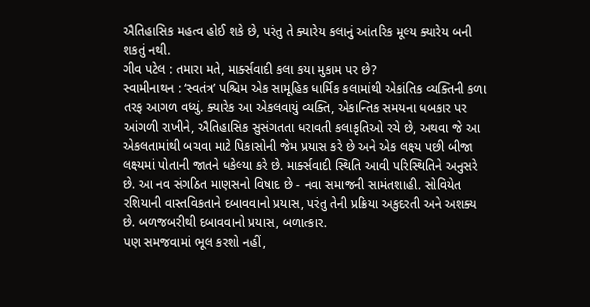ઐતિહાસિક મહત્વ હોઈ શકે છે, પરંતુ તે ક્યારેય કલાનું આંતરિક મૂલ્ય ક્યારેય બની શકતું નથી.
ગીવ પટેલ : તમારા મતે, માર્ક્સવાદી કલા કયા મુકામ પર છે?
સ્વામીનાથન : ‘સ્વતંત્ર’ પશ્ચિમ એક સામૂહિક ધાર્મિક કલામાંથી એકાંતિક વ્યક્તિની કળા તરફ આગળ વધ્યું. ક્યારેક આ એકલવાયું વ્યક્તિ, એકાન્તિક સમયના ધબકાર પર આંગળી રાખીને, ઐતિહાસિક સુસંગતતા ધરાવતી કલાકૃતિઓ રચે છે, અથવા જે આ એકલતામાંથી બચવા માટે પિકાસોની જેમ પ્રયાસ કરે છે અને એક લક્ષ્ય પછી બીજા લક્ષ્યમાં પોતાની જાતને ધકેલ્યા કરે છે. માર્ક્સવાદી સ્થિતિ આવી પરિસ્થિતિને અનુસરે છે. આ નવ સંગઠિત માણસનો વિષાદ છે - નવા સમાજની સામંતશાહી. સોવિયેત રશિયાની વાસ્તવિકતાને દબાવવાનો પ્રયાસ, પરંતુ તેની પ્રક્રિયા અકુદરતી અને અશક્ય છે. બળજબરીથી દબાવવાનો પ્રયાસ, બળાત્કાર.
પણ સમજવામાં ભૂલ કરશો નહીં,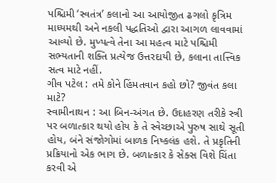પશ્ચિમી ‘સ્વતંત્ર’ કલાનો આ આયોજીત ઢગલો કૃત્રિમ માધ્યમથી અને નકલી પદ્ધતિઓ દ્વારા આગળ લાવવામાં આવ્યો છે. મુખ્યત્વે તેના આ મહત્વ માટે પશ્ચિમી સભ્યતાની શક્તિ પ્રત્યેજ ઉત્તરદાયી છે, કલાના તાત્ત્વિક સત્વ માટે નહીં.
ગીવ પટેલ : તમે કોને હિંમતવાન કહો છો? જીવંત કલા માટે?
સ્વામીનાથન : આ બિન-અંગત છે. ઉદાહરણ તરીકે સ્ત્રી પર બળાત્કાર થયો હોય કે તે સ્વેચ્છાએ પુરુષ સાથે સૂતી હોય, બંને સંજોગોમાં બાળક નિષ્કલંક હશે. તે પ્રકૃતિની પ્રક્રિયાનો એક ભાગ છે. બળાત્કાર કે સેક્સ વિશે ચિંતા કરવી એ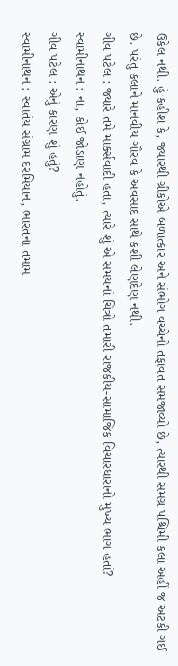ઉકેલ નથી. હું કહીશ કે, જ્યારથી ગ્રીકોએ બળાત્કાર અને સંભોગ વચ્ચેનો તફાવત સમજાવ્યો છે, ત્યારથી સમગ્ર પશ્ચિમી કલા અહીં જ અટકી ગઈ છે. પરંતુ કલાને માનવીય ગૌરવ કે અવસાદ સાથે કશી લેણદેણ નથી.
ગીવ પટેલ : જ્યારે તમે માર્ક્સવાદી હતા, ત્યારે શું એ સમયનાં ચિત્રો તમારી રાજકીય-સામાજિક વિચારધારાનો મુખ્ય ભાગ હતાં?
સ્વામીનાથન : ના, કોઈ જોડાણ નહોતું.
ગીવ પટેલ : એનું કારણ શું હતું?
સ્વામીનાથન : સ્વાતંય સંગ્રામ દરમિયાન, ભારતના તમામ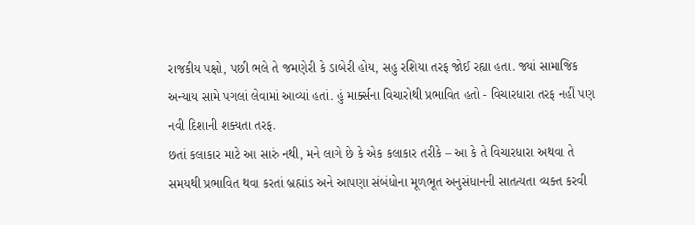રાજકીય પક્ષો, પછી ભલે તે જમણેરી કે ડાબેરી હોય, સહુ રશિયા તરફ જોઈ રહ્યા હતા. જ્યાં સામાજિક અન્યાય સામે પગલાં લેવામાં આવ્યાં હતાં. હું માર્ક્સના વિચારોથી પ્રભાવિત હતો - વિચારધારા તરફ નહીં પણ નવી દિશાની શક્યતા તરફ.
છતાં કલાકાર માટે આ સારું નથી, મને લાગે છે કે એક કલાકાર તરીકે – આ કે તે વિચારધારા અથવા તે સમયથી પ્રભાવિત થવા કરતાં બ્રહ્માંડ અને આપણા સંબંધોના મૂળભૂત અનુસંધાનની સાતત્યતા વ્યક્ત કરવી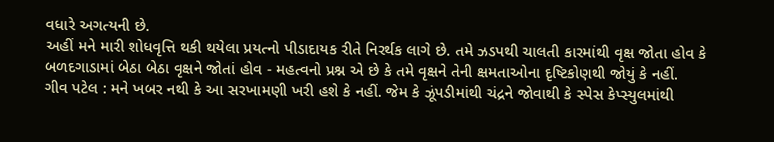વધારે અગત્યની છે.
અહીં મને મારી શોધવૃત્તિ થકી થયેલા પ્રયત્નો પીડાદાયક રીતે નિરર્થક લાગે છે. તમે ઝડપથી ચાલતી કારમાંથી વૃક્ષ જોતા હોવ કે બળદગાડામાં બેઠા બેઠા વૃક્ષને જોતાં હોવ - મહત્વનો પ્રશ્ન એ છે કે તમે વૃક્ષને તેની ક્ષમતાઓના દૃષ્ટિકોણથી જોયું કે નહીં.
ગીવ પટેલ : મને ખબર નથી કે આ સરખામણી ખરી હશે કે નહીં. જેમ કે ઝૂંપડીમાંથી ચંદ્રને જોવાથી કે સ્પેસ કેપ્સ્યુલમાંથી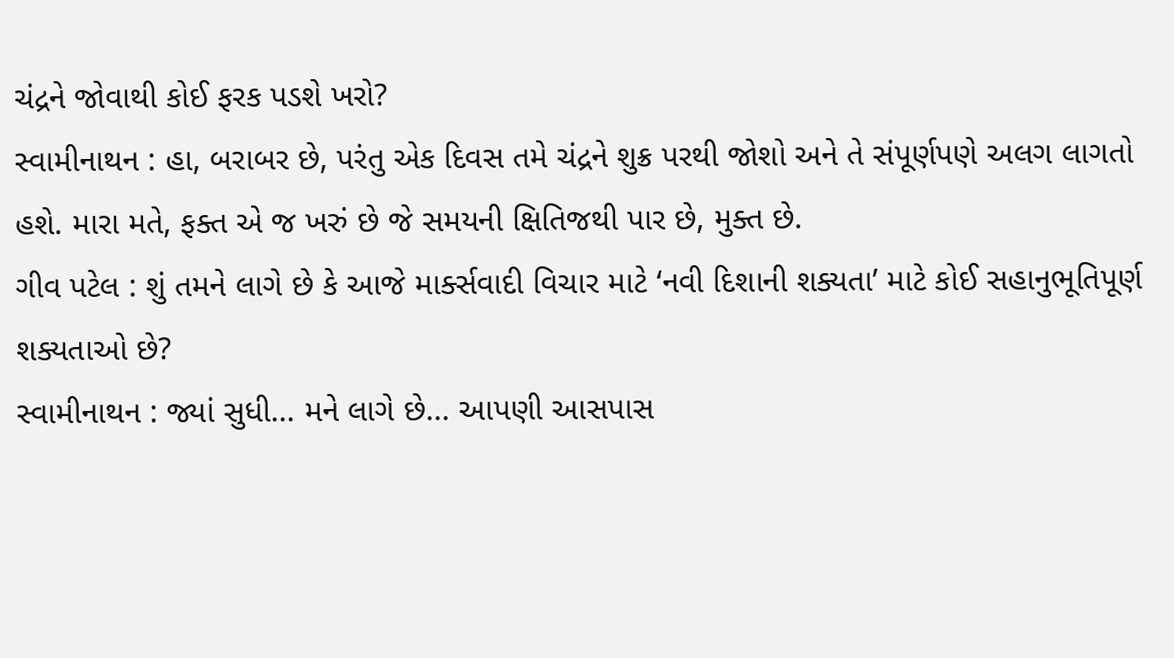ચંદ્રને જોવાથી કોઈ ફરક પડશે ખરો?
સ્વામીનાથન : હા, બરાબર છે, પરંતુ એક દિવસ તમે ચંદ્રને શુક્ર પરથી જોશો અને તે સંપૂર્ણપણે અલગ લાગતો હશે. મારા મતે, ફક્ત એ જ ખરું છે જે સમયની ક્ષિતિજથી પાર છે, મુક્ત છે.
ગીવ પટેલ : શું તમને લાગે છે કે આજે માર્ક્સવાદી વિચાર માટે ‘નવી દિશાની શક્યતા’ માટે કોઈ સહાનુભૂતિપૂર્ણ શક્યતાઓ છે?
સ્વામીનાથન : જ્યાં સુધી... મને લાગે છે... આપણી આસપાસ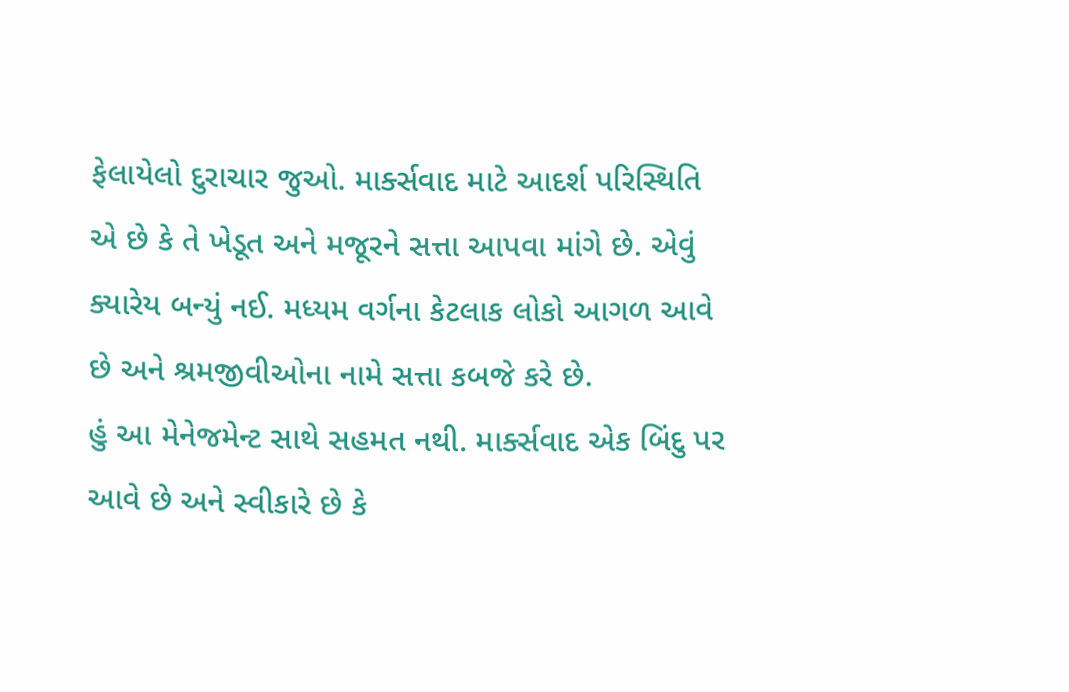ફેલાયેલો દુરાચાર જુઓ. માર્ક્સવાદ માટે આદર્શ પરિસ્થિતિ એ છે કે તે ખેડૂત અને મજૂરને સત્તા આપવા માંગે છે. એવું ક્યારેય બન્યું નઈ. મધ્યમ વર્ગના કેટલાક લોકો આગળ આવે છે અને શ્રમજીવીઓના નામે સત્તા કબજે કરે છે.
હું આ મેનેજમેન્ટ સાથે સહમત નથી. માર્ક્સવાદ એક બિંદુ પર આવે છે અને સ્વીકારે છે કે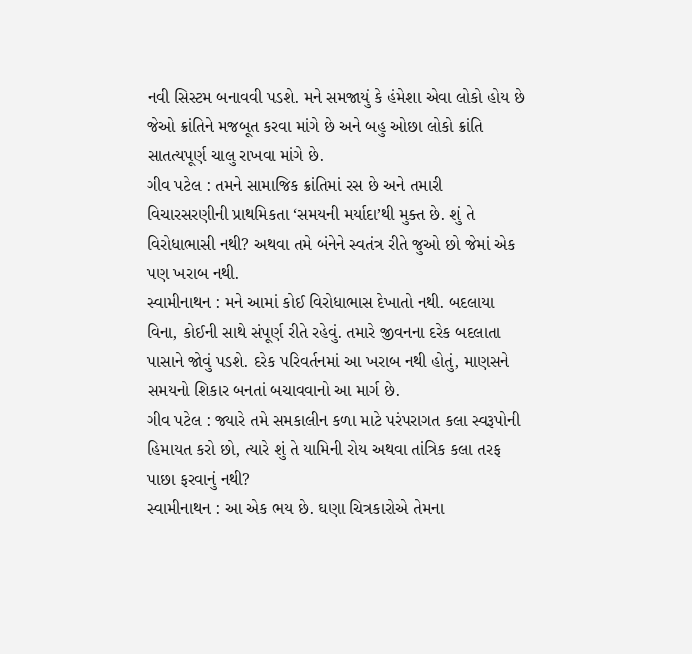નવી સિસ્ટમ બનાવવી પડશે. મને સમજાયું કે હંમેશા એવા લોકો હોય છે જેઓ ક્રાંતિને મજબૂત કરવા માંગે છે અને બહુ ઓછા લોકો ક્રાંતિ સાતત્યપૂર્ણ ચાલુ રાખવા માંગે છે.
ગીવ પટેલ : તમને સામાજિક ક્રાંતિમાં રસ છે અને તમારી વિચારસરણીની પ્રાથમિકતા ‘સમયની મર્યાદા’થી મુક્ત છે. શું તે વિરોધાભાસી નથી? અથવા તમે બંનેને સ્વતંત્ર રીતે જુઓ છો જેમાં એક પણ ખરાબ નથી.
સ્વામીનાથન : મને આમાં કોઈ વિરોધાભાસ દેખાતો નથી. બદલાયા વિના, કોઈની સાથે સંપૂર્ણ રીતે રહેવું. તમારે જીવનના દરેક બદલાતા પાસાને જોવું પડશે. દરેક પરિવર્તનમાં આ ખરાબ નથી હોતું, માણસને સમયનો શિકાર બનતાં બચાવવાનો આ માર્ગ છે.
ગીવ પટેલ : જ્યારે તમે સમકાલીન કળા માટે પરંપરાગત કલા સ્વરૂપોની હિમાયત કરો છો, ત્યારે શું તે યામિની રોય અથવા તાંત્રિક કલા તરફ પાછા ફરવાનું નથી?
સ્વામીનાથન : આ એક ભય છે. ઘણા ચિત્રકારોએ તેમના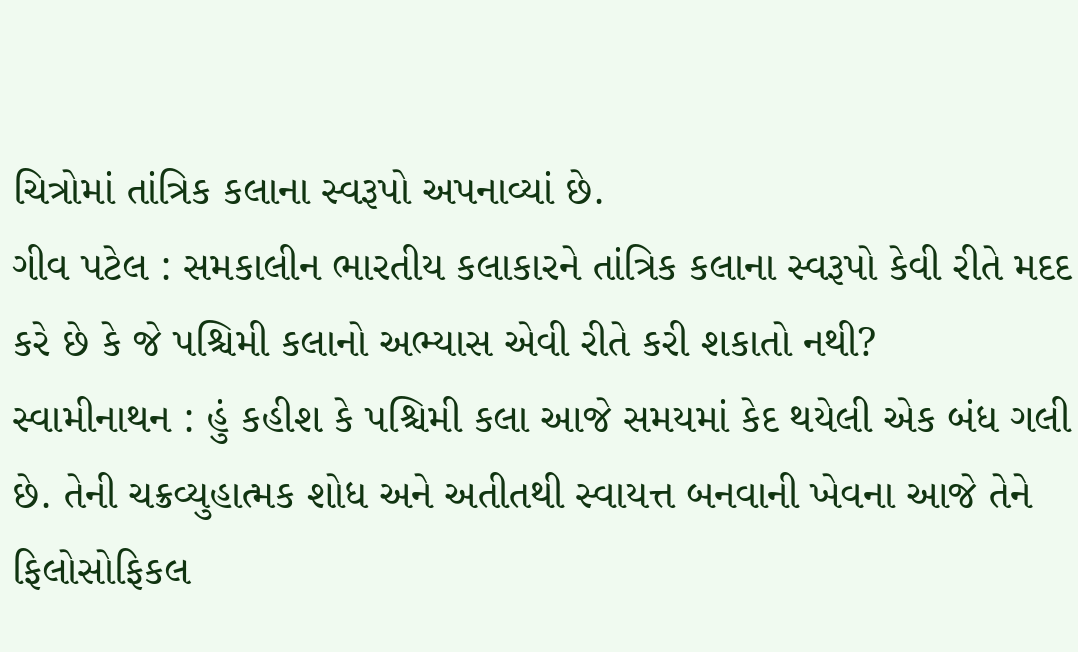ચિત્રોમાં તાંત્રિક કલાના સ્વરૂપો અપનાવ્યાં છે.
ગીવ પટેલ : સમકાલીન ભારતીય કલાકારને તાંત્રિક કલાના સ્વરૂપો કેવી રીતે મદદ કરે છે કે જે પશ્ચિમી કલાનો અભ્યાસ એવી રીતે કરી શકાતો નથી?
સ્વામીનાથન : હું કહીશ કે પશ્ચિમી કલા આજે સમયમાં કેદ થયેલી એક બંધ ગલી છે. તેની ચક્રવ્યુહાત્મક શોધ અને અતીતથી સ્વાયત્ત બનવાની ખેવના આજે તેને ફિલોસોફિકલ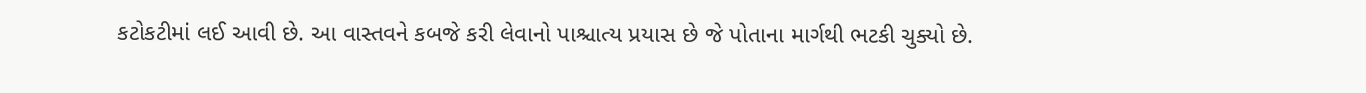કટોકટીમાં લઈ આવી છે. આ વાસ્તવને કબજે કરી લેવાનો પાશ્ચાત્ય પ્રયાસ છે જે પોતાના માર્ગથી ભટકી ચુક્યો છે.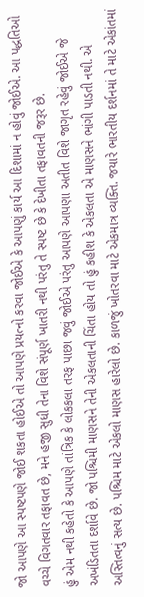જો આપણે આ સ્પષ્ટપણે જોઈ શકતા હોઈએ તો આપણે પ્રયત્નો કરવા જોઈએ કે આપણું કાર્ય આ દિશામાં ન હોવું જોઈએ. આ પદ્ધતિઓ વચ્ચે વિગતવાર તફાવત છે, મને હજી સુધી તેના વિશે સંપૂર્ણ ખાતરી નથી પરંતુ તે સ્પષ્ટ છે કે દેખીતા તફાવતની જરૂર છે.
હું એમ નથી કહેતો કે આપણે તાંત્રિક કે લોકકલા તરફ પાછા જવું જોઈએ પરંતુ આપણે આપણા અતીત વિશે જાગૃત રહેવું જોઈએ જે અખંડિતતા દર્શાવે છે. જો પશ્ચિમી માણસને તેની એકલતાની ચિંતા હોય તો હું કહીશ કે એકલતા એ માણસને ભાંગી પાડતી નથી. એ અસ્તિત્વનું સત્ય છે. પશ્ચિમ માટે એકલો માણસ હારેલો છે. કાળજું ખોતરવા માટે એકમાત્ર વ્યક્તિ. જયારે ભારતીય દર્શનમાં તે માટે એકાંતમાં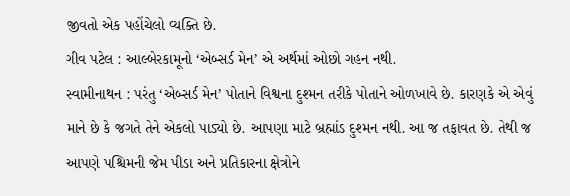જીવતો એક પહોંચેલો વ્યક્તિ છે.
ગીવ પટેલ : આલ્બેરકામૂનો ‘એબ્સર્ડ મેન’ એ અર્થમાં ઓછો ગહન નથી.
સ્વામીનાથન : પરંતુ ‘એબ્સર્ડ મેન’ પોતાને વિશ્વના દુશ્મન તરીકે પોતાને ઓળખાવે છે. કારણકે એ એવું માને છે કે જગતે તેને એકલો પાડ્યો છે. આપણા માટે બ્રહ્માંડ દુશ્મન નથી. આ જ તફાવત છે. તેથી જ આપણે પશ્ચિમની જેમ પીડા અને પ્રતિકારના ક્ષેત્રોને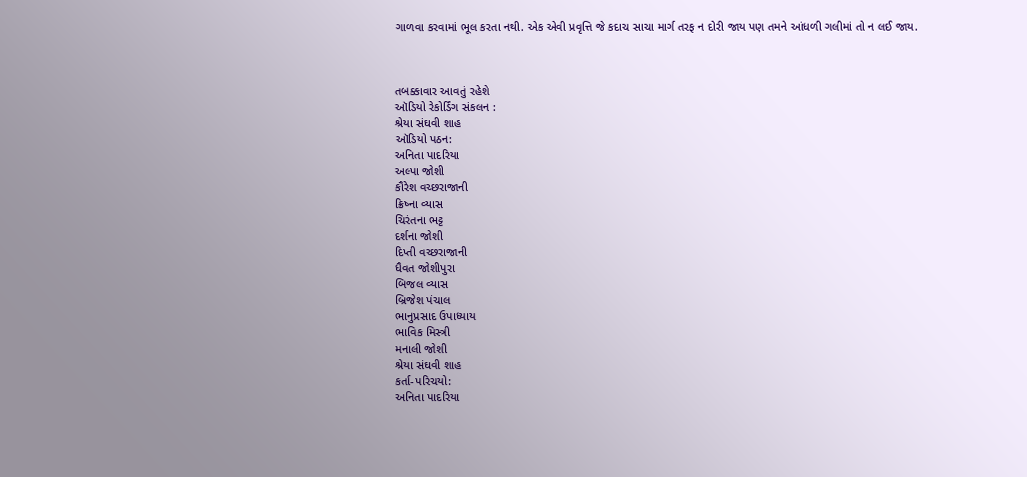ગાળવા કરવામાં ભૂલ કરતા નથી. એક એવી પ્રવૃત્તિ જે કદાચ સાચા માર્ગ તરફ ન દોરી જાય પણ તમને આંધળી ગલીમાં તો ન લઈ જાય.



તબક્કાવાર આવતું રહેશે
ઑડિયો રેકોર્ડિંગ સંકલન :
શ્રેયા સંઘવી શાહ
ઑડિયો પઠન:
અનિતા પાદરિયા
અલ્પા જોશી
કૌરેશ વચ્છરાજાની
ક્રિષ્ના વ્યાસ
ચિરંતના ભટ્ટ
દર્શના જોશી
દિપ્તી વચ્છરાજાની
ધૈવત જોશીપુરા
બિજલ વ્યાસ
બ્રિજેશ પંચાલ
ભાનુપ્રસાદ ઉપાધ્યાય
ભાવિક મિસ્ત્રી
મનાલી જોશી
શ્રેયા સંઘવી શાહ
કર્તા-પરિચયો:
અનિતા પાદરિયા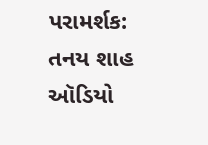પરામર્શક:
તનય શાહ
ઑડિયો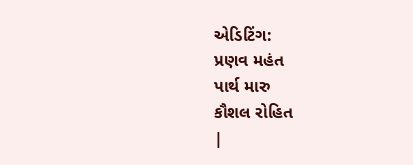એડિટિંગ:
પ્રણવ મહંત
પાર્થ મારુ
કૌશલ રોહિત
|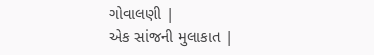ગોવાલણી |
એક સાંજની મુલાકાત |